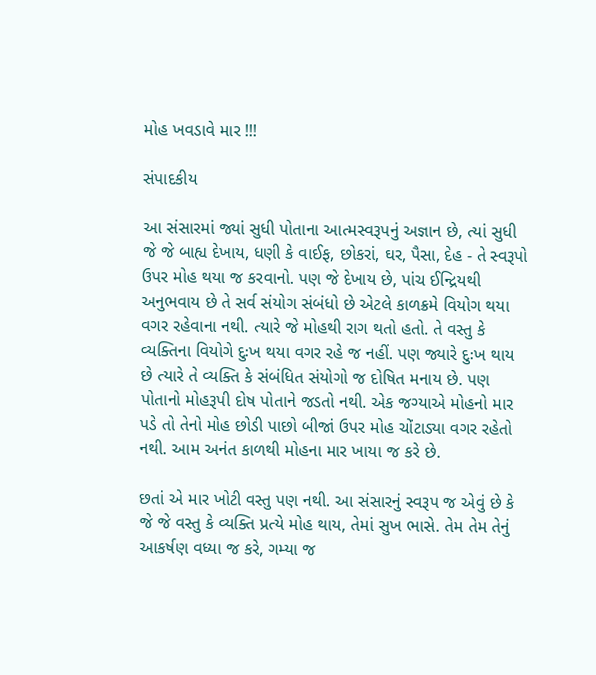મોહ ખવડાવે માર !!!

સંપાદકીય

આ સંસારમાં જ્યાં સુધી પોતાના આત્મસ્વરૂપનું અજ્ઞાન છે, ત્યાં સુધી જે જે બાહ્ય દેખાય, ધણી કે વાઈફ, છોકરાં, ઘર, પૈસા, દેહ - તે સ્વરૂપો ઉપર મોહ થયા જ કરવાનો. પણ જે દેખાય છે, પાંચ ઈન્દ્રિયથી અનુભવાય છે તે સર્વ સંયોગ સંબંધો છે એટલે કાળક્રમે વિયોગ થયા વગર રહેવાના નથી. ત્યારે જે મોહથી રાગ થતો હતો. તે વસ્તુ કે વ્યક્તિના વિયોગે દુઃખ થયા વગર રહે જ નહીં. પણ જ્યારે દુઃખ થાય છે ત્યારે તે વ્યક્તિ કે સંબંધિત સંયોગો જ દોષિત મનાય છે. પણ પોતાનો મોહરૂપી દોષ પોતાને જડતો નથી. એક જગ્યાએ મોહનો માર પડે તો તેનો મોહ છોડી પાછો બીજાં ઉપર મોહ ચોંટાડ્યા વગર રહેતો નથી. આમ અનંત કાળથી મોહના માર ખાયા જ કરે છે.

છતાં એ માર ખોટી વસ્તુ પણ નથી. આ સંસારનું સ્વરૂપ જ એવું છે કે જે જે વસ્તુ કે વ્યક્તિ પ્રત્યે મોહ થાય, તેમાં સુખ ભાસે. તેમ તેમ તેનું આકર્ષણ વધ્યા જ કરે, ગમ્યા જ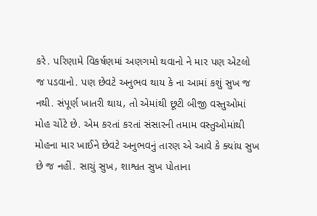કરે. પરિણામે વિકર્ષણમાં અણગમો થવાનો ને માર પણ એટલો જ પડવાનો. પણ છેવટે અનુભવ થાય કે ના આમાં કશું સુખ જ નથી. સંપૂર્ણ ખાતરી થાય, તો એમાંથી છૂટી બીજી વસ્તુઓમાં મોહ ચોંટે છે. એમ કરતાં કરતાં સંસારની તમામ વસ્તુઓમાંથી મોહના માર ખાઈને છેવટે અનુભવનું તારણ એ આવે કે ક્યાંય સુખ છે જ નહીં. સાચું સુખ, શાશ્વત સુખ પોતાના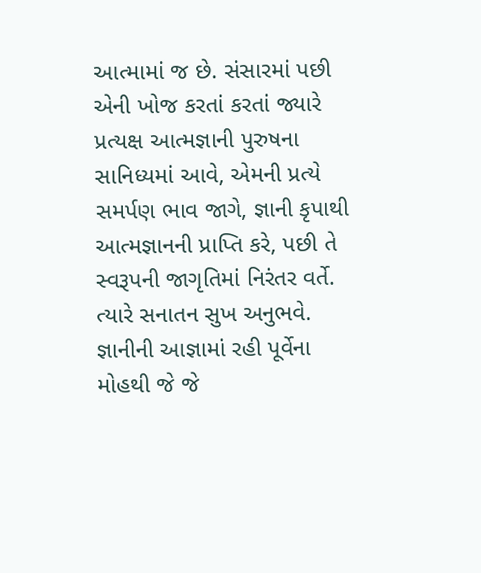આત્મામાં જ છે. સંસારમાં પછી એની ખોજ કરતાં કરતાં જ્યારે પ્રત્યક્ષ આત્મજ્ઞાની પુરુષના સાનિધ્યમાં આવે, એમની પ્રત્યે સમર્પણ ભાવ જાગે, જ્ઞાની કૃપાથી આત્મજ્ઞાનની પ્રાપ્તિ કરે, પછી તે સ્વરૂપની જાગૃતિમાં નિરંતર વર્તે. ત્યારે સનાતન સુખ અનુભવે. જ્ઞાનીની આજ્ઞામાં રહી પૂર્વેના મોહથી જે જે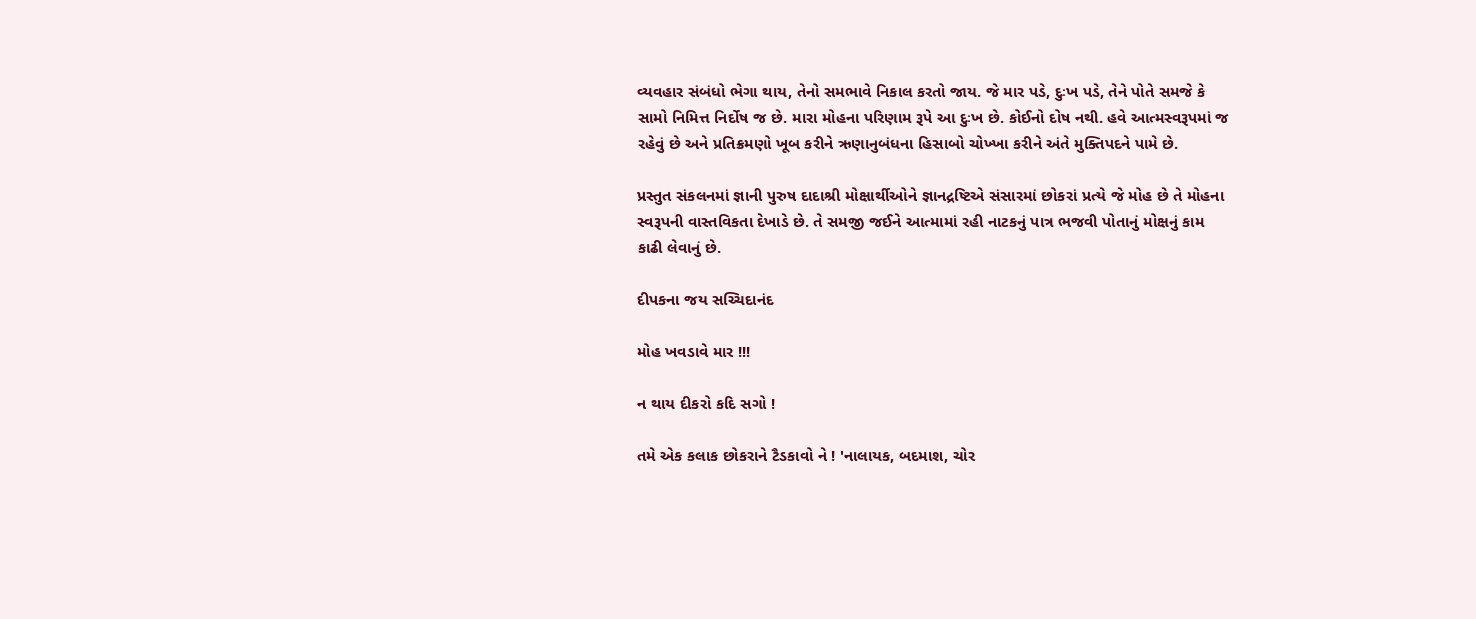વ્યવહાર સંબંધો ભેગા થાય, તેનો સમભાવે નિકાલ કરતો જાય. જે માર પડે, દુઃખ પડે, તેને પોતે સમજે કે સામો નિમિત્ત નિર્દોષ જ છે. મારા મોહના પરિણામ રૂપે આ દુઃખ છે. કોઈનો દોષ નથી. હવે આત્મસ્વરૂપમાં જ રહેવું છે અને પ્રતિક્રમણો ખૂબ કરીને ઋણાનુબંધના હિસાબો ચોખ્ખા કરીને અંતે મુક્તિપદને પામે છે.

પ્રસ્તુત સંકલનમાં જ્ઞાની પુરુષ દાદાશ્રી મોક્ષાર્થીઓને જ્ઞાનદ્રષ્ટિએ સંસારમાં છોકરાં પ્રત્યે જે મોહ છે તે મોહના સ્વરૂપની વાસ્તવિકતા દેખાડે છે. તે સમજી જઈને આત્મામાં રહી નાટકનું પાત્ર ભજવી પોતાનું મોક્ષનું કામ કાઢી લેવાનું છે.

દીપકના જય સચ્ચિદાનંદ

મોહ ખવડાવે માર !!!

ન થાય દીકરો કદિ સગો !

તમે એક કલાક છોકરાને ટૈડકાવો ને ! 'નાલાયક, બદમાશ, ચોર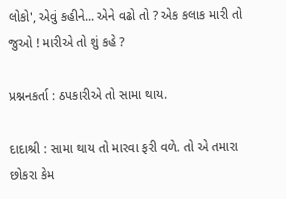લોકો', એવું કહીને... એને વઢો તો ? એક કલાક મારી તો જુઓ ! મારીએ તો શું કહે ?

પ્રશ્નનકર્તા : ઠપકારીએ તો સામા થાય.

દાદાશ્રી : સામા થાય તો મારવા ફરી વળે. તો એ તમારા છોકરા કેમ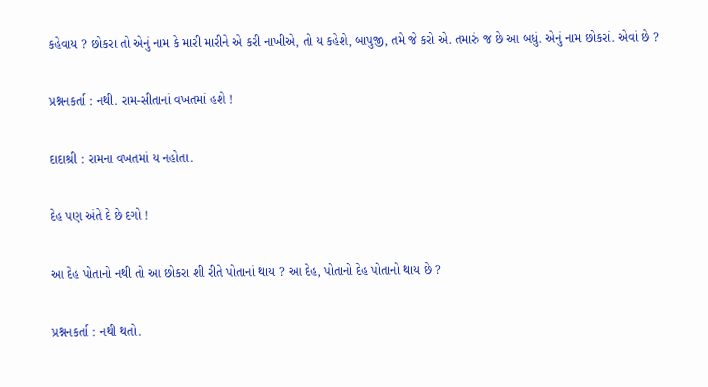કહેવાય ? છોકરા તો એનું નામ કે મારી મારીને એ કરી નાખીએ, તો ય કહેશે, બાપુજી, તમે જે કરો એ. તમારું જ છે આ બધું. એનું નામ છોકરાં. એવાં છે ?

પ્રશ્નનકર્તા : નથી. રામ-સીતાનાં વખતમાં હશે !

દાદાશ્રી : રામના વખતમાં ય નહોતા.

દેહ પણ અંતે દે છે દગો !

આ દેહ પોતાનો નથી તો આ છોકરા શી રીતે પોતાનાં થાય ? આ દેહ, પોતાનો દેહ પોતાનો થાય છે ?

પ્રશ્નનકર્તા : નથી થતો.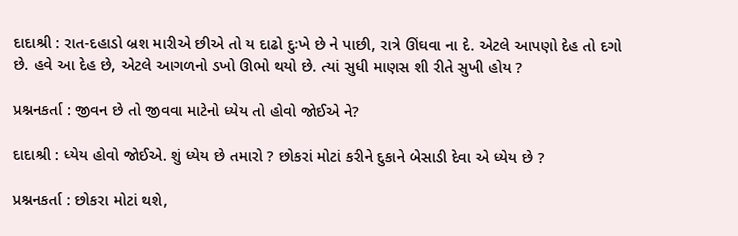દાદાશ્રી : રાત-દહાડો બ્રશ મારીએ છીએ તો ય દાઢો દુઃખે છે ને પાછી, રાત્રે ઊંઘવા ના દે. એટલે આપણો દેહ તો દગો છે. હવે આ દેહ છે, એટલે આગળનો ડખો ઊભો થયો છે. ત્યાં સુધી માણસ શી રીતે સુખી હોય ?

પ્રશ્નનકર્તા : જીવન છે તો જીવવા માટેનો ધ્યેય તો હોવો જોઈએ ને?

દાદાશ્રી : ધ્યેય હોવો જોઈએ. શું ધ્યેય છે તમારો ? છોકરાં મોટાં કરીને દુકાને બેસાડી દેવા એ ધ્યેય છે ?

પ્રશ્નનકર્તા : છોકરા મોટાં થશે,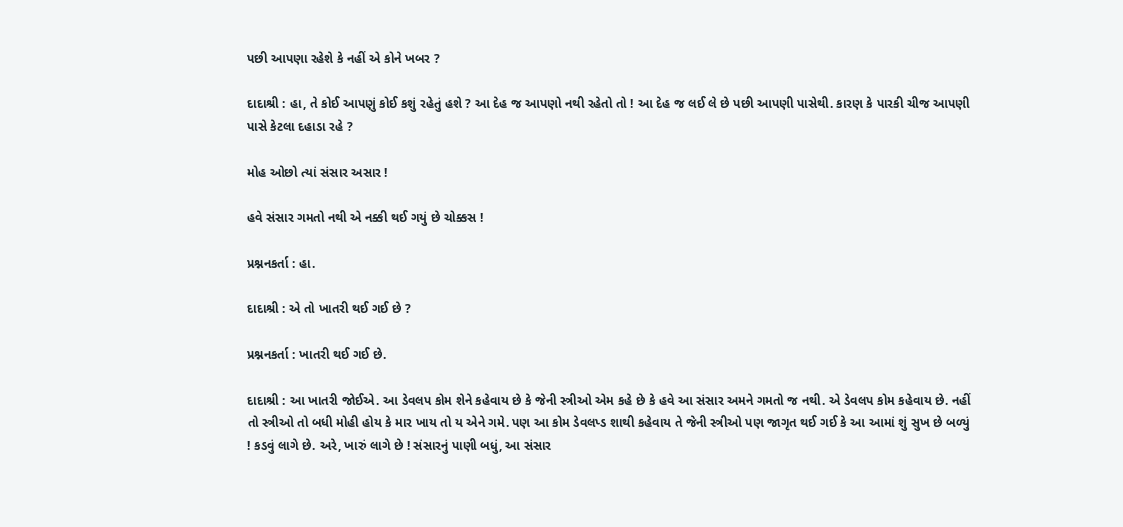પછી આપણા રહેશે કે નહીં એ કોને ખબર ?

દાદાશ્રી : હા, તે કોઈ આપણું કોઈ કશું રહેતું હશે ? આ દેહ જ આપણો નથી રહેતો તો ! આ દેહ જ લઈ લે છે પછી આપણી પાસેથી. કારણ કે પારકી ચીજ આપણી પાસે કેટલા દહાડા રહે ?

મોહ ઓછો ત્યાં સંસાર અસાર !

હવે સંસાર ગમતો નથી એ નક્કી થઈ ગયું છે ચોક્કસ !

પ્રશ્નનકર્તા : હા.

દાદાશ્રી : એ તો ખાતરી થઈ ગઈ છે ?

પ્રશ્નનકર્તા : ખાતરી થઈ ગઈ છે.

દાદાશ્રી : આ ખાતરી જોઈએ. આ ડેવલપ કોમ શેને કહેવાય છે કે જેની સ્ત્રીઓ એમ કહે છે કે હવે આ સંસાર અમને ગમતો જ નથી. એ ડેવલપ કોમ કહેવાય છે. નહીં તો સ્ત્રીઓ તો બધી મોહી હોય કે માર ખાય તો ય એને ગમે. પણ આ કોમ ડેવલપ્ડ શાથી કહેવાય તે જેની સ્ત્રીઓ પણ જાગૃત થઈ ગઈ કે આ આમાં શું સુખ છે બળ્યું ! કડવું લાગે છે. અરે, ખારું લાગે છે ! સંસારનું પાણી બધું, આ સંસાર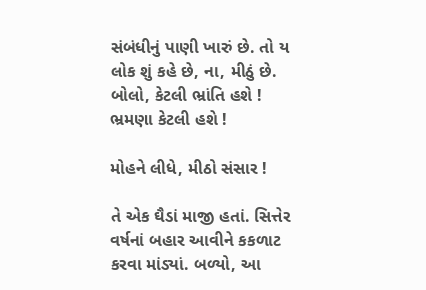સંબંધીનું પાણી ખારું છે. તો ય લોક શું કહે છે, ના, મીઠું છે. બોલો, કેટલી ભ્રાંતિ હશે ! ભ્રમણા કેટલી હશે !

મોહને લીધે, મીઠો સંસાર !

તે એક ઘૈડાં માજી હતાં. સિત્તેર વર્ષનાં બહાર આવીને કકળાટ કરવા માંડ્યાં. બળ્યો, આ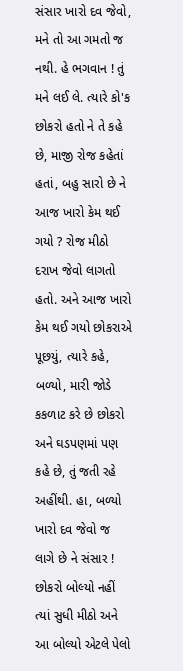સંસાર ખારો દવ જેવો, મને તો આ ગમતો જ નથી. હે ભગવાન ! તું મને લઈ લે. ત્યારે કો'ક છોકરો હતો ને તે કહે છે, માજી રોજ કહેતાં હતાં, બહુ સારો છે ને આજ ખારો કેમ થઈ ગયો ? રોજ મીઠો દરાખ જેવો લાગતો હતો. અને આજ ખારો કેમ થઈ ગયો છોકરાએ પૂછયું, ત્યારે કહે, બળ્યો, મારી જોડે કકળાટ કરે છે છોકરો અને ઘડપણમાં પણ કહે છે, તું જતી રહે અહીંથી. હા, બળ્યો ખારો દવ જેવો જ લાગે છે ને સંસાર ! છોકરો બોલ્યો નહીં ત્યાં સુધી મીઠો અને આ બોલ્યો એટલે પેલો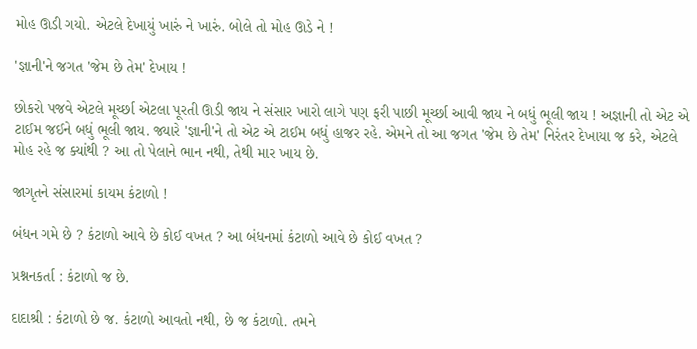મોહ ઊડી ગયો. એટલે દેખાયું ખારું ને ખારું. બોલે તો મોહ ઊડે ને !

'જ્ઞાની'ને જગત 'જેમ છે તેમ' દેખાય !

છોકરો પજવે એટલે મૂર્ચ્છા એટલા પૂરતી ઊડી જાય ને સંસાર ખારો લાગે પણ ફરી પાછી મૂર્ચ્છા આવી જાય ને બધું ભૂલી જાય ! અજ્ઞાની તો એટ એ ટાઈમ જઈને બધું ભૂલી જાય. જ્યારે 'જ્ઞાની'ને તો એટ એ ટાઈમ બધું હાજર રહે. એમને તો આ જગત 'જેમ છે તેમ' નિરંતર દેખાયા જ કરે, એટલે મોહ રહે જ ક્યાંથી ? આ તો પેલાને ભાન નથી, તેથી માર ખાય છે.

જાગૃતને સંસારમાં કાયમ કંટાળો !

બંધન ગમે છે ? કંટાળો આવે છે કોઈ વખત ? આ બંધનમાં કંટાળો આવે છે કોઈ વખત ?

પ્રશ્નનકર્તા : કંટાળો જ છે.

દાદાશ્રી : કંટાળો છે જ. કંટાળો આવતો નથી, છે જ કંટાળો. તમને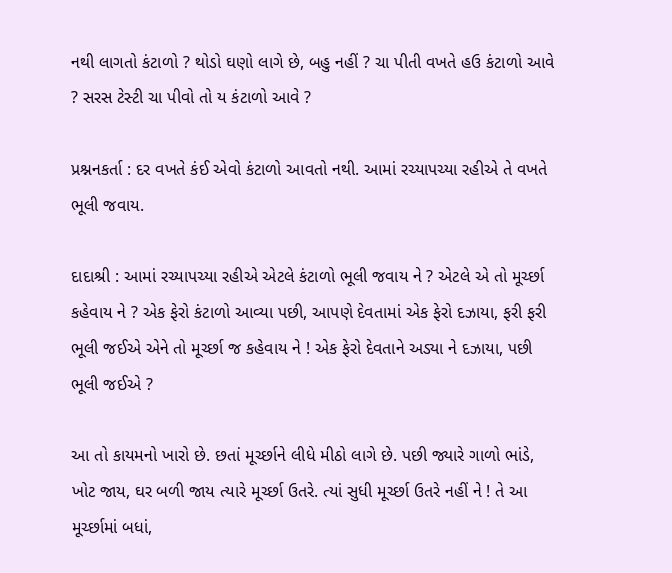નથી લાગતો કંટાળો ? થોડો ઘણો લાગે છે, બહુ નહીં ? ચા પીતી વખતે હઉ કંટાળો આવે ? સરસ ટેસ્ટી ચા પીવો તો ય કંટાળો આવે ?

પ્રશ્નનકર્તા : દર વખતે કંઈ એવો કંટાળો આવતો નથી. આમાં રચ્યાપચ્યા રહીએ તે વખતે ભૂલી જવાય.

દાદાશ્રી : આમાં રચ્યાપચ્યા રહીએ એટલે કંટાળો ભૂલી જવાય ને ? એટલે એ તો મૂર્ચ્છા કહેવાય ને ? એક ફેરો કંટાળો આવ્યા પછી, આપણે દેવતામાં એક ફેરો દઝાયા, ફરી ફરી ભૂલી જઈએ એને તો મૂર્ચ્છા જ કહેવાય ને ! એક ફેરો દેવતાને અડ્યા ને દઝાયા, પછી ભૂલી જઈએ ?

આ તો કાયમનો ખારો છે. છતાં મૂર્ચ્છાને લીધે મીઠો લાગે છે. પછી જ્યારે ગાળો ભાંડે, ખોટ જાય, ઘર બળી જાય ત્યારે મૂર્ચ્છા ઉતરે. ત્યાં સુધી મૂર્ચ્છા ઉતરે નહીં ને ! તે આ મૂર્ચ્છામાં બધાં,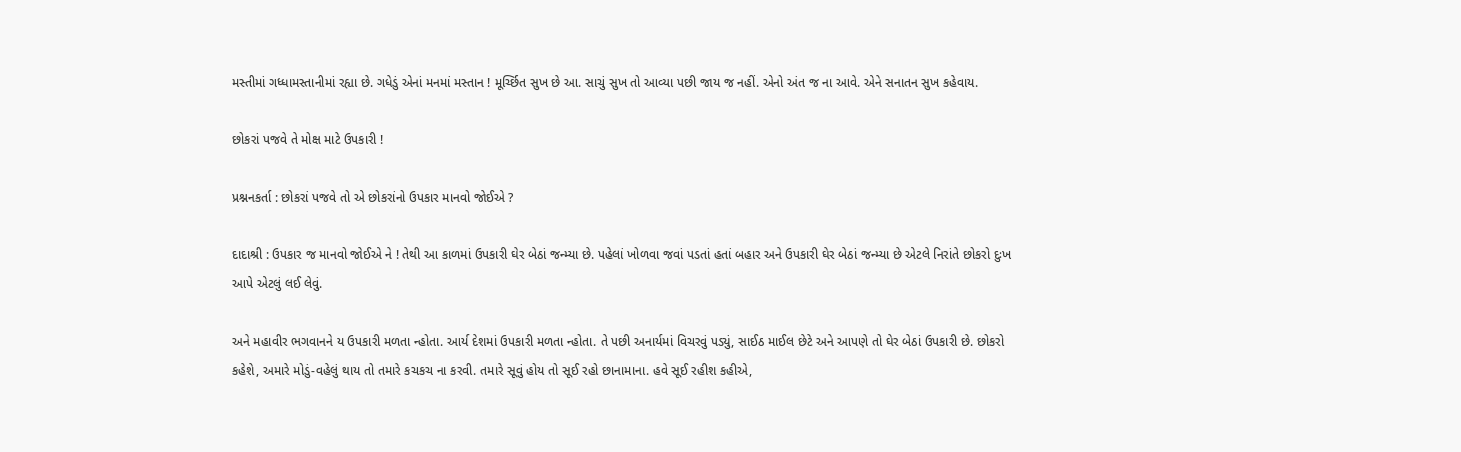મસ્તીમાં ગધ્ધામસ્તાનીમાં રહ્યા છે. ગધેડું એનાં મનમાં મસ્તાન ! મૂર્ચ્છિત સુખ છે આ. સાચું સુખ તો આવ્યા પછી જાય જ નહીં. એનો અંત જ ના આવે. એને સનાતન સુખ કહેવાય.

છોકરાં પજવે તે મોક્ષ માટે ઉપકારી !

પ્રશ્નનકર્તા : છોકરાં પજવે તો એ છોકરાંનો ઉપકાર માનવો જોઈએ ?

દાદાશ્રી : ઉપકાર જ માનવો જોઈએ ને ! તેથી આ કાળમાં ઉપકારી ઘેર બેઠાં જન્મ્યા છે. પહેલાં ખોળવા જવાં પડતાં હતાં બહાર અને ઉપકારી ઘેર બેઠાં જન્મ્યા છે એટલે નિરાંતે છોકરો દુઃખ આપે એટલું લઈ લેવું.

અને મહાવીર ભગવાનને ય ઉપકારી મળતા ન્હોતા. આર્ય દેશમાં ઉપકારી મળતા ન્હોતા. તે પછી અનાર્યમાં વિચરવું પડ્યું, સાઈઠ માઈલ છેટે અને આપણે તો ઘેર બેઠાં ઉપકારી છે. છોકરો કહેશે, અમારે મોડું-વહેલું થાય તો તમારે કચકચ ના કરવી. તમારે સૂવું હોય તો સૂઈ રહો છાનામાના. હવે સૂઈ રહીશ કહીએ,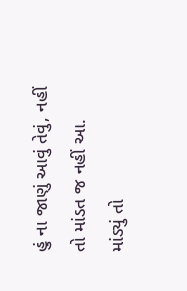હું ના જાણું આવું તેવું, નહીં તો માંડત જ નહીં આ. માંડ્યું તો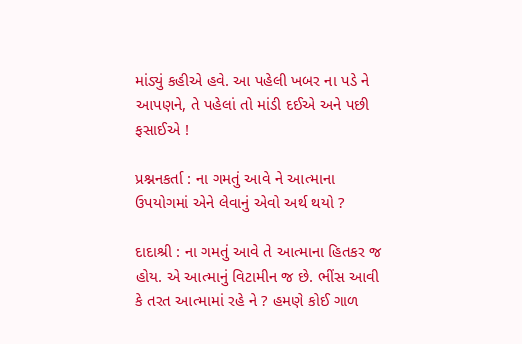માંડ્યું કહીએ હવે. આ પહેલી ખબર ના પડે ને આપણને, તે પહેલાં તો માંડી દઈએ અને પછી ફસાઈએ !

પ્રશ્નનકર્તા : ના ગમતું આવે ને આત્માના ઉપયોગમાં એને લેવાનું એવો અર્થ થયો ?

દાદાશ્રી : ના ગમતું આવે તે આત્માના હિતકર જ હોય. એ આત્માનું વિટામીન જ છે. ભીંસ આવી કે તરત આત્મામાં રહે ને ? હમણે કોઈ ગાળ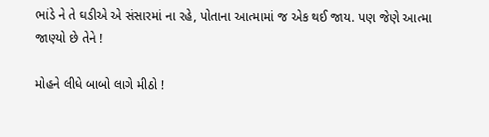ભાંડે ને તે ઘડીએ એ સંસારમાં ના રહે, પોતાના આત્મામાં જ એક થઈ જાય. પણ જેણે આત્મા જાણ્યો છે તેને !

મોહને લીધે બાબો લાગે મીઠો !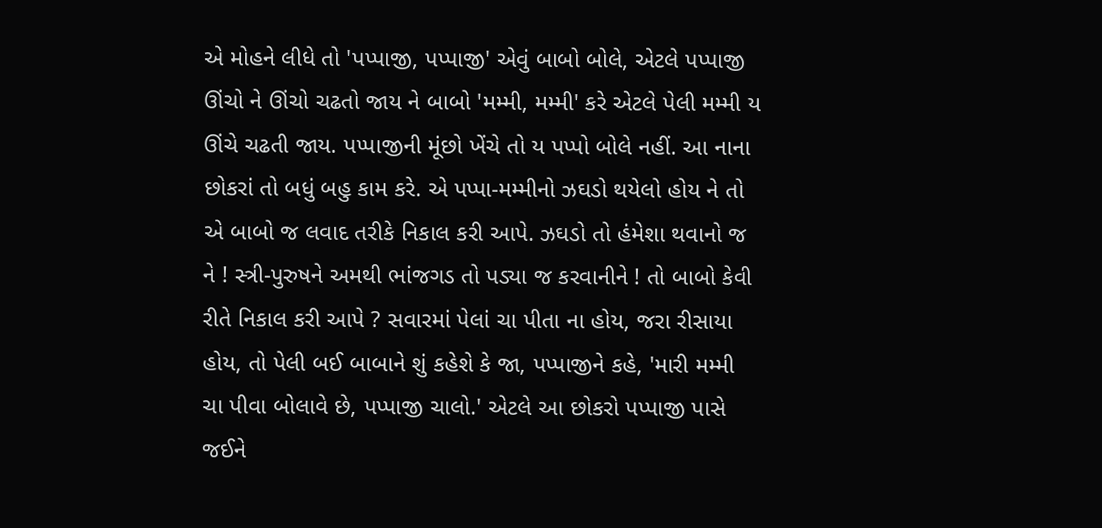એ મોહને લીધે તો 'પપ્પાજી, પપ્પાજી' એવું બાબો બોલે, એટલે પપ્પાજી ઊંચો ને ઊંચો ચઢતો જાય ને બાબો 'મમ્મી, મમ્મી' કરે એટલે પેલી મમ્મી ય ઊંચે ચઢતી જાય. પપ્પાજીની મૂંછો ખેંચે તો ય પપ્પો બોલે નહીં. આ નાના છોકરાં તો બધું બહુ કામ કરે. એ પપ્પા-મમ્મીનો ઝઘડો થયેલો હોય ને તો એ બાબો જ લવાદ તરીકે નિકાલ કરી આપે. ઝઘડો તો હંમેશા થવાનો જ ને ! સ્ત્રી-પુરુષને અમથી ભાંજગડ તો પડ્યા જ કરવાનીને ! તો બાબો કેવી રીતે નિકાલ કરી આપે ? સવારમાં પેલાં ચા પીતા ના હોય, જરા રીસાયા હોય, તો પેલી બઈ બાબાને શું કહેશે કે જા, પપ્પાજીને કહે, 'મારી મમ્મી ચા પીવા બોલાવે છે, પપ્પાજી ચાલો.' એટલે આ છોકરો પપ્પાજી પાસે જઈને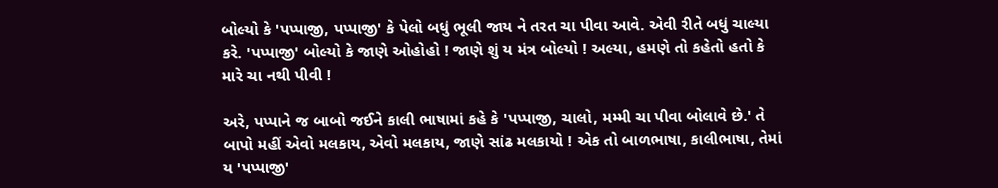બોલ્યો કે 'પપ્પાજી, પપ્પાજી' કે પેલો બધું ભૂલી જાય ને તરત ચા પીવા આવે. એવી રીતે બધું ચાલ્યા કરે. 'પપ્પાજી' બોલ્યો કે જાણે ઓહોહો ! જાણે શું ય મંત્ર બોલ્યો ! અલ્યા, હમણે તો કહેતો હતો કે મારે ચા નથી પીવી !

અરે, પપ્પાને જ બાબો જઈને કાલી ભાષામાં કહે કે 'પપ્પાજી, ચાલો, મમ્મી ચા પીવા બોલાવે છે.' તે બાપો મહીં એવો મલકાય, એવો મલકાય, જાણે સાંઢ મલકાયો ! એક તો બાળભાષા, કાલીભાષા, તેમાં ય 'પપ્પાજી'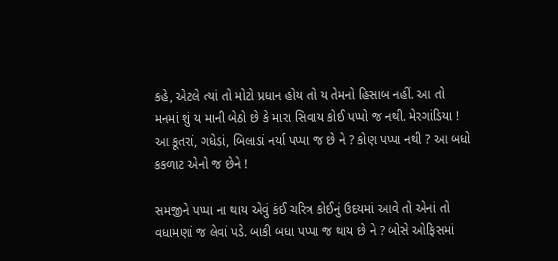કહે, એટલે ત્યાં તો મોટો પ્રધાન હોય તો ય તેમનો હિસાબ નહીં. આ તો મનમાં શું ય માની બેઠો છે કે મારા સિવાય કોઈ પપ્પો જ નથી. મેરગાંડિયા ! આ કૂતરાં, ગધેડાં, બિલાડાં નર્યા પપ્પા જ છે ને ? કોણ પપ્પા નથી ? આ બધો કકળાટ એનો જ છેને !

સમજીને પપ્પા ના થાય એવું કંઈ ચરિત્ર કોઈનું ઉદયમાં આવે તો એનાં તો વધામણાં જ લેવાં પડે. બાકી બધા પપ્પા જ થાય છે ને ? બોસે ઓફિસમાં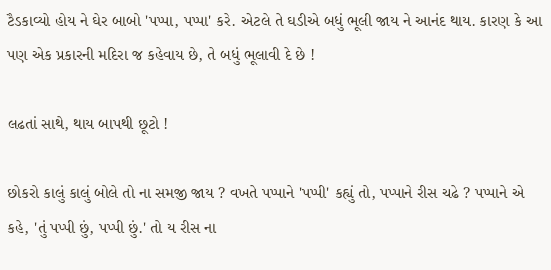ટૈડકાવ્યો હોય ને ઘેર બાબો 'પપ્પા, પપ્પા' કરે. એટલે તે ઘડીએ બધું ભૂલી જાય ને આનંદ થાય. કારણ કે આ પણ એક પ્રકારની મદિરા જ કહેવાય છે, તે બધું ભૂલાવી દે છે !

લઢતાં સાથે, થાય બાપથી છૂટો !

છોકરો કાલું કાલું બોલે તો ના સમજી જાય ? વખતે પપ્પાને 'પપ્પી' કહ્યું તો, પપ્પાને રીસ ચઢે ? પપ્પાને એ કહે, 'તું પપ્પી છું, પપ્પી છું.' તો ય રીસ ના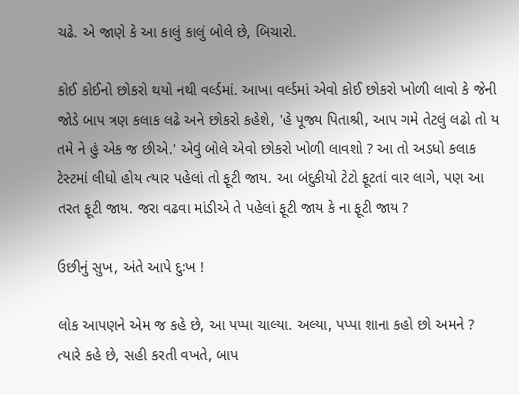ચઢે. એ જાણે કે આ કાલું કાલું બોલે છે, બિચારો.

કોઈ કોઈનો છોકરો થયો નથી વર્લ્ડમાં. આખા વર્લ્ડમાં એવો કોઈ છોકરો ખોળી લાવો કે જેની જોડે બાપ ત્રણ કલાક લઢે અને છોકરો કહેશે, 'હે પૂજ્ય પિતાશ્રી, આપ ગમે તેટલું લઢો તો ય તમે ને હું એક જ છીએ.' એવું બોલે એવો છોકરો ખોળી લાવશો ? આ તો અડધો કલાક ટેસ્ટમાં લીધો હોય ત્યાર પહેલાં તો ફૂટી જાય. આ બંદુકીયો ટેટો ફૂટતાં વાર લાગે, પણ આ તરત ફૂટી જાય. જરા વઢવા માંડીએ તે પહેલાં ફૂટી જાય કે ના ફૂટી જાય ?

ઉછીનું સુખ, અંતે આપે દુઃખ !

લોક આપણને એમ જ કહે છે, આ પપ્પા ચાલ્યા. અલ્યા, પપ્પા શાના કહો છો અમને ? ત્યારે કહે છે, સહી કરતી વખતે, બાપ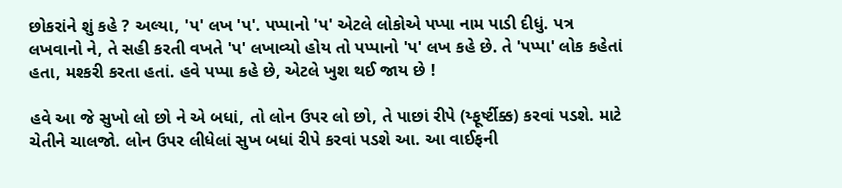છોકરાંને શું કહે ? અલ્યા, 'પ' લખ 'પ'. પપ્પાનો 'પ' એટલે લોકોએ પપ્પા નામ પાડી દીધું. પત્ર લખવાનો ને, તે સહી કરતી વખતે 'પ' લખાવ્યો હોય તો પપ્પાનો 'પ' લખ કહે છે. તે 'પપ્પા' લોક કહેતાં હતા, મશ્કરી કરતા હતાં. હવે પપ્પા કહે છે, એટલે ખુશ થઈ જાય છે !

હવે આ જે સુખો લો છો ને એ બધાં, તો લોન ઉપર લો છો, તે પાછાં રીપે (ય્ફૂર્ષ્ટીક્ક) કરવાં પડશે. માટે ચેતીને ચાલજો. લોન ઉપર લીધેલાં સુખ બધાં રીપે કરવાં પડશે આ. આ વાઈફની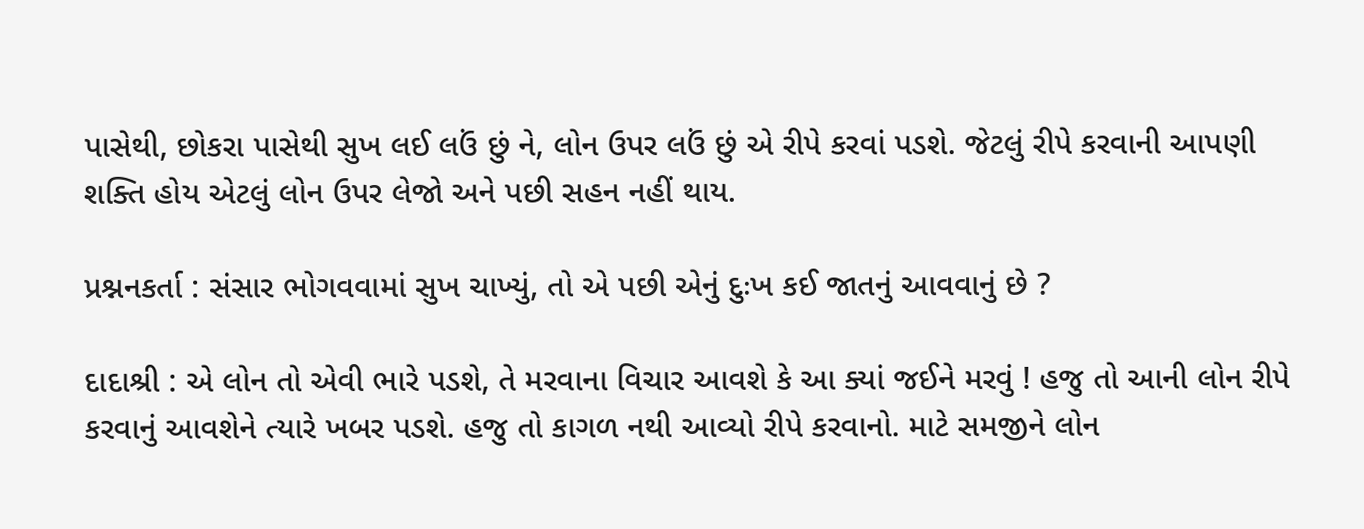પાસેથી, છોકરા પાસેથી સુખ લઈ લઉં છું ને, લોન ઉપર લઉં છું એ રીપે કરવાં પડશે. જેટલું રીપે કરવાની આપણી શક્તિ હોય એટલું લોન ઉપર લેજો અને પછી સહન નહીં થાય.

પ્રશ્નનકર્તા : સંસાર ભોગવવામાં સુખ ચાખ્યું, તો એ પછી એનું દુઃખ કઈ જાતનું આવવાનું છે ?

દાદાશ્રી : એ લોન તો એવી ભારે પડશે, તે મરવાના વિચાર આવશે કે આ ક્યાં જઈને મરવું ! હજુ તો આની લોન રીપે કરવાનું આવશેને ત્યારે ખબર પડશે. હજુ તો કાગળ નથી આવ્યો રીપે કરવાનો. માટે સમજીને લોન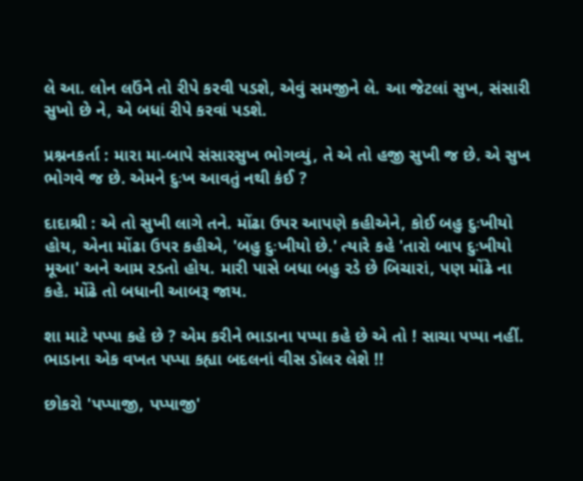લે આ. લોન લઉંને તો રીપે કરવી પડશે, એવું સમજીને લે. આ જેટલાં સુખ, સંસારી સુખો છે ને, એ બધાં રીપે કરવાં પડશે.

પ્રશ્નનકર્તા : મારા મા-બાપે સંસારસુખ ભોગવ્યું, તે એ તો હજી સુખી જ છે. એ સુખ ભોગવે જ છે. એમને દુઃખ આવતું નથી કંઈ ?

દાદાશ્રી : એ તો સુખી લાગે તને. મોંઢા ઉપર આપણે કહીએને, કોઈ બહુ દુઃખીયો હોય, એના મોંઢા ઉપર કહીએ, 'બહુ દુઃખીયો છે.' ત્યારે કહે 'તારો બાપ દુઃખીયો મૂઆ' અને આમ રડતો હોય. મારી પાસે બધા બહુ રડે છે બિચારાં, પણ મોંઢે ના કહે. મોંઢે તો બધાની આબરૂ જાય.

શા માટે પપ્પા કહે છે ? એમ કરીને ભાડાના પપ્પા કહે છે એ તો ! સાચા પપ્પા નહીં. ભાડાના એક વખત પપ્પા કહ્યા બદલનાં વીસ ડૉલર લેશે !!

છોકરો 'પપ્પાજી, પપ્પાજી'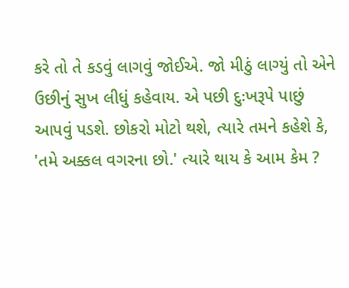કરે તો તે કડવું લાગવું જોઈએ. જો મીઠું લાગ્યું તો એને ઉછીનું સુખ લીધું કહેવાય. એ પછી દુઃખરૂપે પાછું આપવું પડશે. છોકરો મોટો થશે, ત્યારે તમને કહેશે કે, 'તમે અક્કલ વગરના છો.' ત્યારે થાય કે આમ કેમ ?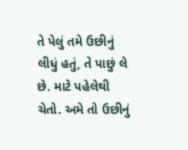તે પેલું તમે ઉછીનું લીધું હતું, તે પાછું લે છે. માટે પહેલેથી ચેતો. અમે તો ઉછીનું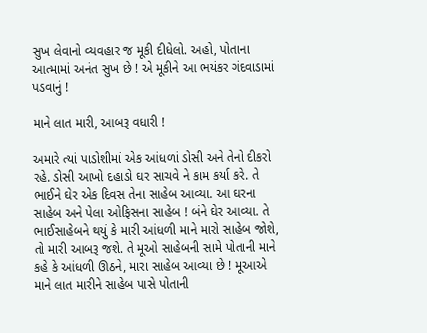સુખ લેવાનો વ્યવહાર જ મૂકી દીધેલો. અહો, પોતાના આત્મામાં અનંત સુખ છે ! એ મૂકીને આ ભયંકર ગંદવાડામાં પડવાનું !

માને લાત મારી, આબરૂ વધારી !

અમારે ત્યાં પાડોશીમાં એક આંધળાં ડોસી અને તેનો દીકરો રહે. ડોસી આખો દહાડો ઘર સાચવે ને કામ કર્યા કરે. તે ભાઈને ઘેર એક દિવસ તેના સાહેબ આવ્યા. આ ઘરના સાહેબ અને પેલા ઓફિસના સાહેબ ! બંને ઘેર આવ્યા. તે ભાઈસાહેબને થયું કે મારી આંધળી માને મારો સાહેબ જોશે, તો મારી આબરૂ જશે. તે મૂઓ સાહેબની સામે પોતાની માને કહે કે આંધળી ઊઠને, મારા સાહેબ આવ્યા છે ! મૂઆએ માને લાત મારીને સાહેબ પાસે પોતાની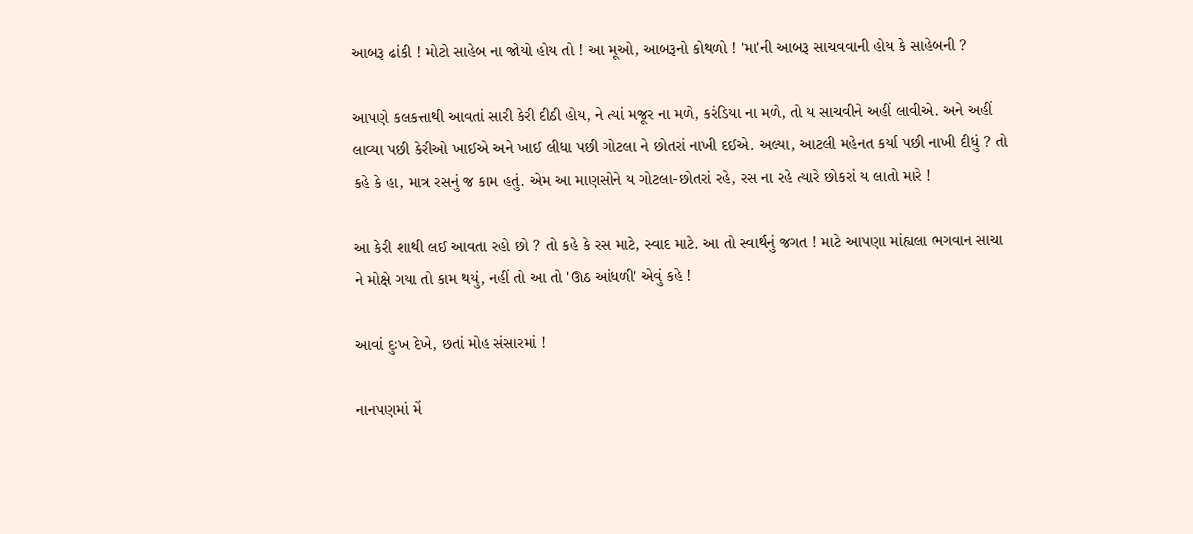આબરૂ ઢાંકી ! મોટો સાહેબ ના જોયો હોય તો ! આ મૂઓ, આબરૂનો કોથળો ! 'મા'ની આબરૂ સાચવવાની હોય કે સાહેબની ?

આપણે કલકત્તાથી આવતાં સારી કેરી દીઠી હોય, ને ત્યાં મજૂર ના મળે, કરંડિયા ના મળે, તો ય સાચવીને અહીં લાવીએ. અને અહીં લાવ્યા પછી કેરીઓ ખાઈએ અને ખાઈ લીધા પછી ગોટલા ને છોતરાં નાખી દઈએ. અલ્યા, આટલી મહેનત કર્યા પછી નાખી દીધું ? તો કહે કે હા, માત્ર રસનું જ કામ હતું. એમ આ માણસોને ય ગોટલા-છોતરાં રહે, રસ ના રહે ત્યારે છોકરાં ય લાતો મારે !

આ કેરી શાથી લઈ આવતા રહો છો ? તો કહે કે રસ માટે, સ્વાદ માટે. આ તો સ્વાર્થનું જગત ! માટે આપણા માંહ્યલા ભગવાન સાચા ને મોક્ષે ગયા તો કામ થયું, નહીં તો આ તો 'ઊઠ આંધળી' એવું કહે !

આવાં દુઃખ દેખે, છતાં મોહ સંસારમાં !

નાનપણમાં મેં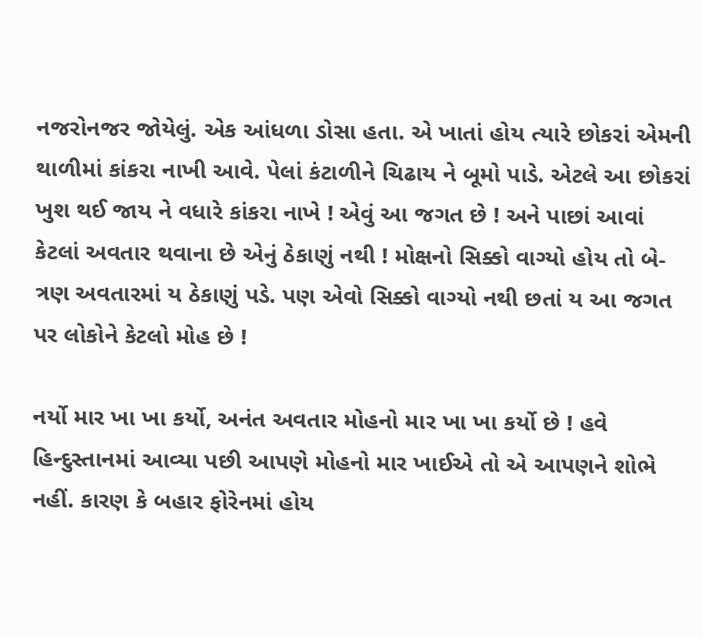નજરોનજર જોયેલું. એક આંધળા ડોસા હતા. એ ખાતાં હોય ત્યારે છોકરાં એમની થાળીમાં કાંકરા નાખી આવે. પેલાં કંટાળીને ચિઢાય ને બૂમો પાડે. એટલે આ છોકરાં ખુશ થઈ જાય ને વધારે કાંકરા નાખે ! એવું આ જગત છે ! અને પાછાં આવાં કેટલાં અવતાર થવાના છે એનું ઠેકાણું નથી ! મોક્ષનો સિક્કો વાગ્યો હોય તો બે-ત્રણ અવતારમાં ય ઠેકાણું પડે. પણ એવો સિક્કો વાગ્યો નથી છતાં ય આ જગત પર લોકોને કેટલો મોહ છે !

નર્યો માર ખા ખા કર્યો, અનંત અવતાર મોહનો માર ખા ખા કર્યો છે ! હવે હિન્દુસ્તાનમાં આવ્યા પછી આપણે મોહનો માર ખાઈએ તો એ આપણને શોભે નહીં. કારણ કે બહાર ફોરેનમાં હોય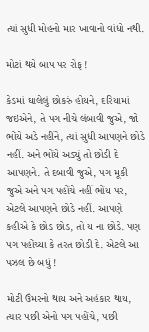ત્યાં સુધી મોહનો માર ખાવાનો વાંધો નથી.

મોટાં થયે બાપ પર રોફ !

કેડમાં ઘાલેલું છોકરું હોયને, દરિયામાં જઇએને, તે પગ નીચે લંબાવી જુએ, જો ભોંયે અડે નહીંને, ત્યાં સુધી આપણને છોડે નહીં. અને ભોંયે અડ્યું તો છોડી દે આપણને. તે દબાવી જુએ, પગ મૂકી જુએ અને પગ પહોંચે નહીં ભોંય પર, એટલે આપણને છોડે નહીં. આપણે કહીએ કે છોડ છોડ, તો ય ના છોડે. પણ પગ પહોંચ્યા કે તરત છોડી દે. એટલે આ પઝલ છે બધું !

મોટી ઉંમરનો થાય અને અહંકાર થાય, ત્યાર પછી એનો પગ પહોંચે, પછી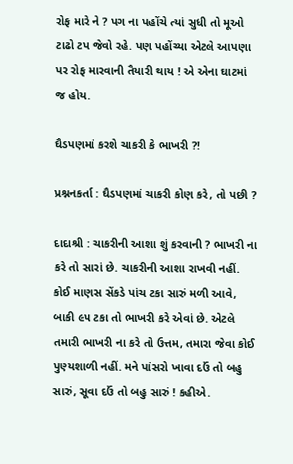રોફ મારે ને ? પગ ના પહોંચે ત્યાં સુધી તો મૂઓ ટાઢો ટપ જેવો રહે. પણ પહોંચ્યા એટલે આપણા પર રોફ મારવાની તૈયારી થાય ! એ એના ઘાટમાં જ હોય.

ઘૈડપણમાં કરશે ચાકરી કે ભાખરી ?!

પ્રશ્નનકર્તા : ઘૈડપણમાં ચાકરી કોણ કરે, તો પછી ?

દાદાશ્રી : ચાકરીની આશા શું કરવાની ? ભાખરી ના કરે તો સારાં છે. ચાકરીની આશા રાખવી નહીં. કોઈ માણસ સેંકડે પાંચ ટકા સારું મળી આવે, બાકી ૯૫ ટકા તો ભાખરી કરે એવાં છે. એટલે તમારી ભાખરી ના કરે તો ઉત્તમ, તમારા જેવા કોઈ પુણ્યશાળી નહીં. મને પાંસરો ખાવા દઉં તો બહુ સારું, સૂવા દઉં તો બહુ સારું ! કહીએ.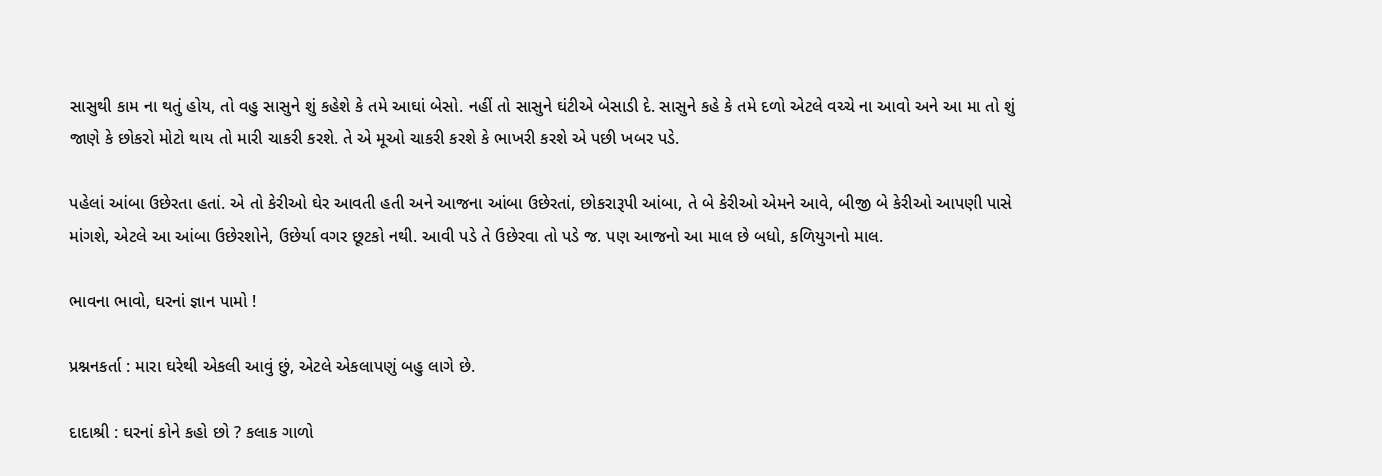સાસુથી કામ ના થતું હોય, તો વહુ સાસુને શું કહેશે કે તમે આઘાં બેસો. નહીં તો સાસુને ઘંટીએ બેસાડી દે. સાસુને કહે કે તમે દળો એટલે વચ્ચે ના આવો અને આ મા તો શું જાણે કે છોકરો મોટો થાય તો મારી ચાકરી કરશે. તે એ મૂઓ ચાકરી કરશે કે ભાખરી કરશે એ પછી ખબર પડે.

પહેલાં આંબા ઉછેરતા હતાં. એ તો કેરીઓ ઘેર આવતી હતી અને આજના આંબા ઉછેરતાં, છોકરારૂપી આંબા, તે બે કેરીઓ એમને આવે, બીજી બે કેરીઓ આપણી પાસે માંગશે, એટલે આ આંબા ઉછેરશોને, ઉછેર્યા વગર છૂટકો નથી. આવી પડે તે ઉછેરવા તો પડે જ. પણ આજનો આ માલ છે બધો, કળિયુગનો માલ.

ભાવના ભાવો, ઘરનાં જ્ઞાન પામો !

પ્રશ્નનકર્તા : મારા ઘરેથી એકલી આવું છું, એટલે એકલાપણું બહુ લાગે છે.

દાદાશ્રી : ઘરનાં કોને કહો છો ? કલાક ગાળો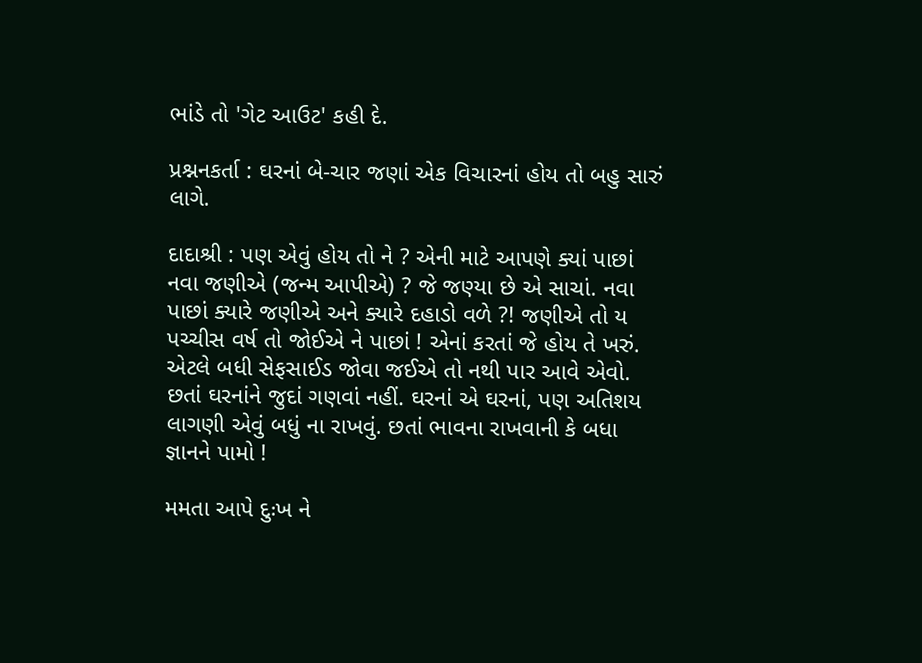ભાંડે તો 'ગેટ આઉટ' કહી દે.

પ્રશ્નનકર્તા : ઘરનાં બે-ચાર જણાં એક વિચારનાં હોય તો બહુ સારું લાગે.

દાદાશ્રી : પણ એવું હોય તો ને ? એની માટે આપણે ક્યાં પાછાં નવા જણીએ (જન્મ આપીએ) ? જે જણ્યા છે એ સાચાં. નવા પાછાં ક્યારે જણીએ અને ક્યારે દહાડો વળે ?! જણીએ તો ય પચ્ચીસ વર્ષ તો જોઈએ ને પાછાં ! એનાં કરતાં જે હોય તે ખરું. એટલે બધી સેફસાઈડ જોવા જઈએ તો નથી પાર આવે એવો. છતાં ઘરનાંને જુદાં ગણવાં નહીં. ઘરનાં એ ઘરનાં, પણ અતિશય લાગણી એવું બધું ના રાખવું. છતાં ભાવના રાખવાની કે બધા જ્ઞાનને પામો !

મમતા આપે દુઃખ ને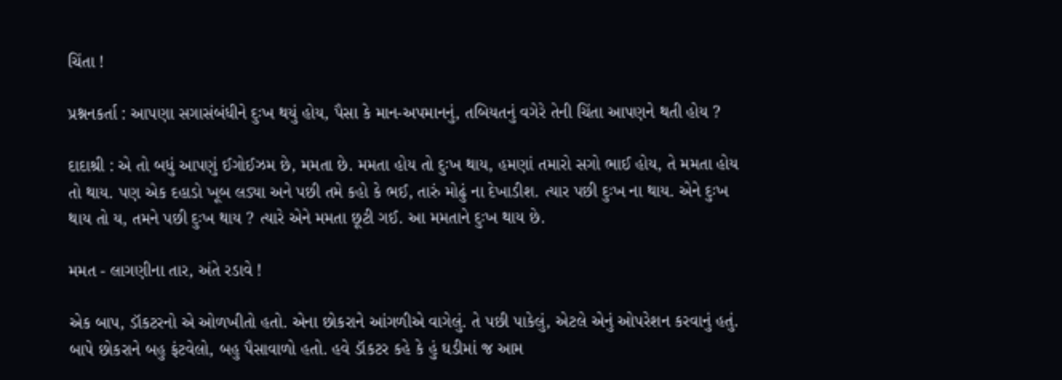ચિંતા !

પ્રશ્નનકર્તા : આપણા સગાસંબંધીને દુઃખ થયું હોય, પૈસા કે માન-અપમાનનું, તબિયતનું વગેરે તેની ચિંતા આપણને થતી હોય ?

દાદાશ્રી : એ તો બધું આપણું ઈગોઈઝમ છે, મમતા છે. મમતા હોય તો દુઃખ થાય, હમણાં તમારો સગો ભાઈ હોય, તે મમતા હોય તો થાય. પણ એક દહાડો ખૂબ લડ્યા અને પછી તમે કહો કે ભઈ, તારું મોઢું ના દેખાડીશ. ત્યાર પછી દુઃખ ના થાય. એને દુઃખ થાય તો ય, તમને પછી દુઃખ થાય ? ત્યારે એને મમતા છૂટી ગઈ. આ મમતાને દુઃખ થાય છે.

મમત - લાગણીના તાર, અંતે રડાવે !

એક બાપ, ડૉકટરનો એ ઓળખીતો હતો. એના છોકરાને આંગળીએ વાગેલું. તે પછી પાકેલું, એટલે એનું ઓપરેશન કરવાનું હતું. બાપે છોકરાને બહુ ફંટવેલો, બહુ પૈસાવાળો હતો. હવે ડૉકટર કહે કે હું ઘડીમાં જ આમ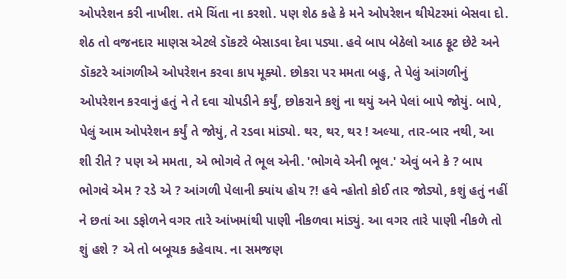ઓપરેશન કરી નાખીશ. તમે ચિંતા ના કરશો. પણ શેઠ કહે કે મને ઓપરેશન થીયેટરમાં બેસવા દો. શેઠ તો વજનદાર માણસ એટલે ડૉકટરે બેસાડવા દેવા પડ્યા. હવે બાપ બેઠેલો આઠ ફૂટ છેટે અને ડૉકટરે આંગળીએ ઓપરેશન કરવા કાપ મૂક્યો. છોકરા પર મમતા બહુ, તે પેલું આંગળીનું ઓપરેશન કરવાનું હતું ને તે દવા ચોપડીને કર્યું, છોકરાને કશું ના થયું અને પેલાં બાપે જોયું. બાપે, પેલું આમ ઓપરેશન કર્યું તે જોયું, તે રડવા માંડ્યો. થર, થર, થર ! અલ્યા, તાર-બાર નથી, આ શી રીતે ? પણ એ મમતા, એ ભોગવે તે ભૂલ એની. 'ભોગવે એની ભૂલ.' એવું બને કે ? બાપ ભોગવે એમ ? રડે એ ? આંગળી પેલાની ક્યાંય હોય ?! હવે ન્હોતો કોઈ તાર જોડ્યો, કશું હતું નહીં ને છતાં આ ડફોળને વગર તારે આંખમાંથી પાણી નીકળવા માંડ્યું. આ વગર તારે પાણી નીકળે તો શું હશે ? એ તો બબૂચક કહેવાય. ના સમજણ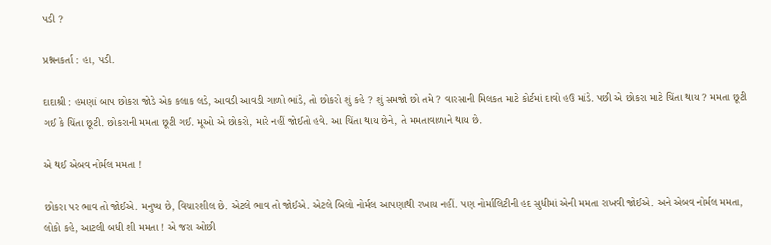પડી ?

પ્રશ્નનકર્તા : હા, પડી.

દાદાશ્રી : હમણાં બાપ છોકરા જોડે એક કલાક લડે, આવડી આવડી ગાળો ભાંડે, તો છોકરો શું કહે ? શું સમજો છો તમે ? વારસાની મિલકત માટે કોર્ટમાં દાવો હઉ માંડે. પછી એ છોકરા માટે ચિંતા થાય ? મમતા છૂટી ગઈ કે ચિંતા છૂટી. છોકરાની મમતા છૂટી ગઈ. મૂઓ એ છોકરો, મારે નહીં જોઈતો હવે. આ ચિંતા થાય છેને, તે મમતાવાળાને થાય છે.

એ થઈ એબવ નોર્મલ મમતા !

છોકરા પર ભાવ તો જોઈએ. મનુષ્ય છે, વિચારશીલ છે. એટલે ભાવ તો જોઈએ. એટલે બિલો નોર્મલ આપણાથી રખાય નહીં. પણ નોર્માલિટીની હદ સુધીમાં એની મમતા રાખવી જોઈએ. અને એબવ નોર્મલ મમતા, લોકો કહે, આટલી બધી શી મમતા ! એ જરા ઓછી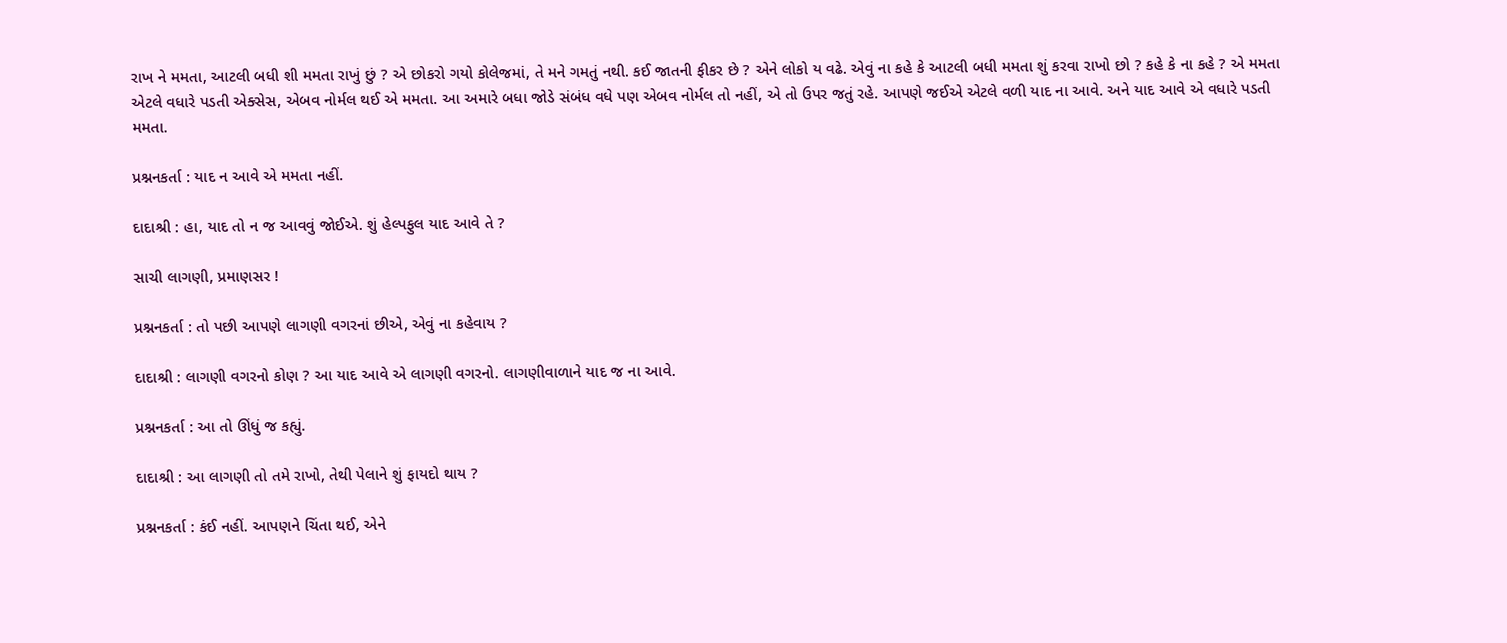રાખ ને મમતા, આટલી બધી શી મમતા રાખું છું ? એ છોકરો ગયો કોલેજમાં, તે મને ગમતું નથી. કઈ જાતની ફીકર છે ? એને લોકો ય વઢે. એવું ના કહે કે આટલી બધી મમતા શું કરવા રાખો છો ? કહે કે ના કહે ? એ મમતા એટલે વધારે પડતી એક્સેસ, એબવ નોર્મલ થઈ એ મમતા. આ અમારે બધા જોડે સંબંધ વધે પણ એબવ નોર્મલ તો નહીં, એ તો ઉપર જતું રહે. આપણે જઈએ એટલે વળી યાદ ના આવે. અને યાદ આવે એ વધારે પડતી મમતા.

પ્રશ્નનકર્તા : યાદ ન આવે એ મમતા નહીં.

દાદાશ્રી : હા, યાદ તો ન જ આવવું જોઈએ. શું હેલ્પફુલ યાદ આવે તે ?

સાચી લાગણી, પ્રમાણસર !

પ્રશ્નનકર્તા : તો પછી આપણે લાગણી વગરનાં છીએ, એવું ના કહેવાય ?

દાદાશ્રી : લાગણી વગરનો કોણ ? આ યાદ આવે એ લાગણી વગરનો. લાગણીવાળાને યાદ જ ના આવે.

પ્રશ્નનકર્તા : આ તો ઊંધું જ કહ્યું.

દાદાશ્રી : આ લાગણી તો તમે રાખો, તેથી પેલાને શું ફાયદો થાય ?

પ્રશ્નનકર્તા : કંઈ નહીં. આપણને ચિંતા થઈ, એને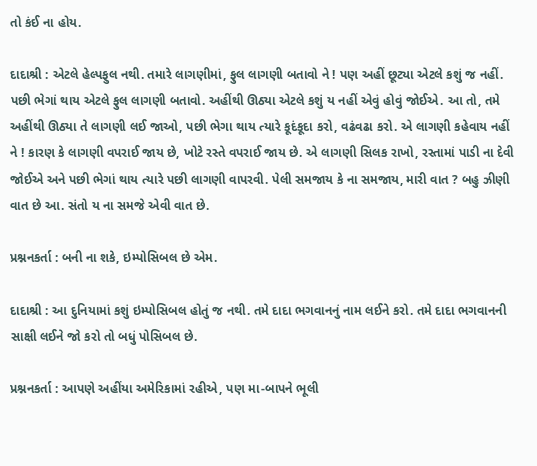તો કંઈ ના હોય.

દાદાશ્રી : એટલે હેલ્પફુલ નથી. તમારે લાગણીમાં, ફુલ લાગણી બતાવો ને ! પણ અહીં છૂટ્યા એટલે કશું જ નહીં. પછી ભેગાં થાય એટલે ફુલ લાગણી બતાવો. અહીંથી ઊઠ્યા એટલે કશું ય નહીં એવું હોવું જોઈએ. આ તો, તમે અહીંથી ઊઠ્યા તે લાગણી લઈ જાઓ, પછી ભેગા થાય ત્યારે કૂદંકૂદા કરો, વઢંવઢા કરો. એ લાગણી કહેવાય નહીં ને ! કારણ કે લાગણી વપરાઈ જાય છે, ખોટે રસ્તે વપરાઈ જાય છે. એ લાગણી સિલક રાખો, રસ્તામાં પાડી ના દેવી જોઈએ અને પછી ભેગાં થાય ત્યારે પછી લાગણી વાપરવી. પેલી સમજાય કે ના સમજાય, મારી વાત ? બહુ ઝીણી વાત છે આ. સંતો ય ના સમજે એવી વાત છે.

પ્રશ્નનકર્તા : બની ના શકે, ઇમ્પોસિબલ છે એમ.

દાદાશ્રી : આ દુનિયામાં કશું ઇમ્પોસિબલ હોતું જ નથી. તમે દાદા ભગવાનનું નામ લઈને કરો. તમે દાદા ભગવાનની સાક્ષી લઈને જો કરો તો બધું પોસિબલ છે.

પ્રશ્નનકર્તા : આપણે અહીંયા અમેરિકામાં રહીએ, પણ મા-બાપને ભૂલી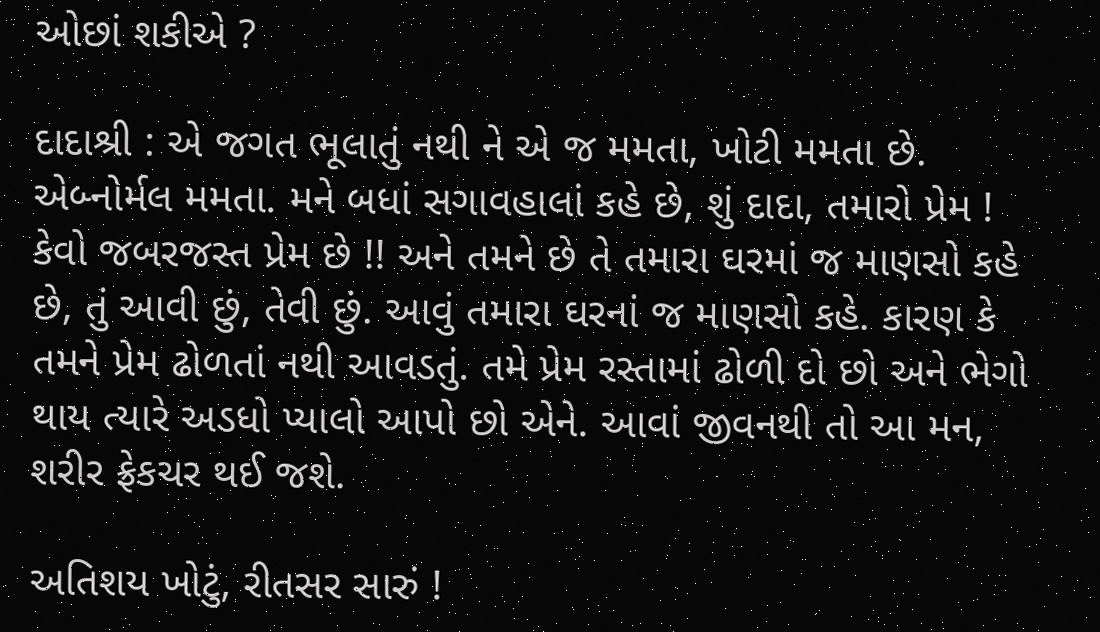ઓછાં શકીએ ?

દાદાશ્રી : એ જગત ભૂલાતું નથી ને એ જ મમતા, ખોટી મમતા છે. એબ્નોર્મલ મમતા. મને બધાં સગાવહાલાં કહે છે, શું દાદા, તમારો પ્રેમ ! કેવો જબરજસ્ત પ્રેમ છે !! અને તમને છે તે તમારા ઘરમાં જ માણસો કહે છે, તું આવી છું, તેવી છું. આવું તમારા ઘરનાં જ માણસો કહે. કારણ કે તમને પ્રેમ ઢોળતાં નથી આવડતું. તમે પ્રેમ રસ્તામાં ઢોળી દો છો અને ભેગો થાય ત્યારે અડધો પ્યાલો આપો છો એને. આવાં જીવનથી તો આ મન, શરીર ફ્રેકચર થઈ જશે.

અતિશય ખોટું, રીતસર સારું !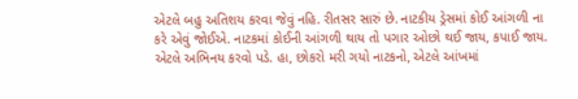એટલે બહુ અતિશય કરવા જેવું નહિ. રીતસર સારું છે. નાટકીય ડ્રેસમાં કોઈ આંગળી ના કરે એવું જોઈએ. નાટકમાં કોઈની આંગળી થાય તો પગાર ઓછો થઈ જાય, કપાઈ જાય. એટલે અભિનય કરવો પડે. હા, છોકરો મરી ગયો નાટકનો, એટલે આંખમાં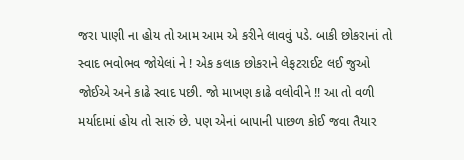જરા પાણી ના હોય તો આમ આમ એ કરીને લાવવું પડે. બાકી છોકરાનાં તો સ્વાદ ભવોભવ જોયેલાં ને ! એક કલાક છોકરાને લેફટરાઈટ લઈ જુઓ જોઈએ અને કાઢે સ્વાદ પછી. જો માખણ કાઢે વલોવીને !! આ તો વળી મર્યાદામાં હોય તો સારું છે. પણ એનાં બાપાની પાછળ કોઈ જવા તૈયાર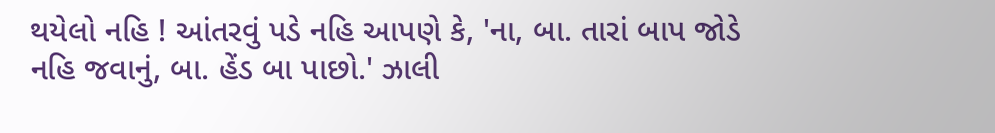થયેલો નહિ ! આંતરવું પડે નહિ આપણે કે, 'ના, બા. તારાં બાપ જોડે નહિ જવાનું, બા. હેંડ બા પાછો.' ઝાલી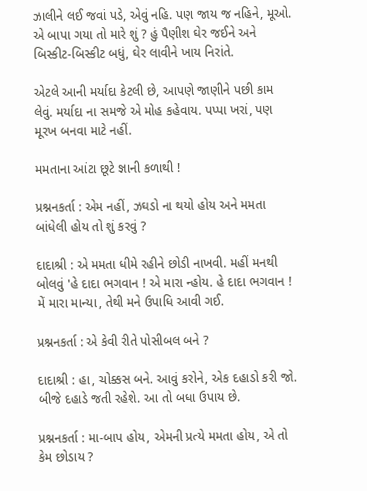ઝાલીને લઈ જવાં પડે, એવું નહિ. પણ જાય જ નહિને, મૂઓ. એ બાપા ગયા તો મારે શું ? હું પૈણીશ ઘેર જઈને અને બિસ્કીટ-બિસ્કીટ બધું, ઘેર લાવીને ખાય નિરાંતે.

એટલે આની મર્યાદા કેટલી છે, આપણે જાણીને પછી કામ લેવું. મર્યાદા ના સમજે એ મોહ કહેવાય. પપ્પા ખરાં, પણ મૂરખ બનવા માટે નહીં.

મમતાના આંટા છૂટે જ્ઞાની કળાથી !

પ્રશ્નનકર્તા : એમ નહીં, ઝઘડો ના થયો હોય અને મમતા બાંધેલી હોય તો શું કરવું ?

દાદાશ્રી : એ મમતા ધીમે રહીને છોડી નાખવી. મહીં મનથી બોલવું 'હે દાદા ભગવાન ! એ મારા ન્હોય. હે દાદા ભગવાન ! મેં મારા માન્યા, તેથી મને ઉપાધિ આવી ગઈ.

પ્રશ્નનકર્તા : એ કેવી રીતે પોસીબલ બને ?

દાદાશ્રી : હા, ચોક્કસ બને. આવું કરોને, એક દહાડો કરી જો. બીજે દહાડે જતી રહેશે. આ તો બધા ઉપાય છે.

પ્રશ્નનકર્તા : મા-બાપ હોય, એમની પ્રત્યે મમતા હોય, એ તો કેમ છોડાય ?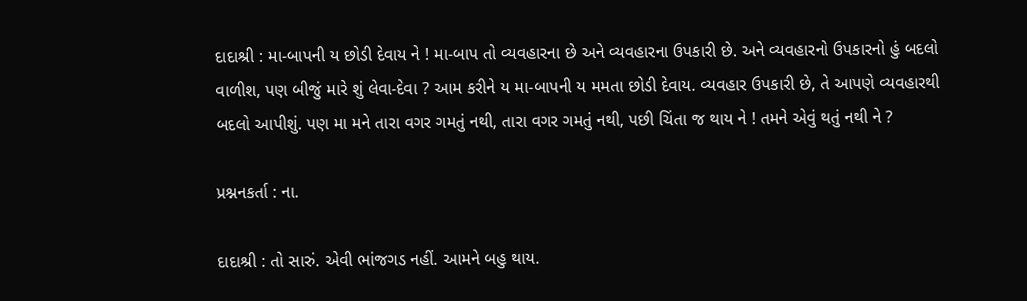દાદાશ્રી : મા-બાપની ય છોડી દેવાય ને ! મા-બાપ તો વ્યવહારના છે અને વ્યવહારના ઉપકારી છે. અને વ્યવહારનો ઉપકારનો હું બદલો વાળીશ, પણ બીજું મારે શું લેવા-દેવા ? આમ કરીને ય મા-બાપની ય મમતા છોડી દેવાય. વ્યવહાર ઉપકારી છે, તે આપણે વ્યવહારથી બદલો આપીશું. પણ મા મને તારા વગર ગમતું નથી, તારા વગર ગમતું નથી, પછી ચિંતા જ થાય ને ! તમને એવું થતું નથી ને ?

પ્રશ્નનકર્તા : ના.

દાદાશ્રી : તો સારું. એવી ભાંજગડ નહીં. આમને બહુ થાય.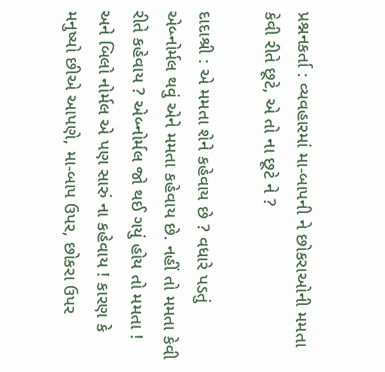પ્રશ્નનકર્તા : વ્યવહારમાં મા-બાપની ને છોકરાઓની મમતા કેવી રીતે છૂટે, એ તો ના છૂટે ને ?

દાદાશ્રી : એ મમતા શેને કહેવાય છે ? વધારે પડતું એબ્નોર્મલ થવું એને મમતા કહેવાય છે. નહીં તો મમતા કેવી રીતે કહેવાય ? એબ્નોર્મલ જો થઈ ગયું હોય તો મમતા ! અને બિલો નોર્મલ એ પણ સારું ના કહેવાય ! કારણ કે મનુષ્યો છીએ આપણે, મા-બાપ ઉપર, છોકરા ઉપર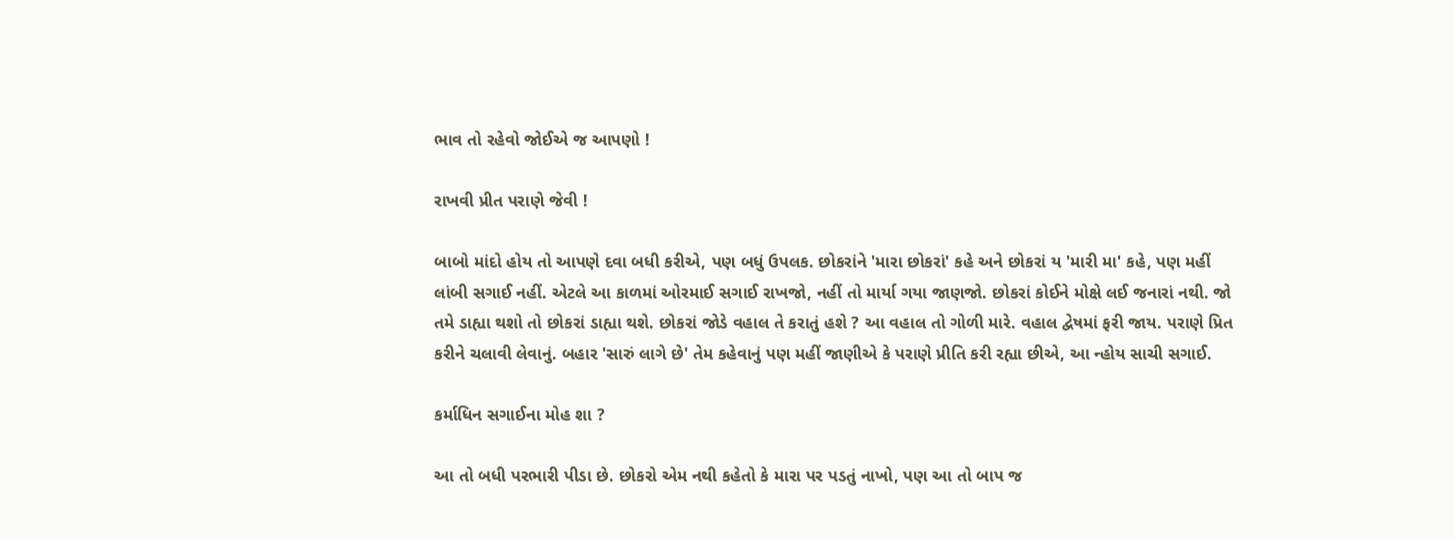ભાવ તો રહેવો જોઈએ જ આપણો !

રાખવી પ્રીત પરાણે જેવી !

બાબો માંદો હોય તો આપણે દવા બધી કરીએ, પણ બધું ઉપલક. છોકરાંને 'મારા છોકરાં' કહે અને છોકરાં ય 'મારી મા' કહે, પણ મહીં લાંબી સગાઈ નહીં. એટલે આ કાળમાં ઓરમાઈ સગાઈ રાખજો, નહીં તો માર્યા ગયા જાણજો. છોકરાં કોઈને મોક્ષે લઈ જનારાં નથી. જો તમે ડાહ્યા થશો તો છોકરાં ડાહ્યા થશે. છોકરાં જોડે વહાલ તે કરાતું હશે ? આ વહાલ તો ગોળી મારે. વહાલ દ્વેષમાં ફરી જાય. પરાણે પ્રિત કરીને ચલાવી લેવાનું. બહાર 'સારું લાગે છે' તેમ કહેવાનું પણ મહીં જાણીએ કે પરાણે પ્રીતિ કરી રહ્યા છીએ, આ ન્હોય સાચી સગાઈ.

કર્માધિન સગાઈના મોહ શા ?

આ તો બધી પરભારી પીડા છે. છોકરો એમ નથી કહેતો કે મારા પર પડતું નાખો, પણ આ તો બાપ જ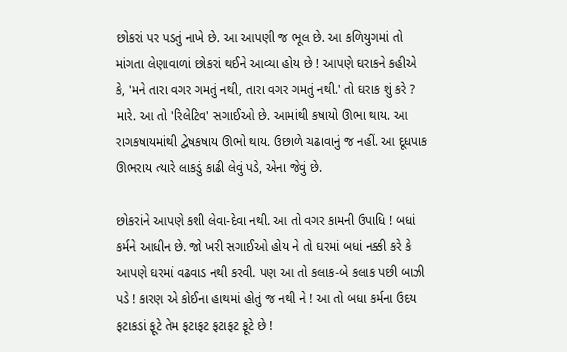છોકરાં પર પડતું નાખે છે. આ આપણી જ ભૂલ છે. આ કળિયુગમાં તો માંગતા લેણાવાળાં છોકરાં થઈને આવ્યા હોય છે ! આપણે ઘરાકને કહીએ કે, 'મને તારા વગર ગમતું નથી, તારા વગર ગમતું નથી.' તો ઘરાક શું કરે ? મારે. આ તો 'રિલેટિવ' સગાઈઓ છે. આમાંથી કષાયો ઊભા થાય. આ રાગકષાયમાંથી દ્વેષકષાય ઊભો થાય. ઉછાળે ચઢાવાનું જ નહીં. આ દૂધપાક ઊભરાય ત્યારે લાકડું કાઢી લેવું પડે, એના જેવું છે.

છોકરાંને આપણે કશી લેવા-દેવા નથી. આ તો વગર કામની ઉપાધિ ! બધાં કર્મને આધીન છે. જો ખરી સગાઈઓ હોય ને તો ઘરમાં બધાં નક્કી કરે કે આપણે ઘરમાં વઢવાડ નથી કરવી. પણ આ તો કલાક-બે કલાક પછી બાઝી પડે ! કારણ એ કોઈના હાથમાં હોતું જ નથી ને ! આ તો બધા કર્મના ઉદય ફટાકડાં ફૂટે તેમ ફટાફટ ફટાફટ ફૂટે છે !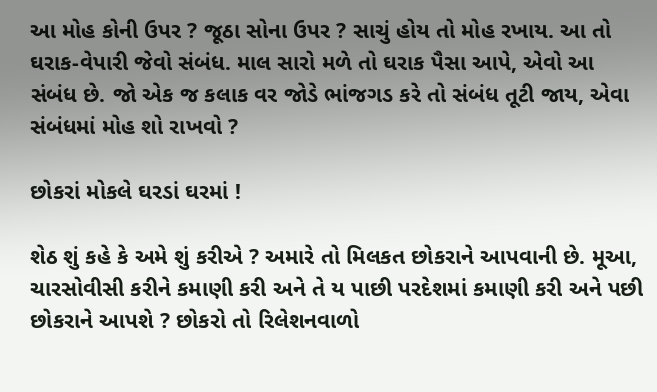આ મોહ કોની ઉપર ? જૂઠા સોના ઉપર ? સાચું હોય તો મોહ રખાય. આ તો ઘરાક-વેપારી જેવો સંબંધ. માલ સારો મળે તો ઘરાક પૈસા આપે, એવો આ સંબંધ છે. જો એક જ કલાક વર જોડે ભાંજગડ કરે તો સંબંધ તૂટી જાય, એવા સંબંધમાં મોહ શો રાખવો ?

છોકરાં મોકલે ઘરડાં ઘરમાં !

શેઠ શું કહે કે અમે શું કરીએ ? અમારે તો મિલકત છોકરાને આપવાની છે. મૂઆ, ચારસોવીસી કરીને કમાણી કરી અને તે ય પાછી પરદેશમાં કમાણી કરી અને પછી છોકરાને આપશે ? છોકરો તો રિલેશનવાળો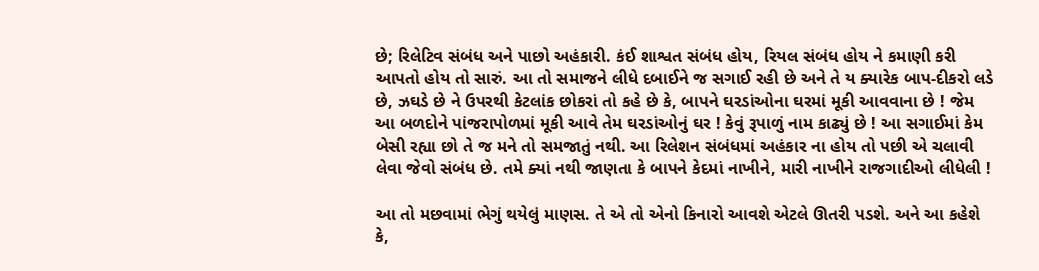છે; રિલેટિવ સંબંધ અને પાછો અહંકારી. કંઈ શાશ્વત સંબંધ હોય, રિયલ સંબંધ હોય ને કમાણી કરી આપતો હોય તો સારું. આ તો સમાજને લીધે દબાઈને જ સગાઈ રહી છે અને તે ય ક્યારેક બાપ-દીકરો લડે છે, ઝઘડે છે ને ઉપરથી કેટલાંક છોકરાં તો કહે છે કે, બાપને ઘરડાંઓના ઘરમાં મૂકી આવવાના છે ! જેમ આ બળદોને પાંજરાપોળમાં મૂકી આવે તેમ ઘરડાંઓનું ઘર ! કેવું રૂપાળું નામ કાઢ્યું છે ! આ સગાઈમાં કેમ બેસી રહ્યા છો તે જ મને તો સમજાતું નથી. આ રિલેશન સંબંધમાં અહંકાર ના હોય તો પછી એ ચલાવી લેવા જેવો સંબંધ છે. તમે ક્યાં નથી જાણતા કે બાપને કેદમાં નાખીને, મારી નાખીને રાજગાદીઓ લીધેલી !

આ તો મછવામાં ભેગું થયેલું માણસ. તે એ તો એનો કિનારો આવશે એટલે ઊતરી પડશે. અને આ કહેશે કે,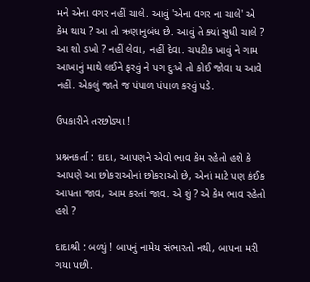મને એના વગર નહીં ચાલે. આવું 'એના વગર ના ચાલે' એ કેમ થાય ? આ તો ઋણાનુબંધ છે. આવું તે ક્યાં સુધી ચાલે ? આ શો ડખો ? નહીં લેવા, નહીં દેવા. ચપટીક ખાવું ને ગામ આખાનું માથે લઈને ફરવું ને પગ દુઃખે તો કોઈ જોવા ય આવે નહીં. એકલું જાતે જ પંપાળ પંપાળ કરવું પડે.

ઉપકારીને તરછોડ્યા !

પ્રશ્નનકર્તા : દાદા, આપણને એવો ભાવ કેમ રહેતો હશે કે આપણે આ છોકરાઓનાં છોકરાઓ છે, એનાં માટે પણ કંઈક આપતા જાવ, આમ કરતાં જાવ. એ શું ? એ કેમ ભાવ રહેતો હશે ?

દાદાશ્રી : બળ્યું ! બાપનું નામેય સંભારતો નથી, બાપના મરી ગયા પછી.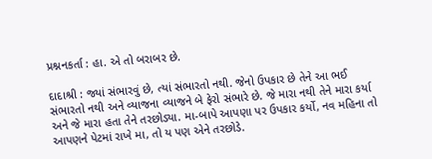પ્રશ્નનકર્તા : હા. એ તો બરાબર છે.

દાદાશ્રી : જ્યાં સંભારવું છે, ત્યાં સંભારતો નથી. જેનો ઉપકાર છે તેને આ ભઈ સંભારતો નથી અને વ્યાજના વ્યાજને બે ફેરો સંભારે છે. જે મારા નથી તેને મારા કર્યા અને જે મારા હતા તેને તરછોડ્યા. મા-બાપે આપણા પર ઉપકાર કર્યો, નવ મહિના તો આપણને પેટમાં રાખે મા, તો ય પણ એને તરછોડે.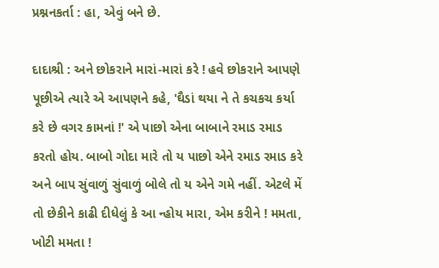પ્રશ્નનકર્તા : હા, એવું બને છે.

દાદાશ્રી : અને છોકરાને મારાં-મારાં કરે ! હવે છોકરાને આપણે પૂછીએ ત્યારે એ આપણને કહે, 'ઘૈડાં થયા ને તે કચકચ કર્યા કરે છે વગર કામનાં !' એ પાછો એના બાબાને રમાડ રમાડ કરતો હોય. બાબો ગોદા મારે તો ય પાછો એને રમાડ રમાડ કરે અને બાપ સુંવાળું સુંવાળું બોલે તો ય એને ગમે નહીં. એટલે મેં તો છેકીને કાઢી દીધેલું કે આ ન્હોય મારા, એમ કરીને ! મમતા, ખોટી મમતા !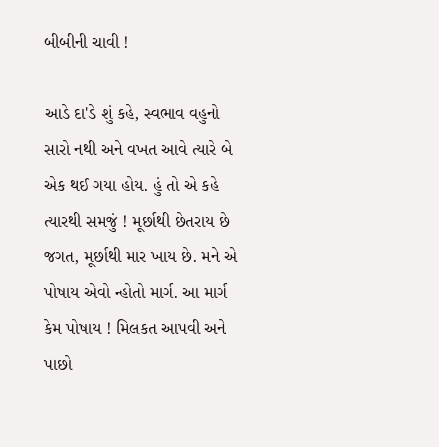બીબીની ચાવી !

આડે દા'ડે શું કહે, સ્વભાવ વહુનો સારો નથી અને વખત આવે ત્યારે બે એક થઈ ગયા હોય. હું તો એ કહે ત્યારથી સમજું ! મૂર્છાથી છેતરાય છે જગત, મૂર્છાથી માર ખાય છે. મને એ પોષાય એવો ન્હોતો માર્ગ. આ માર્ગ કેમ પોષાય ! મિલકત આપવી અને પાછો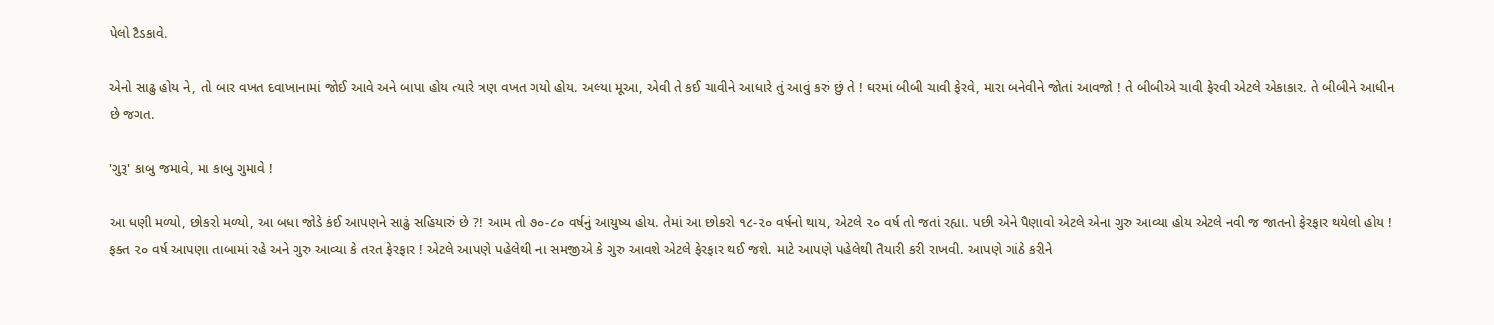પેલો ટૈડકાવે.

એનો સાઢુ હોય ને, તો બાર વખત દવાખાનામાં જોઈ આવે અને બાપા હોય ત્યારે ત્રણ વખત ગયો હોય. અલ્યા મૂઆ, એવી તે કઈ ચાવીને આધારે તું આવું કરું છું તે ! ઘરમાં બીબી ચાવી ફેરવે, મારા બનેવીને જોતાં આવજો ! તે બીબીએ ચાવી ફેરવી એટલે એકાકાર. તે બીબીને આધીન છે જગત.

'ગુરૂ' કાબુ જમાવે, મા કાબુ ગુમાવે !

આ ધણી મળ્યો, છોકરો મળ્યો, આ બધા જોડે કંઈ આપણને સાઢું સહિયારું છે ?! આમ તો ૭૦-૮૦ વર્ષનું આયુષ્ય હોય. તેમાં આ છોકરો ૧૮-૨૦ વર્ષનો થાય, એટલે ૨૦ વર્ષ તો જતાં રહ્યા. પછી એને પૈણાવો એટલે એના ગુરુ આવ્યા હોય એટલે નવી જ જાતનો ફેરફાર થયેલો હોય ! ફક્ત ૨૦ વર્ષ આપણા તાબામાં રહે અને ગુરુ આવ્યા કે તરત ફેરફાર ! એટલે આપણે પહેલેથી ના સમજીએ કે ગુરુ આવશે એટલે ફેરફાર થઈ જશે. માટે આપણે પહેલેથી તૈયારી કરી રાખવી. આપણે ગાંઠે કરીને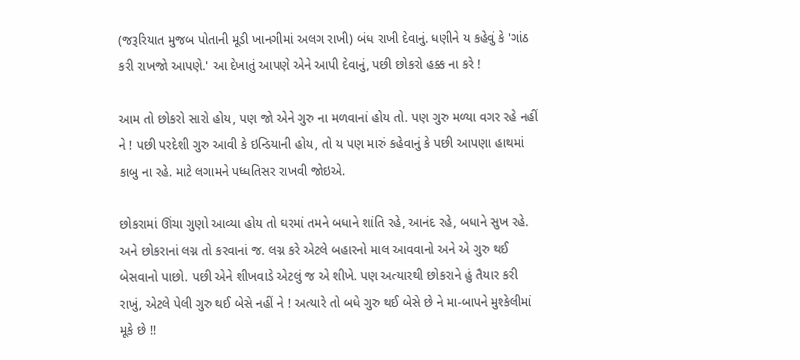(જરૂરિયાત મુજબ પોતાની મૂડી ખાનગીમાં અલગ રાખી) બંધ રાખી દેવાનું. ધણીને ય કહેવું કે 'ગાંઠ કરી રાખજો આપણે.' આ દેખાતું આપણે એને આપી દેવાનું, પછી છોકરો હક્ક ના કરે !

આમ તો છોકરો સારો હોય, પણ જો એને ગુરુ ના મળવાનાં હોય તો. પણ ગુરુ મળ્યા વગર રહે નહીં ને ! પછી પરદેશી ગુરુ આવી કે ઇન્ડિયાની હોય, તો ય પણ મારું કહેવાનું કે પછી આપણા હાથમાં કાબુ ના રહે. માટે લગામને પધ્ધતિસર રાખવી જોઇએ.

છોકરામાં ઊંચા ગુણો આવ્યા હોય તો ઘરમાં તમને બધાને શાંતિ રહે, આનંદ રહે, બધાને સુખ રહે. અને છોકરાનાં લગ્ન તો કરવાનાં જ. લગ્ન કરે એટલે બહારનો માલ આવવાનો અને એ ગુરુ થઈ બેસવાનો પાછો. પછી એને શીખવાડે એટલું જ એ શીખે. પણ અત્યારથી છોકરાને હું તૈયાર કરી રાખું, એટલે પેલી ગુરુ થઈ બેસે નહીં ને ! અત્યારે તો બધે ગુરુ થઈ બેસે છે ને મા-બાપને મુશ્કેલીમાં મૂકે છે !!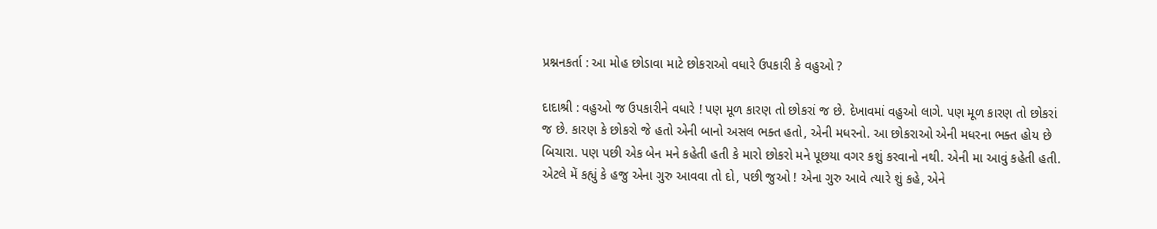પ્રશ્નનકર્તા : આ મોહ છોડાવા માટે છોકરાઓ વધારે ઉપકારી કે વહુઓ ?

દાદાશ્રી : વહુઓ જ ઉપકારીને વધારે ! પણ મૂળ કારણ તો છોકરાં જ છે. દેખાવમાં વહુઓ લાગે. પણ મૂળ કારણ તો છોકરાં જ છે. કારણ કે છોકરો જે હતો એની બાનો અસલ ભક્ત હતો, એની મધરનો. આ છોકરાઓ એની મધરના ભક્ત હોય છે બિચારા. પણ પછી એક બેન મને કહેતી હતી કે મારો છોકરો મને પૂછયા વગર કશું કરવાનો નથી. એની મા આવું કહેતી હતી. એટલે મેં કહ્યું કે હજુ એના ગુરુ આવવા તો દો, પછી જુઓ ! એના ગુરુ આવે ત્યારે શું કહે, એને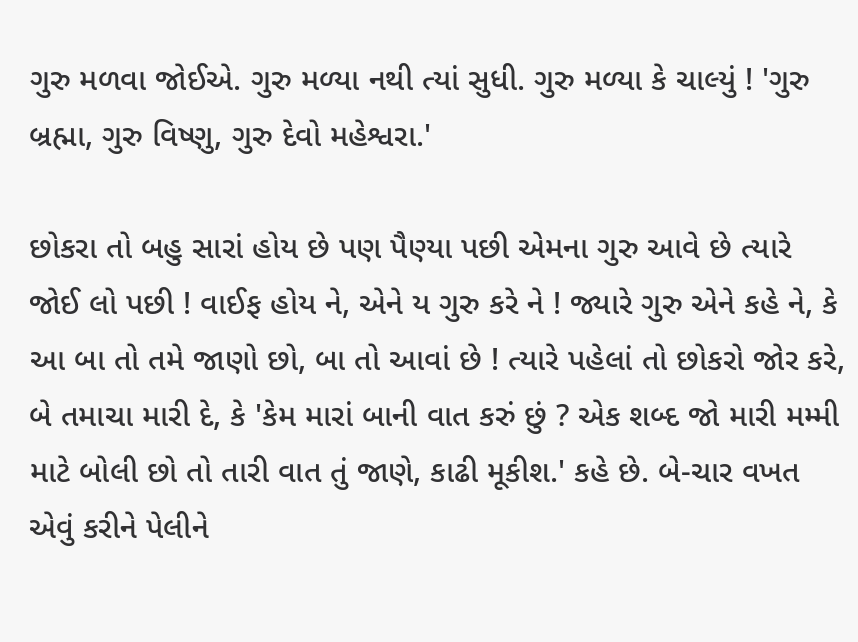ગુરુ મળવા જોઈએ. ગુરુ મળ્યા નથી ત્યાં સુધી. ગુરુ મળ્યા કે ચાલ્યું ! 'ગુરુ બ્રહ્મા, ગુરુ વિષ્ણુ, ગુરુ દેવો મહેશ્વરા.'

છોકરા તો બહુ સારાં હોય છે પણ પૈણ્યા પછી એમના ગુરુ આવે છે ત્યારે જોઈ લો પછી ! વાઈફ હોય ને, એને ય ગુરુ કરે ને ! જ્યારે ગુરુ એને કહે ને, કે આ બા તો તમે જાણો છો, બા તો આવાં છે ! ત્યારે પહેલાં તો છોકરો જોર કરે, બે તમાચા મારી દે, કે 'કેમ મારાં બાની વાત કરું છું ? એક શબ્દ જો મારી મમ્મી માટે બોલી છો તો તારી વાત તું જાણે, કાઢી મૂકીશ.' કહે છે. બે-ચાર વખત એવું કરીને પેલીને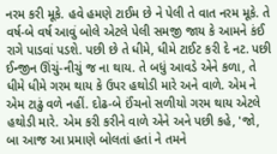નરમ કરી મૂકે. હવે હમણે ટાઈમ છે ને પેલી તે વાત નરમ મૂકે. તે વર્ષ-બે વર્ષ આવું બોલે એટલે પેલી સમજી જાય કે આમને કંઈ રાગે પાડવાં પડશે. પછી છે તે ધીમે, ધીમે ટાઈટ કરી દે નટ. પછી ઈન્જીન ઊંચું-નીચું જ ના થાય. તે બધું આવડે એને કળા, તે ધીમે ધીમે ગરમ થાય કે ઉપર હથોડી મારે અને વાળે. એમ ને એમ ટાઢું વળે નહીં. દોઢ-બે ઈંચનો સળીયો ગરમ થાય એટલે હથોડી મારે. એમ કરી કરીને વાળે એને અને પછી કહે, 'જો, બા આજ આ પ્રમાણે બોલતાં હતાં ને તમને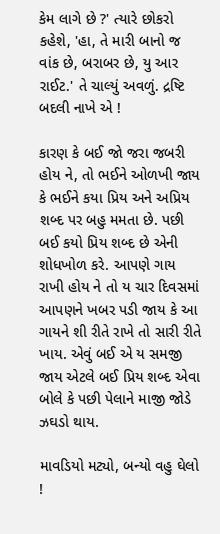કેમ લાગે છે ?' ત્યારે છોકરો કહેશે, 'હા, તે મારી બાનો જ વાંક છે, બરાબર છે, યુ આર રાઈટ.' તે ચાલ્યું અવળું. દ્રષ્ટિ બદલી નાખે એ !

કારણ કે બઈ જો જરા જબરી હોય ને, તો ભઈને ઓળખી જાય કે ભઈને કયા પ્રિય અને અપ્રિય શબ્દ પર બહુ મમતા છે. પછી બઈ કયો પ્રિય શબ્દ છે એની શોધખોળ કરે. આપણે ગાય રાખી હોય ને તો ય ચાર દિવસમાં આપણને ખબર પડી જાય કે આ ગાયને શી રીતે રાખે તો સારી રીતે ખાય. એવું બઈ એ ય સમજી જાય એટલે બઈ પ્રિય શબ્દ એવા બોલે કે પછી પેલાને માજી જોડે ઝઘડો થાય.

માવડિયો મટ્યો, બન્યો વહુ ઘેલો !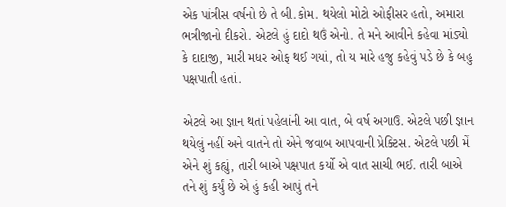એક પાંત્રીસ વર્ષનો છે તે બી.કોમ. થયેલો મોટો ઓફીસર હતો, અમારા ભત્રીજાનો દીકરો. એટલે હું દાદો થઉં એનો. તે મને આવીને કહેવા માંડ્યો કે દાદાજી, મારી મધર ઓફ થઈ ગયાં, તો ય મારે હજુ કહેવું પડે છે કે બહુ પક્ષપાતી હતાં.

એટલે આ જ્ઞાન થતાં પહેલાંની આ વાત, બે વર્ષ અગાઉ. એટલે પછી જ્ઞાન થયેલું નહીં અને વાતને તો એને જવાબ આપવાની પ્રેક્ટિસ. એટલે પછી મેં એને શું કહ્યું, તારી બાએ પક્ષપાત કર્યો એ વાત સાચી ભઈ. તારી બાએ તને શું કર્યું છે એ હું કહી આપું તને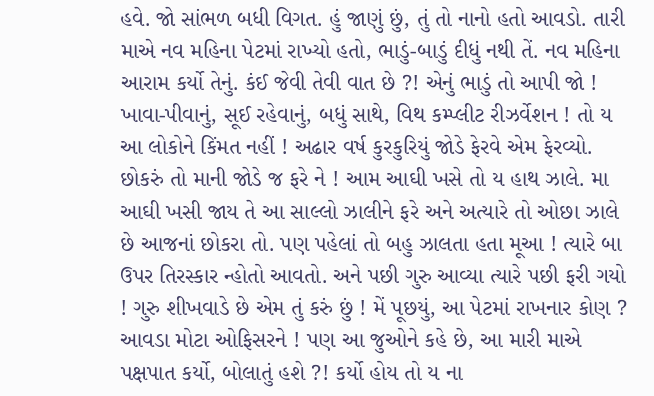હવે. જો સાંભળ બધી વિગત. હું જાણું છું, તું તો નાનો હતો આવડો. તારી માએ નવ મહિના પેટમાં રાખ્યો હતો, ભાડું-બાડું દીધું નથી તેં. નવ મહિના આરામ કર્યો તેનું. કંઈ જેવી તેવી વાત છે ?! એનું ભાડું તો આપી જો ! ખાવા-પીવાનું, સૂઈ રહેવાનું, બધું સાથે, વિથ કમ્પ્લીટ રીઝર્વેશન ! તો ય આ લોકોને કિંમત નહીં ! અઢાર વર્ષ કુરકુરિયું જોડે ફેરવે એમ ફેરવ્યો. છોકરું તો માની જોડે જ ફરે ને ! આમ આઘી ખસે તો ય હાથ ઝાલે. મા આઘી ખસી જાય તે આ સાલ્લો ઝાલીને ફરે અને અત્યારે તો ઓછા ઝાલે છે આજનાં છોકરા તો. પણ પહેલાં તો બહુ ઝાલતા હતા મૂઆ ! ત્યારે બા ઉપર તિરસ્કાર ન્હોતો આવતો. અને પછી ગુરુ આવ્યા ત્યારે પછી ફરી ગયો ! ગુરુ શીખવાડે છે એમ તું કરું છું ! મેં પૂછયું, આ પેટમાં રાખનાર કોણ ? આવડા મોટા ઓફિસરને ! પણ આ જુઓને કહે છે, આ મારી માએ પક્ષપાત કર્યો, બોલાતું હશે ?! કર્યો હોય તો ય ના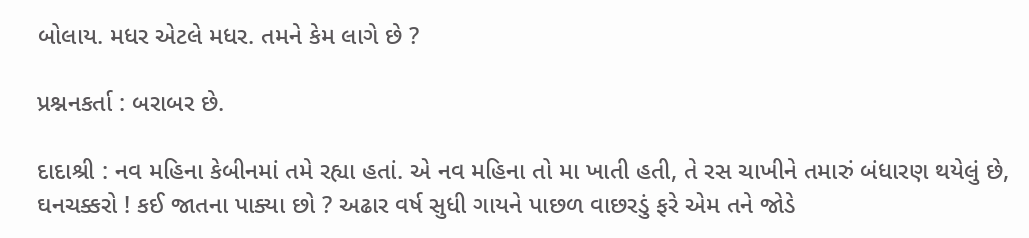બોલાય. મધર એટલે મધર. તમને કેમ લાગે છે ?

પ્રશ્નનકર્તા : બરાબર છે.

દાદાશ્રી : નવ મહિના કેબીનમાં તમે રહ્યા હતાં. એ નવ મહિના તો મા ખાતી હતી, તે રસ ચાખીને તમારું બંધારણ થયેલું છે, ઘનચક્કરો ! કઈ જાતના પાક્યા છો ? અઢાર વર્ષ સુધી ગાયને પાછળ વાછરડું ફરે એમ તને જોડે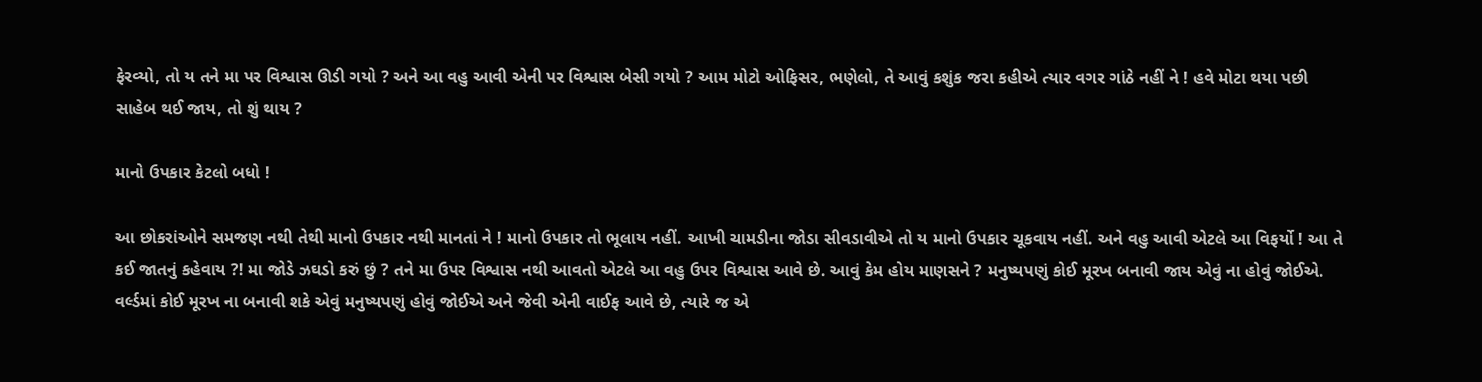ફેરવ્યો, તો ય તને મા પર વિશ્વાસ ઊડી ગયો ? અને આ વહુ આવી એની પર વિશ્વાસ બેસી ગયો ? આમ મોટો ઓફિસર, ભણેલો, તે આવું કશુંક જરા કહીએ ત્યાર વગર ગાંઠે નહીં ને ! હવે મોટા થયા પછી સાહેબ થઈ જાય, તો શું થાય ?

માનો ઉપકાર કેટલો બધો !

આ છોકરાંઓને સમજણ નથી તેથી માનો ઉપકાર નથી માનતાં ને ! માનો ઉપકાર તો ભૂલાય નહીં. આખી ચામડીના જોડા સીવડાવીએ તો ય માનો ઉપકાર ચૂકવાય નહીં. અને વહુ આવી એટલે આ વિફર્યો ! આ તે કઈ જાતનું કહેવાય ?! મા જોડે ઝઘડો કરું છું ? તને મા ઉપર વિશ્વાસ નથી આવતો એટલે આ વહુ ઉપર વિશ્વાસ આવે છે. આવું કેમ હોય માણસને ? મનુષ્યપણું કોઈ મૂરખ બનાવી જાય એવું ના હોવું જોઈએ. વર્લ્ડમાં કોઈ મૂરખ ના બનાવી શકે એવું મનુષ્યપણું હોવું જોઈએ અને જેવી એની વાઈફ આવે છે, ત્યારે જ એ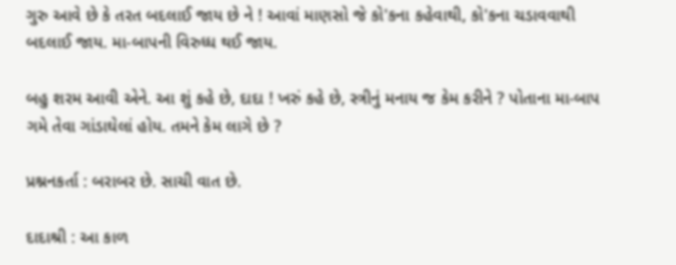ગુરુ આવે છે કે તરત બદલાઈ જાય છે ને ! આવાં માણસો જે કો'કના કહેવાથી, કો'કના ચડાવવાથી બદલાઈ જાય. મા-બાપની વિરુધ્ધ થઈ જાય.

બહુ શરમ આવી એને. આ શું કહે છે, દાદા ! ખરું કહે છે, સ્ત્રીનું મનાય જ કેમ કરીને ? પોતાના મા-બાપ ગમે તેવા ગાંડાઘેલાં હોય. તમને કેમ લાગે છે ?

પ્રશ્નનકર્તા : બરાબર છે. સાચી વાત છે.

દાદાશ્રી : આ કાળ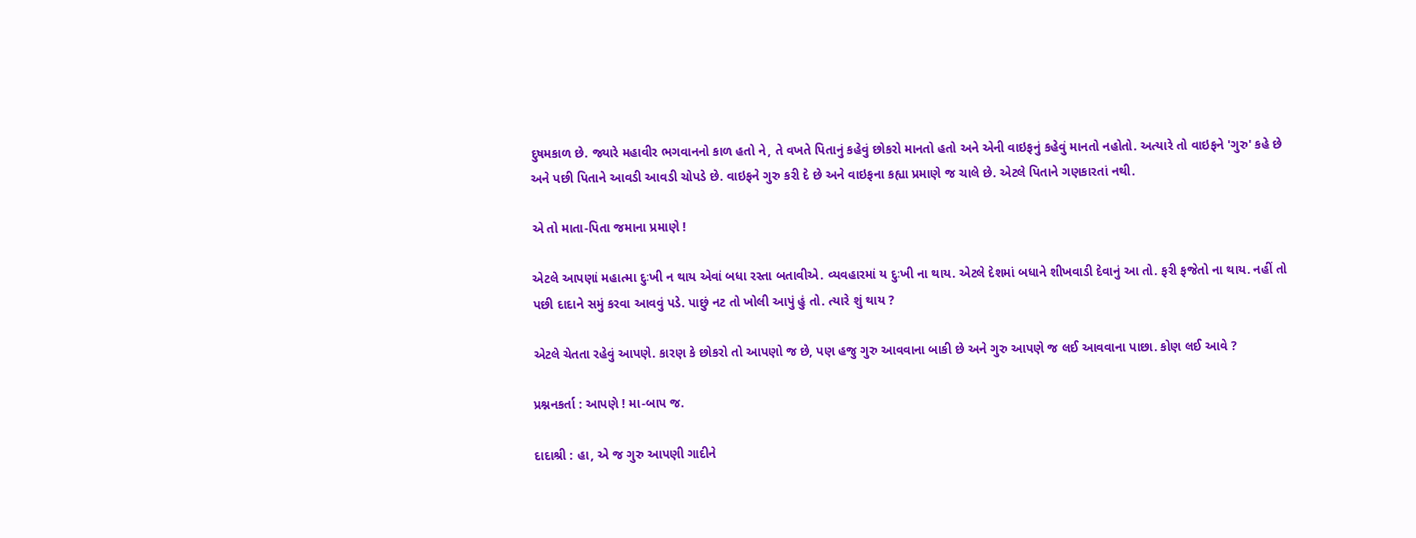દુષમકાળ છે. જ્યારે મહાવીર ભગવાનનો કાળ હતો ને, તે વખતે પિતાનું કહેવું છોકરો માનતો હતો અને એની વાઇફનું કહેવું માનતો નહોતો. અત્યારે તો વાઇફને 'ગુરુ' કહે છે અને પછી પિતાને આવડી આવડી ચોપડે છે. વાઇફને ગુરુ કરી દે છે અને વાઇફના કહ્યા પ્રમાણે જ ચાલે છે. એટલે પિતાને ગણકારતાં નથી.

એ તો માતા-પિતા જમાના પ્રમાણે !

એટલે આપણાં મહાત્મા દુઃખી ન થાય એવાં બધા રસ્તા બતાવીએ. વ્યવહારમાં ય દુઃખી ના થાય. એટલે દેશમાં બધાને શીખવાડી દેવાનું આ તો. ફરી ફજેતો ના થાય. નહીં તો પછી દાદાને સમું કરવા આવવું પડે. પાછું નટ તો ખોલી આપું હું તો. ત્યારે શું થાય ?

એટલે ચેતતા રહેવું આપણે. કારણ કે છોકરો તો આપણો જ છે, પણ હજુ ગુરુ આવવાના બાકી છે અને ગુરુ આપણે જ લઈ આવવાના પાછા. કોણ લઈ આવે ?

પ્રશ્નનકર્તા : આપણે ! મા-બાપ જ.

દાદાશ્રી : હા, એ જ ગુરુ આપણી ગાદીને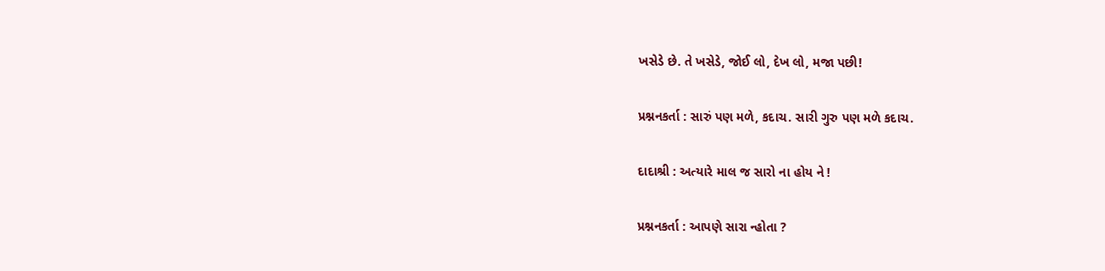ખસેડે છે. તે ખસેડે, જોઈ લો, દેખ લો, મજા પછી!

પ્રશ્નનકર્તા : સારું પણ મળે, કદાચ. સારી ગુરુ પણ મળે કદાચ.

દાદાશ્રી : અત્યારે માલ જ સારો ના હોય ને !

પ્રશ્નનકર્તા : આપણે સારા ન્હોતા ?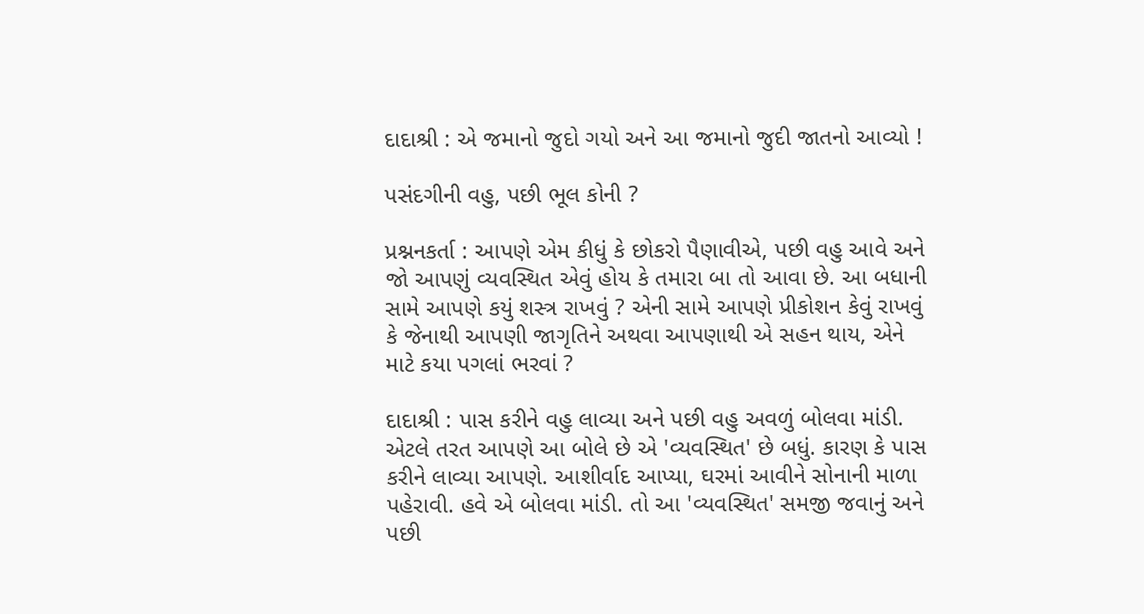દાદાશ્રી : એ જમાનો જુદો ગયો અને આ જમાનો જુદી જાતનો આવ્યો !

પસંદગીની વહુ, પછી ભૂલ કોની ?

પ્રશ્નનકર્તા : આપણે એમ કીધું કે છોકરો પૈણાવીએ, પછી વહુ આવે અને જો આપણું વ્યવસ્થિત એવું હોય કે તમારા બા તો આવા છે. આ બધાની સામે આપણે કયું શસ્ત્ર રાખવું ? એની સામે આપણે પ્રીકોશન કેવું રાખવું કે જેનાથી આપણી જાગૃતિને અથવા આપણાથી એ સહન થાય, એને માટે કયા પગલાં ભરવાં ?

દાદાશ્રી : પાસ કરીને વહુ લાવ્યા અને પછી વહુ અવળું બોલવા માંડી. એટલે તરત આપણે આ બોલે છે એ 'વ્યવસ્થિત' છે બધું. કારણ કે પાસ કરીને લાવ્યા આપણે. આશીર્વાદ આપ્યા, ઘરમાં આવીને સોનાની માળા પહેરાવી. હવે એ બોલવા માંડી. તો આ 'વ્યવસ્થિત' સમજી જવાનું અને પછી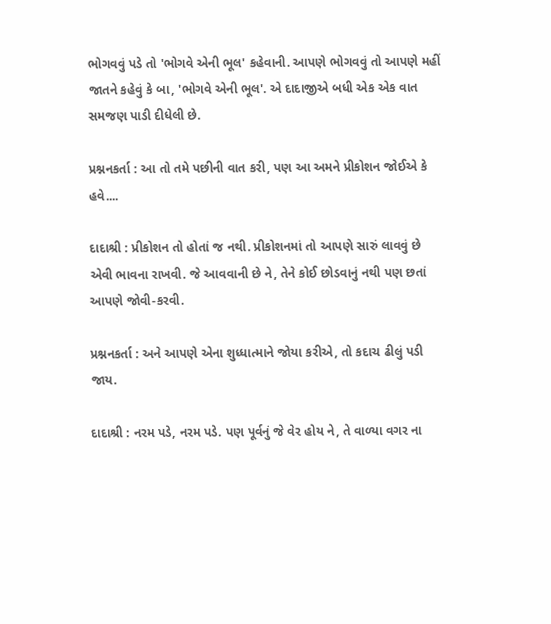ભોગવવું પડે તો 'ભોગવે એની ભૂલ' કહેવાની. આપણે ભોગવવું તો આપણે મહીં જાતને કહેવું કે બા, 'ભોગવે એની ભૂલ'. એ દાદાજીએ બધી એક એક વાત સમજણ પાડી દીધેલી છે.

પ્રશ્નનકર્તા : આ તો તમે પછીની વાત કરી, પણ આ અમને પ્રીકોશન જોઈએ કે હવે....

દાદાશ્રી : પ્રીકોશન તો હોતાં જ નથી. પ્રીકોશનમાં તો આપણે સારું લાવવું છે એવી ભાવના રાખવી. જે આવવાની છે ને, તેને કોઈ છોડવાનું નથી પણ છતાં આપણે જોવી-કરવી.

પ્રશ્નનકર્તા : અને આપણે એના શુધ્ધાત્માને જોયા કરીએ, તો કદાચ ઢીલું પડી જાય.

દાદાશ્રી : નરમ પડે, નરમ પડે. પણ પૂર્વનું જે વેર હોય ને, તે વાળ્યા વગર ના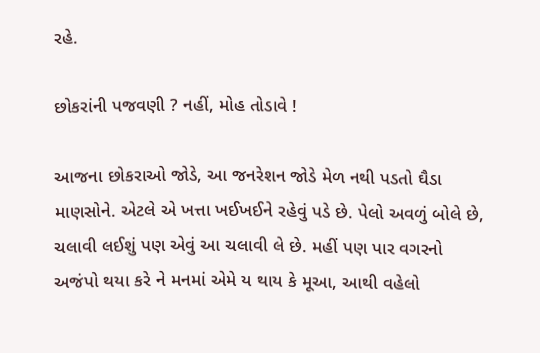રહે.

છોકરાંની પજવણી ? નહીં, મોહ તોડાવે !

આજના છોકરાઓ જોડે, આ જનરેશન જોડે મેળ નથી પડતો ઘૈડા માણસોને. એટલે એ ખત્તા ખઈખઈને રહેવું પડે છે. પેલો અવળું બોલે છે, ચલાવી લઈશું પણ એવું આ ચલાવી લે છે. મહીં પણ પાર વગરનો અજંપો થયા કરે ને મનમાં એમે ય થાય કે મૂઆ, આથી વહેલો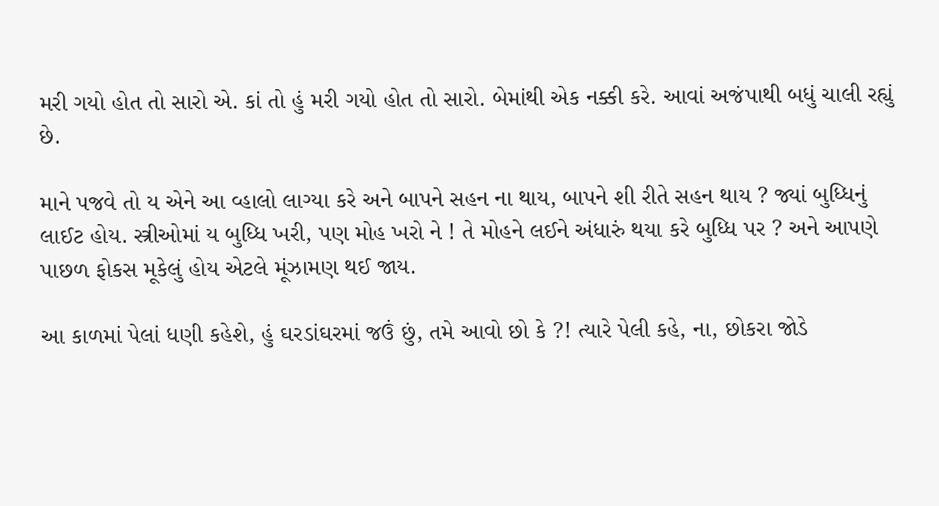મરી ગયો હોત તો સારો એ. કાં તો હું મરી ગયો હોત તો સારો. બેમાંથી એક નક્કી કરે. આવાં અજંપાથી બધું ચાલી રહ્યું છે.

માને પજવે તો ય એને આ વ્હાલો લાગ્યા કરે અને બાપને સહન ના થાય, બાપને શી રીતે સહન થાય ? જ્યાં બુધ્ધિનું લાઈટ હોય. સ્ત્રીઓમાં ય બુધ્ધિ ખરી, પણ મોહ ખરો ને ! તે મોહને લઈને અંધારું થયા કરે બુધ્ધિ પર ? અને આપણે પાછળ ફોકસ મૂકેલું હોય એટલે મૂંઝામણ થઈ જાય.

આ કાળમાં પેલાં ધણી કહેશે, હું ઘરડાંઘરમાં જઉં છું, તમે આવો છો કે ?! ત્યારે પેલી કહે, ના, છોકરા જોડે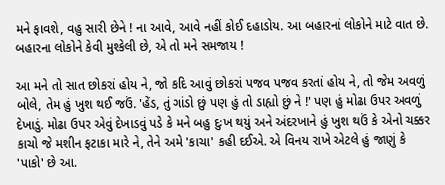મને ફાવશે, વહુ સારી છેને ! ના આવે, આવે નહીં કોઈ દહાડોય. આ બહારનાં લોકોને માટે વાત છે. બહારના લોકોને કેવી મુશ્કેલી છે, એ તો મને સમજાય !

આ મને તો સાત છોકરાં હોય ને, જો કદિ આવું છોકરાં પજવ પજવ કરતાં હોય ને, તો જેમ અવળું બોલે, તેમ હું ખુશ થઈ જઉં. 'હેંડ, તું ગાંડો છું પણ હું તો ડાહ્યો છું ને !' પણ હું મોઢા ઉપર અવળું દેખાડું. મોઢા ઉપર એવું દેખાડવું પડે કે મને બહુ દુઃખ થયું અને અંદરખાને હું ખુશ થઉં કે એનો ચક્કર કાચો જે મશીન ફટાકા મારે ને, તેને અમે 'કાચા' કહી દઈએ. એ વિનય રાખે એટલે હું જાણું કે 'પાકો' છે આ.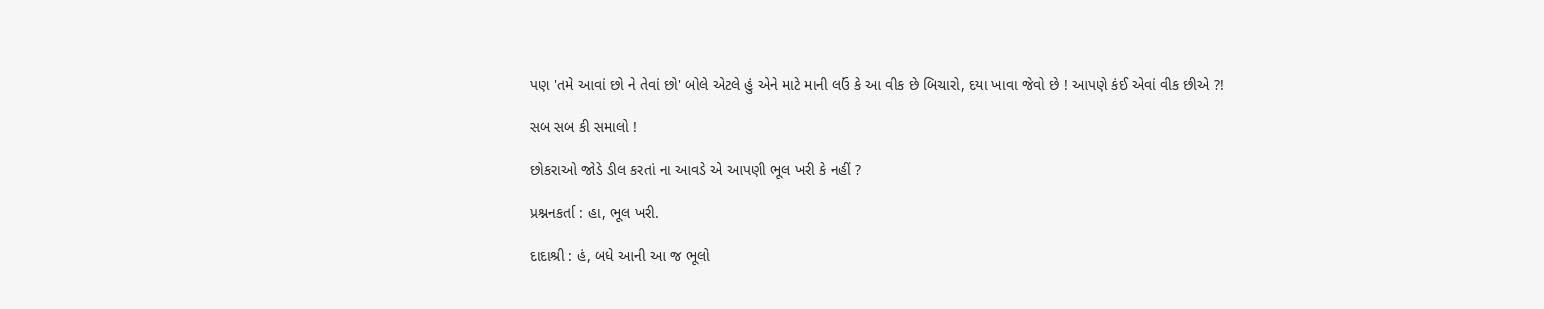પણ 'તમે આવાં છો ને તેવાં છો' બોલે એટલે હું એને માટે માની લઉં કે આ વીક છે બિચારો, દયા ખાવા જેવો છે ! આપણે કંઈ એવાં વીક છીએ ?!

સબ સબ કી સમાલો !

છોકરાઓ જોડે ડીલ કરતાં ના આવડે એ આપણી ભૂલ ખરી કે નહીં ?

પ્રશ્નનકર્તા : હા, ભૂલ ખરી.

દાદાશ્રી : હં, બધે આની આ જ ભૂલો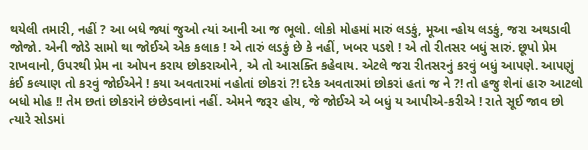થયેલી તમારી, નહીં ? આ બધે જ્યાં જુઓ ત્યાં આની આ જ ભૂલો. લોકો મોહમાં મારું લડકું, મૂઆ ન્હોય લડકું, જરા અથડાવી જોજો. એની જોડે સામો થા જોઈએ એક કલાક ! એ તારું લડકું છે કે નહીં, ખબર પડશે ! એ તો રીતસર બધું સારું. છૂપો પ્રેમ રાખવાનો, ઉપરથી પ્રેમ ના ઓપન કરાય છોકરાઓને, એ તો આસક્તિ કહેવાય. એટલે જરા રીતસરનું કરવું બધું આપણે. આપણું કંઈ કલ્યાણ તો કરવું જોઈએને ! કયા અવતારમાં નહોતાં છોકરાં ?! દરેક અવતારમાં છોકરાં હતાં જ ને ?! તો હજુ શેનાં હારુ આટલો બધો મોહ !! તેમ છતાં છોકરાંને છંછેડવાનાં નહીં. એમને જરૂર હોય, જે જોઈએ એ બધું ય આપીએ-કરીએ ! રાતે સૂઈ જાવ છો ત્યારે સોડમાં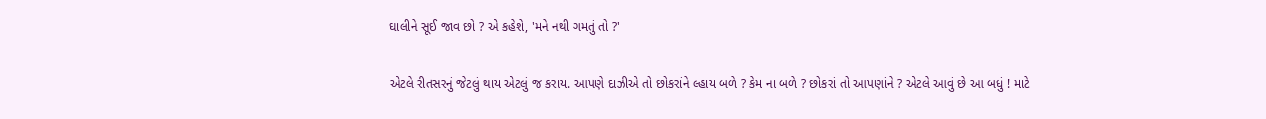ઘાલીને સૂઈ જાવ છો ? એ કહેશે, 'મને નથી ગમતું તો ?'

એટલે રીતસરનું જેટલું થાય એટલું જ કરાય. આપણે દાઝીએ તો છોકરાંને લ્હાય બળે ? કેમ ના બળે ? છોકરાં તો આપણાંને ? એટલે આવું છે આ બધું ! માટે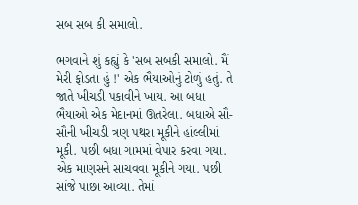સબ સબ કી સમાલો.

ભગવાને શું કહ્યું કે 'સબ સબકી સમાલો. મૈં મેરી ફોડતા હું !' એક ભૈયાઓનું ટોળું હતું. તે જાતે ખીચડી પકાવીને ખાય. આ બધા ભૈયાઓ એક મેદાનમાં ઊતરેલા. બધાએ સૌ-સૌની ખીચડી ત્રણ પથરા મૂકીને હાંલ્લીમાં મૂકી. પછી બધા ગામમાં વેપાર કરવા ગયા. એક માણસને સાચવવા મૂકીને ગયા. પછી સાંજે પાછા આવ્યા. તેમાં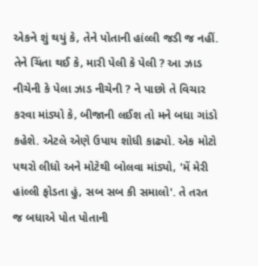એકને શું થયું કે, તેને પોતાની હાંલ્લી જડી જ નહીં. તેને ચિંતા થઈ કે, મારી પેલી કે પેલી ? આ ઝાડ નીચેની કે પેલા ઝાડ નીચેની ? ને પાછો તે વિચાર કરવા માંડ્યો કે, બીજાની લઈશ તો મને બધા ગાંડો કહેશે. એટલે એણે ઉપાય શોધી કાઢ્યો. એક મોટો પથરો લીધો અને મોટેથી બોલવા માંડ્યો, 'મેં મેરી હાંલ્લી ફોડતા હું, સબ સબ કી સમાલો'. તે તરત જ બધાએ પોત પોતાની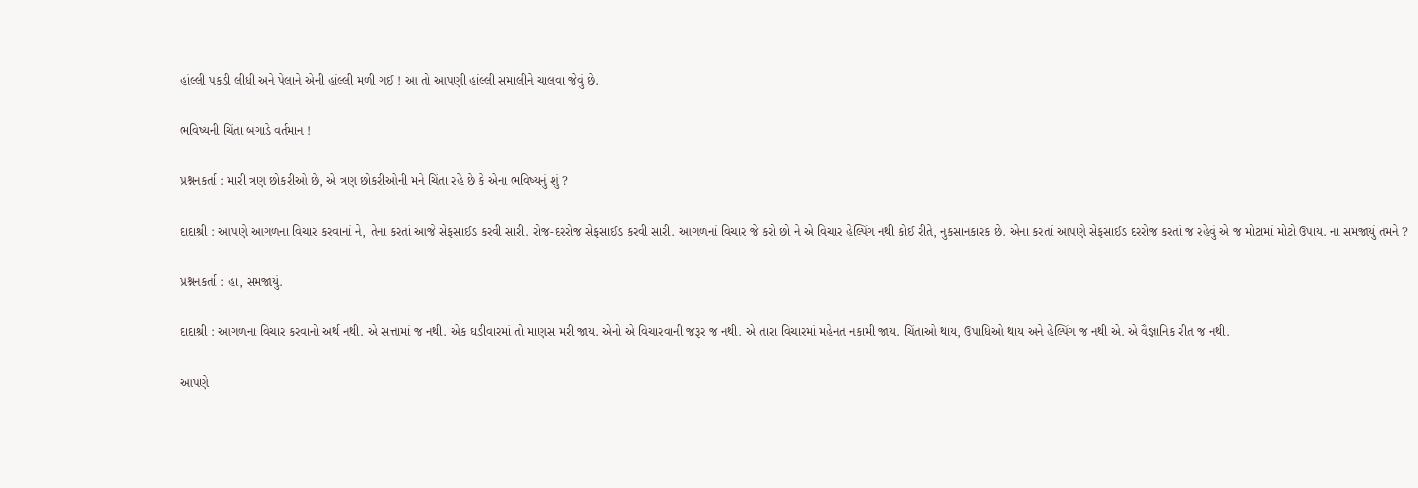હાંલ્લી પકડી લીધી અને પેલાને એની હાંલ્લી મળી ગઈ ! આ તો આપણી હાંલ્લી સમાલીને ચાલવા જેવું છે.

ભવિષ્યની ચિંતા બગાડે વર્તમાન !

પ્રશ્નનકર્તા : મારી ત્રણ છોકરીઓ છે, એ ત્રણ છોકરીઓની મને ચિંતા રહે છે કે એના ભવિષ્યનું શું ?

દાદાશ્રી : આપણે આગળના વિચાર કરવાનાં ને, તેના કરતાં આજે સેફસાઈડ કરવી સારી. રોજ-દરરોજ સેફસાઈડ કરવી સારી. આગળનાં વિચાર જે કરો છો ને એ વિચાર હેલ્પિંગ નથી કોઈ રીતે, નુકસાનકારક છે. એના કરતાં આપણે સેફસાઈડ દરરોજ કરતાં જ રહેવું એ જ મોટામાં મોટો ઉપાય. ના સમજાયું તમને ?

પ્રશ્નનકર્તા : હા, સમજાયું.

દાદાશ્રી : આગળના વિચાર કરવાનો અર્થ નથી. એ સત્તામાં જ નથી. એક ઘડીવારમાં તો માણસ મરી જાય. એનો એ વિચારવાની જરૂર જ નથી. એ તારા વિચારમાં મહેનત નકામી જાય. ચિંતાઓ થાય, ઉપાધિઓ થાય અને હેલ્પિંગ જ નથી એ. એ વૈજ્ઞાનિક રીત જ નથી.

આપણે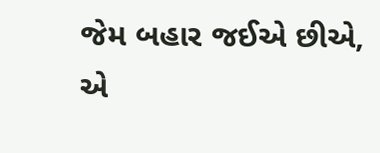જેમ બહાર જઈએ છીએ, એ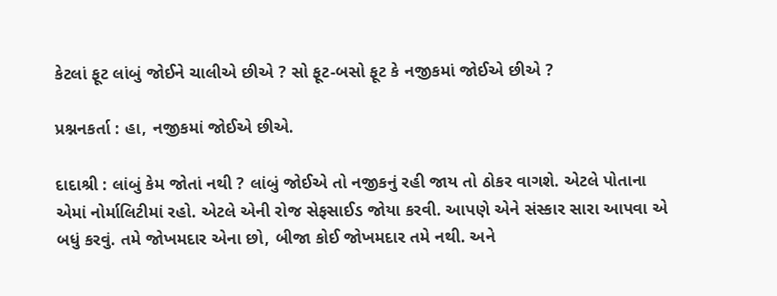કેટલાં ફૂટ લાંબું જોઈને ચાલીએ છીએ ? સો ફૂટ-બસો ફૂટ કે નજીકમાં જોઈએ છીએ ?

પ્રશ્નનકર્તા : હા, નજીકમાં જોઈએ છીએ.

દાદાશ્રી : લાંબું કેમ જોતાં નથી ? લાંબું જોઈએ તો નજીકનું રહી જાય તો ઠોકર વાગશે. એટલે પોતાના એમાં નોર્માલિટીમાં રહો. એટલે એની રોજ સેફસાઈડ જોયા કરવી. આપણે એને સંસ્કાર સારા આપવા એ બધું કરવું. તમે જોખમદાર એના છો, બીજા કોઈ જોખમદાર તમે નથી. અને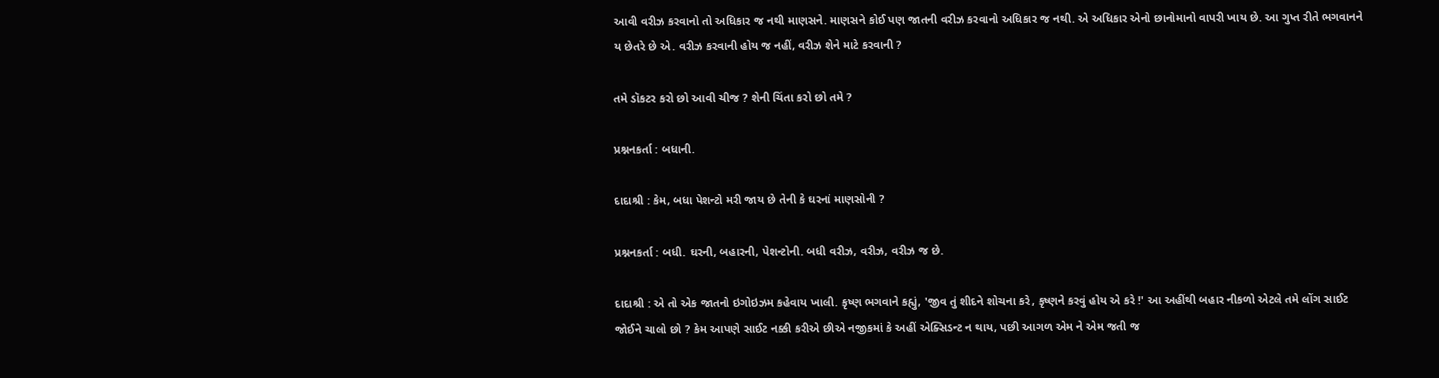આવી વરીઝ કરવાનો તો અધિકાર જ નથી માણસને. માણસને કોઈ પણ જાતની વરીઝ કરવાનો અધિકાર જ નથી. એ અધિકાર એનો છાનોમાનો વાપરી ખાય છે. આ ગુપ્ત રીતે ભગવાનને ય છેતરે છે એ. વરીઝ કરવાની હોય જ નહીં, વરીઝ શેને માટે કરવાની ?

તમે ડૉકટર કરો છો આવી ચીજ ? શેની ચિંતા કરો છો તમે ?

પ્રશ્નનકર્તા : બધાની.

દાદાશ્રી : કેમ, બધા પેશન્ટો મરી જાય છે તેની કે ઘરનાં માણસોની ?

પ્રશ્નનકર્તા : બધી. ઘરની, બહારની, પેશન્ટોની. બધી વરીઝ, વરીઝ, વરીઝ જ છે.

દાદાશ્રી : એ તો એક જાતનો ઇગોઇઝમ કહેવાય ખાલી. કૃષ્ણ ભગવાને કહ્યું, 'જીવ તું શીદને શોચના કરે, કૃષ્ણને કરવું હોય એ કરે !' આ અહીંથી બહાર નીકળો એટલે તમે લોંગ સાઈટ જોઈને ચાલો છો ? કેમ આપણે સાઈટ નક્કી કરીએ છીએ નજીકમાં કે અહીં એક્સિડન્ટ ન થાય, પછી આગળ એમ ને એમ જતી જ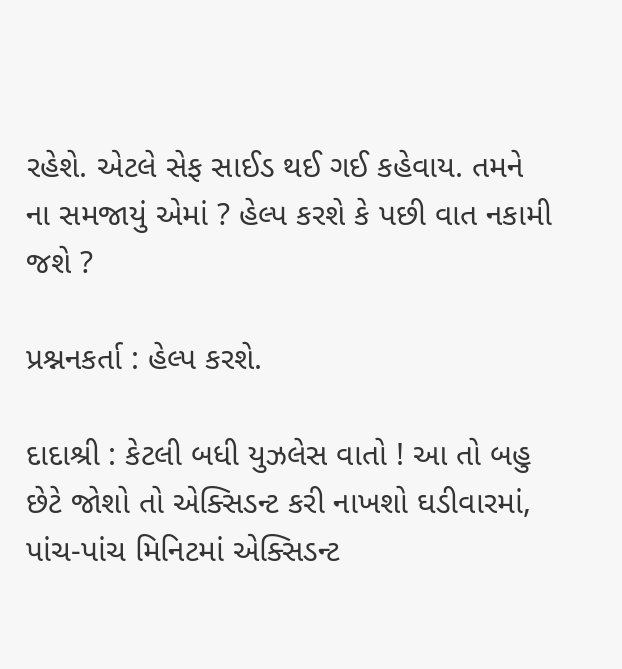રહેશે. એટલે સેફ સાઈડ થઈ ગઈ કહેવાય. તમને ના સમજાયું એમાં ? હેલ્પ કરશે કે પછી વાત નકામી જશે ?

પ્રશ્નનકર્તા : હેલ્પ કરશે.

દાદાશ્રી : કેટલી બધી યુઝલેસ વાતો ! આ તો બહુ છેટે જોશો તો એક્સિડન્ટ કરી નાખશો ઘડીવારમાં, પાંચ-પાંચ મિનિટમાં એક્સિડન્ટ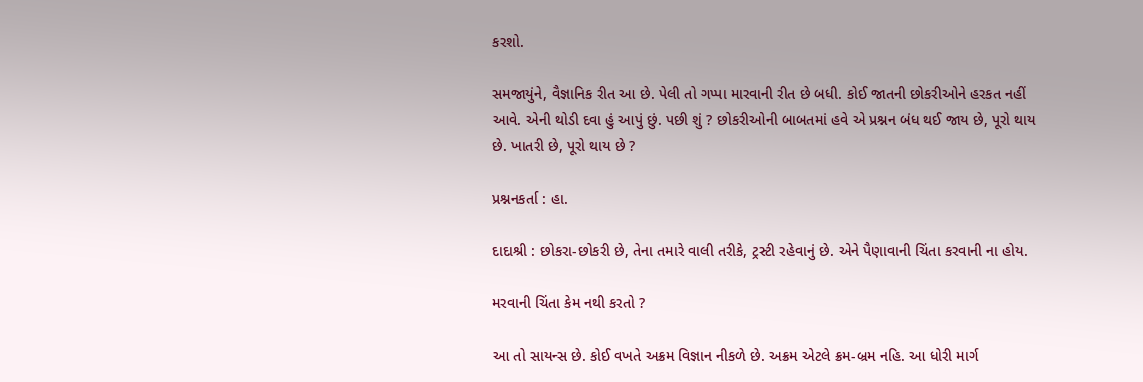કરશો.

સમજાયુંને, વૈજ્ઞાનિક રીત આ છે. પેલી તો ગપ્પા મારવાની રીત છે બધી. કોઈ જાતની છોકરીઓને હરકત નહીં આવે. એની થોડી દવા હું આપું છું. પછી શું ? છોકરીઓની બાબતમાં હવે એ પ્રશ્નન બંધ થઈ જાય છે, પૂરો થાય છે. ખાતરી છે, પૂરો થાય છે ?

પ્રશ્નનકર્તા : હા.

દાદાશ્રી : છોકરા-છોકરી છે, તેના તમારે વાલી તરીકે, ટ્રસ્ટી રહેવાનું છે. એને પૈણાવાની ચિંતા કરવાની ના હોય.

મરવાની ચિંતા કેમ નથી કરતો ?

આ તો સાયન્સ છે. કોઈ વખતે અક્રમ વિજ્ઞાન નીકળે છે. અક્રમ એટલે ક્રમ-બ્રમ નહિ. આ ધોરી માર્ગ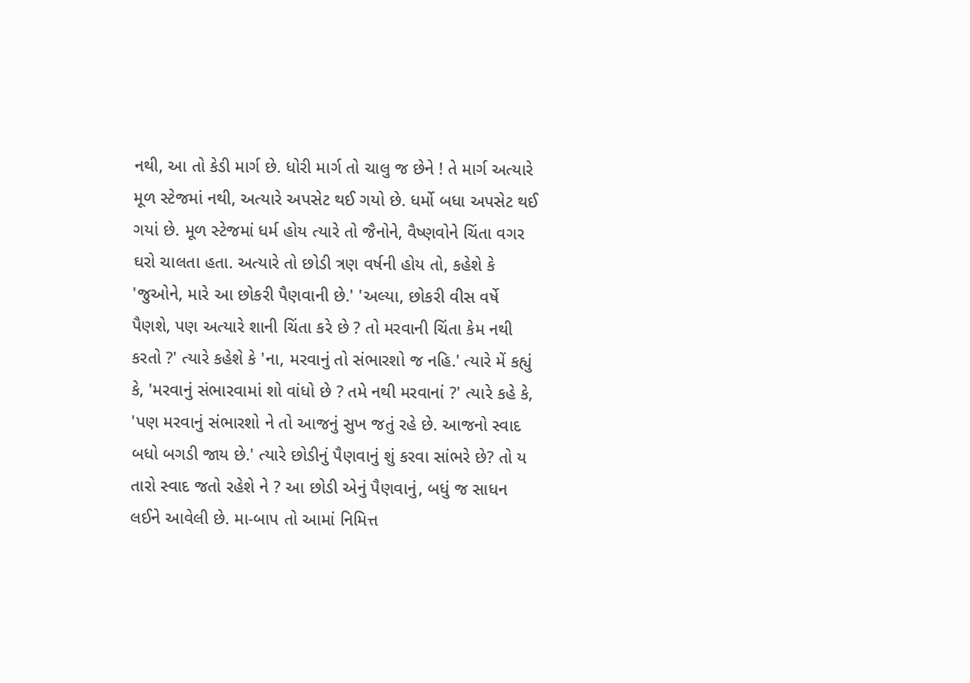નથી, આ તો કેડી માર્ગ છે. ધોરી માર્ગ તો ચાલુ જ છેને ! તે માર્ગ અત્યારે મૂળ સ્ટેજમાં નથી, અત્યારે અપસેટ થઈ ગયો છે. ધર્મો બધા અપસેટ થઈ ગયાં છે. મૂળ સ્ટેજમાં ધર્મ હોય ત્યારે તો જૈનોને, વૈષ્ણવોને ચિંતા વગર ઘરો ચાલતા હતા. અત્યારે તો છોડી ત્રણ વર્ષની હોય તો, કહેશે કે 'જુઓને, મારે આ છોકરી પૈણવાની છે.' 'અલ્યા, છોકરી વીસ વર્ષે પૈણશે, પણ અત્યારે શાની ચિંતા કરે છે ? તો મરવાની ચિંતા કેમ નથી કરતો ?' ત્યારે કહેશે કે 'ના, મરવાનું તો સંભારશો જ નહિ.' ત્યારે મેં કહ્યું કે, 'મરવાનું સંભારવામાં શો વાંધો છે ? તમે નથી મરવાનાં ?' ત્યારે કહે કે, 'પણ મરવાનું સંભારશો ને તો આજનું સુખ જતું રહે છે. આજનો સ્વાદ બધો બગડી જાય છે.' ત્યારે છોડીનું પૈણવાનું શું કરવા સાંભરે છે? તો ય તારો સ્વાદ જતો રહેશે ને ? આ છોડી એનું પૈણવાનું, બધું જ સાધન લઈને આવેલી છે. મા-બાપ તો આમાં નિમિત્ત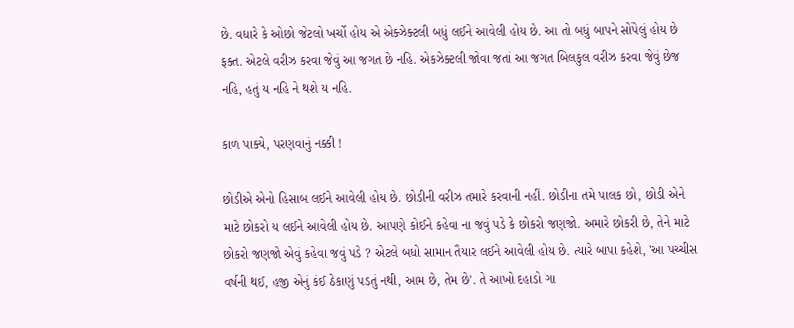છે. વધારે કે ઓછો જેટલો ખર્ચો હોય એ એક્ઝેક્ટલી બધું લઈને આવેલી હોય છે. આ તો બધું બાપને સોંપેલું હોય છે ફક્ત. એટલે વરીઝ કરવા જેવું આ જગત છે નહિ. એકઝેક્ટલી જોવા જતાં આ જગત બિલકુલ વરીઝ કરવા જેવું છેજ નહિ, હતું ય નહિ ને થશે ય નહિ.

કાળ પાક્યે, પરણવાનું નક્કી !

છોડીએ એનો હિસાબ લઈને આવેલી હોય છે. છોડીની વરીઝ તમારે કરવાની નહીં. છોડીના તમે પાલક છો, છોડી એને માટે છોકરો ય લઈને આવેલી હોય છે. આપણે કોઈને કહેવા ના જવું પડે કે છોકરો જણજો. અમારે છોકરી છે, તેને માટે છોકરો જણજો એવું કહેવા જવું પડે ? એટલે બધો સામાન તૈયાર લઈને આવેલી હોય છે. ત્યારે બાપા કહેશે, 'આ પચ્ચીસ વર્ષની થઈ, હજી એનું કંઈ ઠેકાણું પડતું નથી, આમ છે, તેમ છે'. તે આખો દહાડો ગા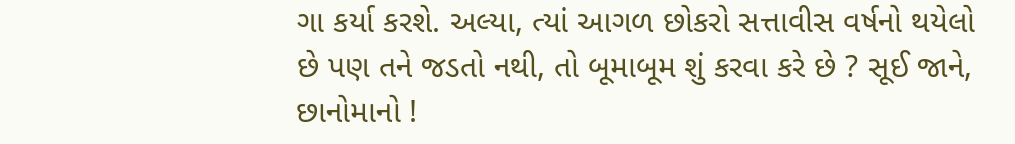ગા કર્યા કરશે. અલ્યા, ત્યાં આગળ છોકરો સત્તાવીસ વર્ષનો થયેલો છે પણ તને જડતો નથી, તો બૂમાબૂમ શું કરવા કરે છે ? સૂઈ જાને, છાનોમાનો !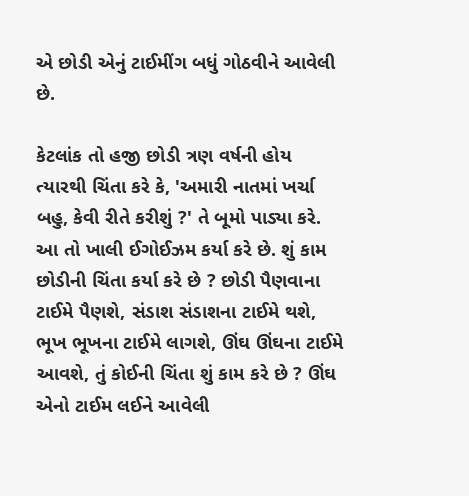એ છોડી એનું ટાઈમીંગ બધું ગોઠવીને આવેલી છે.

કેટલાંક તો હજી છોડી ત્રણ વર્ષની હોય ત્યારથી ચિંતા કરે કે, 'અમારી નાતમાં ખર્ચા બહુ, કેવી રીતે કરીશું ?' તે બૂમો પાડ્યા કરે. આ તો ખાલી ઈગોઈઝમ કર્યા કરે છે. શું કામ છોડીની ચિંતા કર્યા કરે છે ? છોડી પૈણવાના ટાઈમે પૈણશે, સંડાશ સંડાશના ટાઈમે થશે, ભૂખ ભૂખના ટાઈમે લાગશે, ઊંઘ ઊંઘના ટાઈમે આવશે, તું કોઈની ચિંતા શું કામ કરે છે ? ઊંઘ એનો ટાઈમ લઈને આવેલી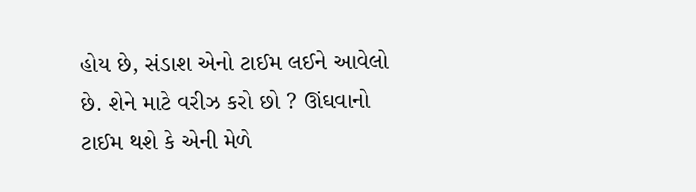હોય છે, સંડાશ એનો ટાઈમ લઈને આવેલો છે. શેને માટે વરીઝ કરો છો ? ઊંઘવાનો ટાઈમ થશે કે એની મેળે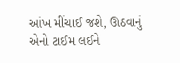આંખ મીંચાઈ જશે, ઊઠવાનું એનો ટાઈમ લઈને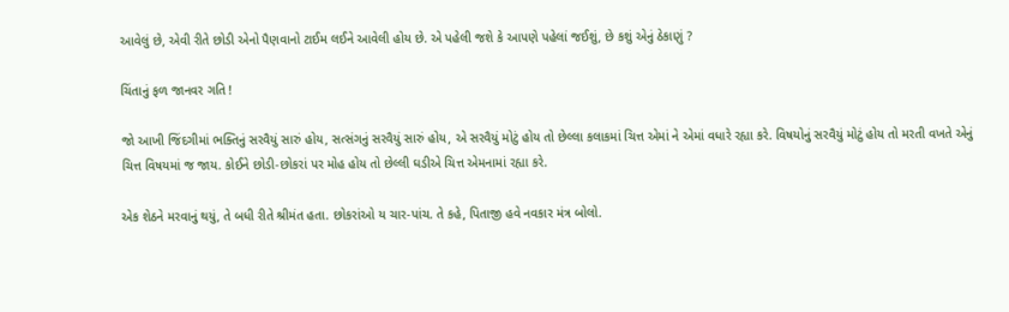આવેલું છે, એવી રીતે છોડી એનો પૈણવાનો ટાઈમ લઈને આવેલી હોય છે. એ પહેલી જશે કે આપણે પહેલાં જઈશું, છે કશું એનું ઠેકાણું ?

ચિંતાનું ફળ જાનવર ગતિ !

જો આખી જિંદગીમાં ભક્તિનું સરવૈયું સારું હોય, સત્સંગનું સરવૈયું સારું હોય, એ સરવૈયું મોટું હોય તો છેલ્લા કલાકમાં ચિત્ત એમાં ને એમાં વધારે રહ્યા કરે. વિષયોનું સરવૈયું મોટું હોય તો મરતી વખતે એનું ચિત્ત વિષયમાં જ જાય. કોઈને છોડી-છોકરાં પર મોહ હોય તો છેલ્લી ઘડીએ ચિત્ત એમનામાં રહ્યા કરે.

એક શેઠને મરવાનું થયું, તે બધી રીતે શ્રીમંત હતા. છોકરાંઓ ય ચાર-પાંચ. તે કહે, પિતાજી હવે નવકાર મંત્ર બોલો.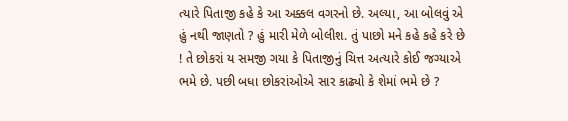ત્યારે પિતાજી કહે કે આ અક્કલ વગરનો છે. અલ્યા, આ બોલવું એ હું નથી જાણતો ? હું મારી મેળે બોલીશ. તું પાછો મને કહે કહે કરે છે ! તે છોકરાં ય સમજી ગયા કે પિતાજીનું ચિત્ત અત્યારે કોઈ જગ્યાએ ભમે છે. પછી બધા છોકરાંઓએ સાર કાઢ્યો કે શેમાં ભમે છે ?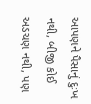આપણને પૈસાનું દુઃખ નથી, બીજી કોઈ અડચણ નથી, પણ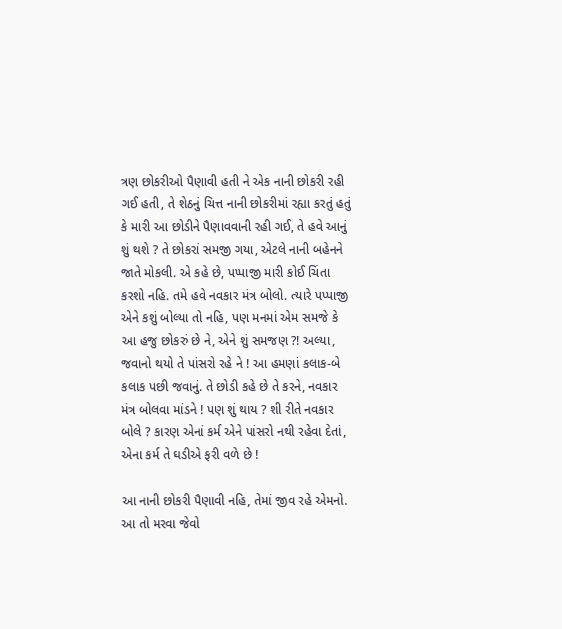ત્રણ છોકરીઓ પૈણાવી હતી ને એક નાની છોકરી રહી ગઈ હતી, તે શેઠનું ચિત્ત નાની છોકરીમાં રહ્યા કરતું હતું કે મારી આ છોડીને પૈણાવવાની રહી ગઈ, તે હવે આનું શું થશે ? તે છોકરાં સમજી ગયા, એટલે નાની બહેનને જાતે મોકલી. એ કહે છે, પપ્પાજી મારી કોઈ ચિંતા કરશો નહિ. તમે હવે નવકાર મંત્ર બોલો. ત્યારે પપ્પાજી એને કશું બોલ્યા તો નહિ, પણ મનમાં એમ સમજે કે આ હજુ છોકરું છે ને, એને શું સમજણ ?! અલ્યા, જવાનો થયો તે પાંસરો રહે ને ! આ હમણાં કલાક-બે કલાક પછી જવાનું. તે છોડી કહે છે તે કરને, નવકાર મંત્ર બોલવા માંડને ! પણ શું થાય ? શી રીતે નવકાર બોલે ? કારણ એનાં કર્મ એને પાંસરો નથી રહેવા દેતાં, એના કર્મ તે ઘડીએ ફરી વળે છે !

આ નાની છોકરી પૈણાવી નહિ, તેમાં જીવ રહે એમનો. આ તો મરવા જેવો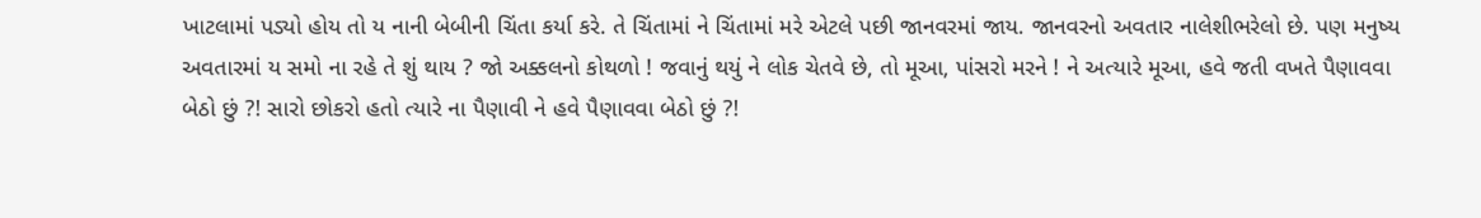ખાટલામાં પડ્યો હોય તો ય નાની બેબીની ચિંતા કર્યા કરે. તે ચિંતામાં ને ચિંતામાં મરે એટલે પછી જાનવરમાં જાય. જાનવરનો અવતાર નાલેશીભરેલો છે. પણ મનુષ્ય અવતારમાં ય સમો ના રહે તે શું થાય ? જો અક્કલનો કોથળો ! જવાનું થયું ને લોક ચેતવે છે, તો મૂઆ, પાંસરો મરને ! ને અત્યારે મૂઆ, હવે જતી વખતે પૈણાવવા બેઠો છું ?! સારો છોકરો હતો ત્યારે ના પૈણાવી ને હવે પૈણાવવા બેઠો છું ?!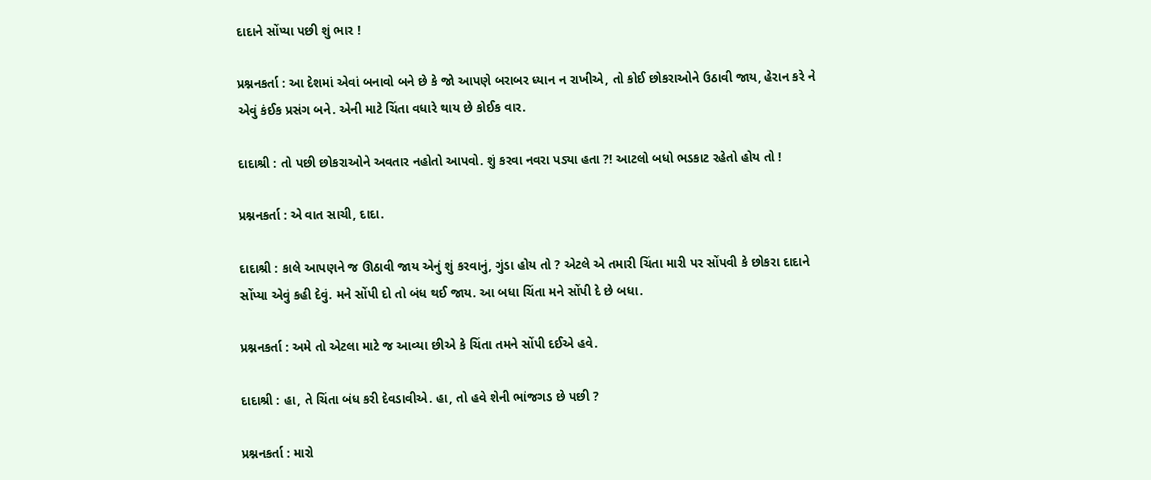દાદાને સોંપ્યા પછી શું ભાર !

પ્રશ્નનકર્તા : આ દેશમાં એવાં બનાવો બને છે કે જો આપણે બરાબર ધ્યાન ન રાખીએ, તો કોઈ છોકરાઓને ઉઠાવી જાય, હેરાન કરે ને એવું કંઈક પ્રસંગ બને. એની માટે ચિંતા વધારે થાય છે કોઈક વાર.

દાદાશ્રી : તો પછી છોકરાઓને અવતાર નહોતો આપવો. શું કરવા નવરા પડ્યા હતા ?! આટલો બધો ભડકાટ રહેતો હોય તો !

પ્રશ્નનકર્તા : એ વાત સાચી, દાદા.

દાદાશ્રી : કાલે આપણને જ ઊઠાવી જાય એનું શું કરવાનું, ગુંડા હોય તો ? એટલે એ તમારી ચિંતા મારી પર સોંપવી કે છોકરા દાદાને સોંપ્યા એવું કહી દેવું. મને સોંપી દો તો બંધ થઈ જાય. આ બધા ચિંતા મને સોંપી દે છે બધા.

પ્રશ્નનકર્તા : અમે તો એટલા માટે જ આવ્યા છીએ કે ચિંતા તમને સોંપી દઈએ હવે.

દાદાશ્રી : હા, તે ચિંતા બંધ કરી દેવડાવીએ. હા, તો હવે શેની ભાંજગડ છે પછી ?

પ્રશ્નનકર્તા : મારો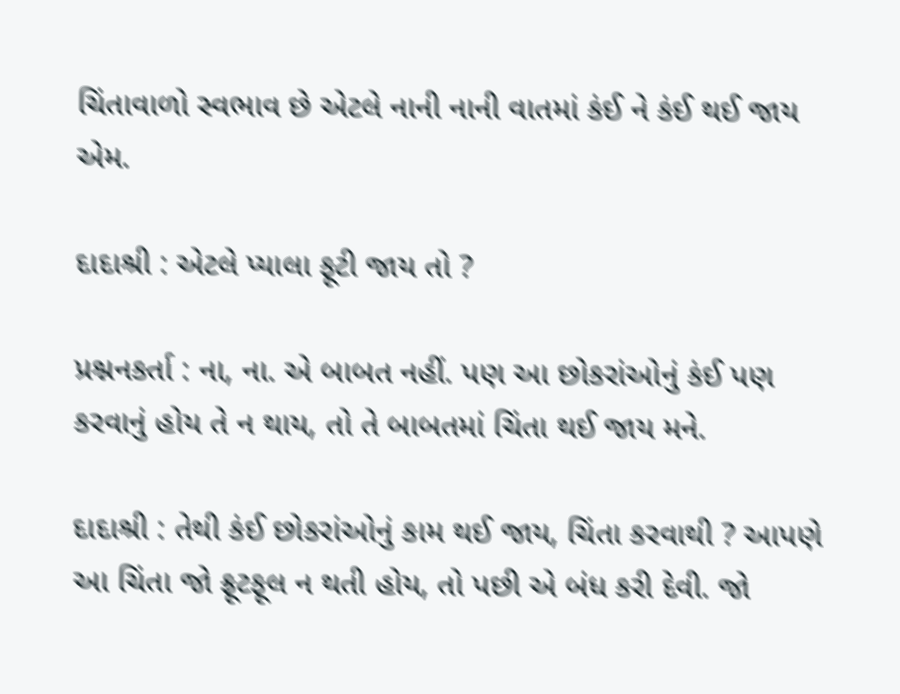ચિંતાવાળો સ્વભાવ છે એટલે નાની નાની વાતમાં કંઈ ને કંઈ થઈ જાય એમ.

દાદાશ્રી : એટલે પ્યાલા ફૂટી જાય તો ?

પ્રશ્નનકર્તા : ના, ના. એ બાબત નહીં. પણ આ છોકરાંઓનું કંઈ પણ કરવાનું હોય તે ન થાય, તો તે બાબતમાં ચિંતા થઈ જાય મને.

દાદાશ્રી : તેથી કંઈ છોકરાંઓનું કામ થઈ જાય, ચિંતા કરવાથી ? આપણે આ ચિંતા જો ફ્રૂટફૂલ ન થતી હોય, તો પછી એ બંધ કરી દેવી. જો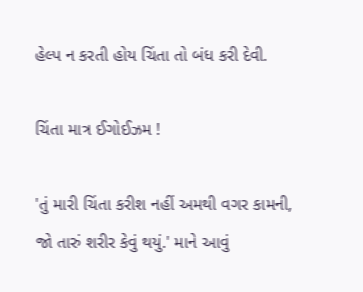હેલ્પ ન કરતી હોય ચિંતા તો બંધ કરી દેવી.

ચિંતા માત્ર ઈગોઈઝમ !

'તું મારી ચિંતા કરીશ નહીં અમથી વગર કામની, જો તારું શરીર કેવું થયું.' માને આવું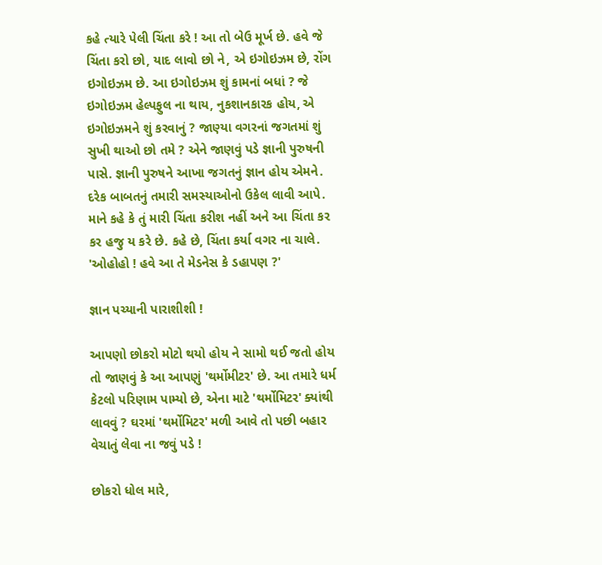કહે ત્યારે પેલી ચિંતા કરે ! આ તો બેઉ મૂર્ખ છે. હવે જે ચિંતા કરો છો, યાદ લાવો છો ને, એ ઇગોઇઝમ છે, રોંગ ઇગોઇઝમ છે. આ ઇગોઇઝમ શું કામનાં બધાં ? જે ઇગોઇઝમ હેલ્પફુલ ના થાય, નુકશાનકારક હોય, એ ઇગોઇઝમને શું કરવાનું ? જાણ્યા વગરનાં જગતમાં શું સુખી થાઓ છો તમે ? એને જાણવું પડે જ્ઞાની પુરુષની પાસે. જ્ઞાની પુરુષને આખા જગતનું જ્ઞાન હોય એમને. દરેક બાબતનું તમારી સમસ્યાઓનો ઉકેલ લાવી આપે. માને કહે કે તું મારી ચિંતા કરીશ નહીં અને આ ચિંતા કર કર હજુ ય કરે છે. કહે છે, ચિંતા કર્યા વગર ના ચાલે. 'ઓહોહો ! હવે આ તે મેડનેસ કે ડહાપણ ?'

જ્ઞાન પચ્યાની પારાશીશી !

આપણો છોકરો મોટો થયો હોય ને સામો થઈ જતો હોય તો જાણવું કે આ આપણું 'થર્મોમીટર' છે. આ તમારે ધર્મ કેટલો પરિણામ પામ્યો છે, એના માટે 'થર્મોમિટર' ક્યાંથી લાવવું ? ઘરમાં 'થર્મોમિટર' મળી આવે તો પછી બહાર વેચાતું લેવા ના જવું પડે !

છોકરો ધોલ મારે,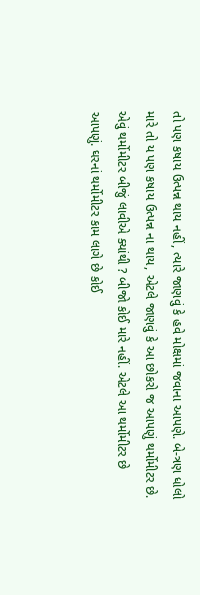તો પણ કષાય ઉત્પન્ન થાય નહીં, ત્યારે જાણવું કે હવે મોક્ષમાં જવાના આપણે. બે-ત્રણ ધોલો મારે તો ય પણ કષાય ઉત્પન્ન ના થાય, એટલે જાણવું કે આ છોકરો જ આપણું થર્મોમીટર છે. એવું થર્મોમીટર બીજું લાવીએ ક્યાંથી ? બીજો કોઈ મારે નહીં. એટલે આ થર્મોમીટર છે આપણું. ઘરનાં થર્મોમીટર કામ લાગે છે કોઈ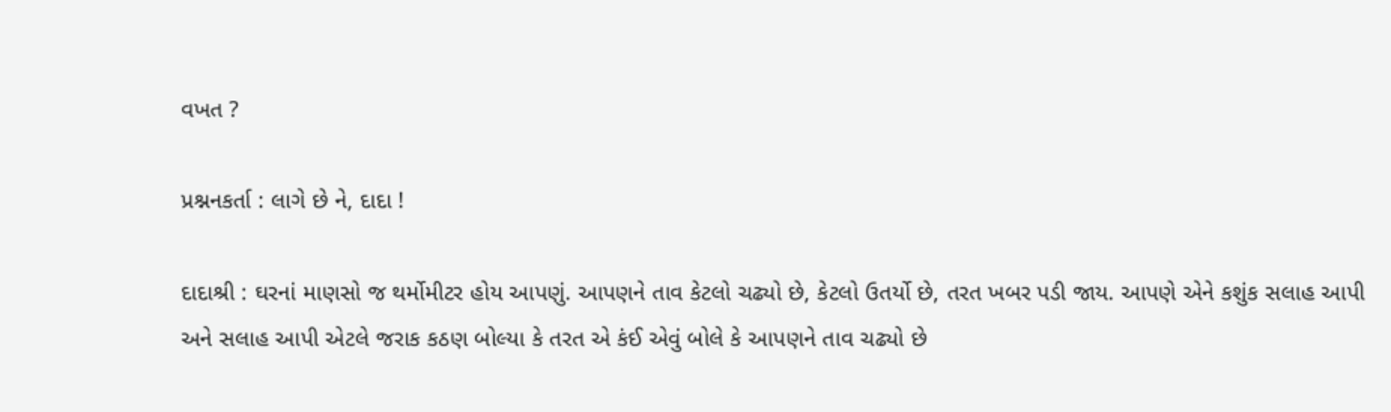વખત ?

પ્રશ્નનકર્તા : લાગે છે ને, દાદા !

દાદાશ્રી : ઘરનાં માણસો જ થર્મોમીટર હોય આપણું. આપણને તાવ કેટલો ચઢ્યો છે, કેટલો ઉતર્યો છે, તરત ખબર પડી જાય. આપણે એને કશુંક સલાહ આપી અને સલાહ આપી એટલે જરાક કઠણ બોલ્યા કે તરત એ કંઈ એવું બોલે કે આપણને તાવ ચઢ્યો છે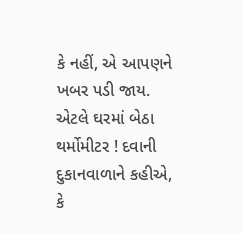કે નહીં, એ આપણને ખબર પડી જાય. એટલે ઘરમાં બેઠા થર્મોમીટર ! દવાની દુકાનવાળાને કહીએ, કે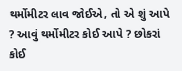થર્મોમીટર લાવ જોઈએ, તો એ શું આપે ? આવું થર્મોમીટર કોઈ આપે ? છોકરાં કોઈ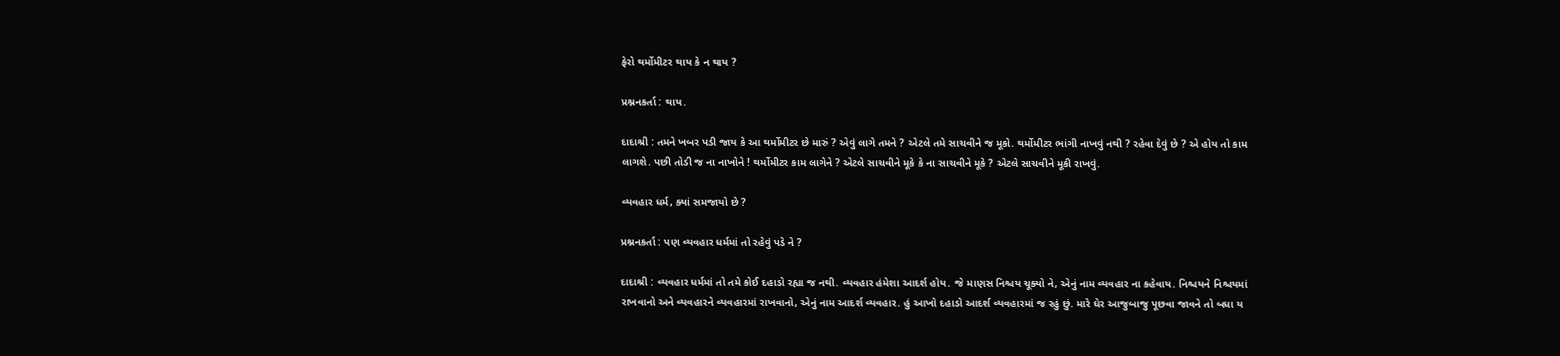ફેરો થર્મોમીટર થાય કે ન થાય ?

પ્રશ્નનકર્તા : થાય.

દાદાશ્રી : તમને ખબર પડી જાય કે આ થર્મોમીટર છે મારું ? એવું લાગે તમને ? એટલે તમે સાચવીને જ મૂકો. થર્મોમીટર ભાંગી નાખવું નથી ? રહેવા દેવું છે ? એ હોય તો કામ લાગશે. પછી તોડી જ ના નાખોને ! થર્મોમીટર કામ લાગેને ? એટલે સાચવીને મૂકે કે ના સાચવીને મૂકે ? એટલે સાચવીને મૂકી રાખવું.

વ્યવહાર ધર્મ, ક્યાં સમજાયો છે ?

પ્રશ્નનકર્તા : પણ વ્યવહાર ધર્મમાં તો રહેવું પડે ને ?

દાદાશ્રી : વ્યવહાર ધર્મમાં તો તમે કોઈ દહાડો રહ્યા જ નથી. વ્યવહાર હંમેશા આદર્શ હોય. જે માણસ નિશ્ચય ચૂક્યો ને, એનું નામ વ્યવહાર ના કહેવાય. નિશ્ચયને નિશ્ચયમાં રાખવાનો અને વ્યવહારને વ્યવહારમાં રાખવાનો, એનું નામ આદર્શ વ્યવહાર. હું આખો દહાડો આદર્શ વ્યવહારમાં જ રહું છું. મારે ઘેર આજુબાજુ પૂછવા જાવને તો બધા ય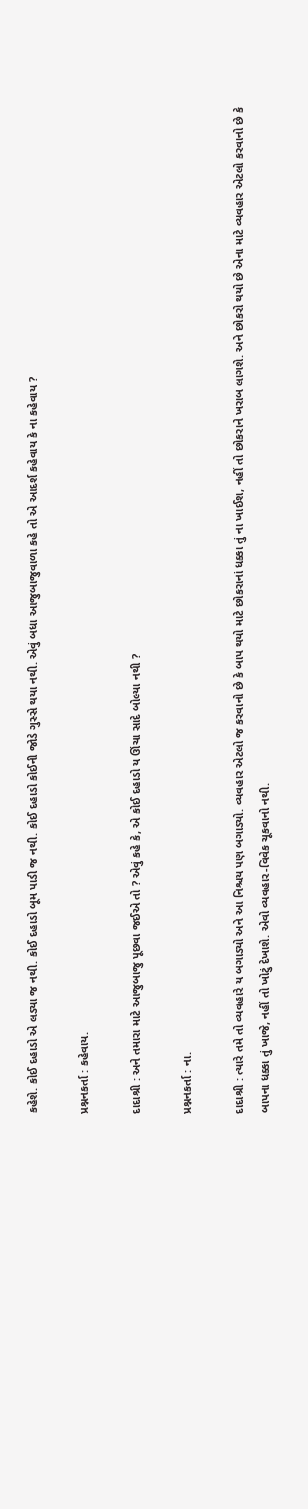કહેશે. કોઈ દહાડો એ લડ્યા જ નથી. કોઈ દહાડો બૂમ પાડી જ નથી. કોઈ દહાડો કોઈની જોડે ગુસ્સે થયા નથી. એવું બધા આજુબાજુવાળા કહે તો એ આદર્શ કહેવાય કે ના કહેવાય ?

પ્રશ્નનકર્તા : કહેવાય.

દાદાશ્રી : અને તમારા માટે આજુબાજુ પૂછવા જઈએ તો ? એવું કહે કે, એ કોઈ દહાડો ય ઊંચા સાદે બોલ્યા નથી ?

પ્રશ્નનકર્તા : ના.

દાદાશ્રી : ત્યારે તમે તો વ્યવહારે ય બગાડ્યો અને આ નિશ્ચય પણ બગાડ્યો. વ્યવહાર એટલો જ કરવાનો છે કે બાપ થયો માટે છોકરાનાં ધક્કા તું ના ખાઈશ, નહીં તો છોકરાને ખરાબ લાગશે. અને છોકરો થયો છે એના માટે વ્યવહાર એટલો કરવાનો છે કે બાપના ધક્કા તું ખાજે, નહીં તો ખોટું દેખાશે. એવો વ્યવહાર-વિવેક ચૂકવાનો નથી.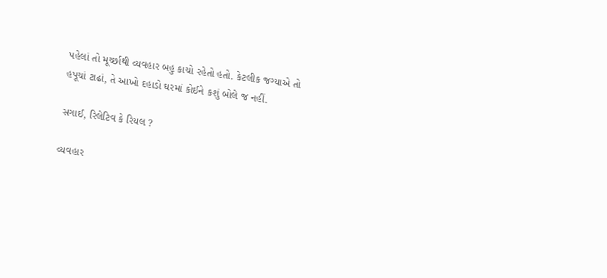પહેલાં તો મૂર્ચ્છાથી વ્યવહાર બહુ કાચો રહેતો હતો. કેટલીક જગ્યાએ તો હપૂચાં ટાઢાં, તે આખો દહાડો ઘરમાં કોઈને કશું બોલે જ નહીં.

સગાઈ, રિલેટિવ કે રિયલ ?

વ્યવહાર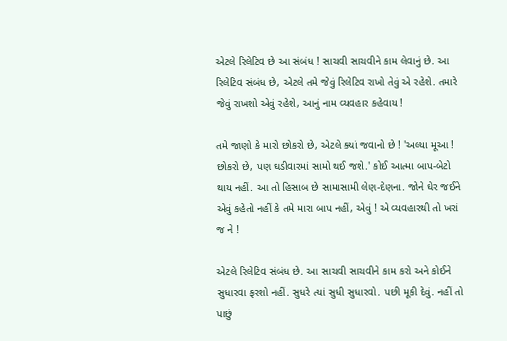એટલે રિલેટિવ છે આ સંબંધ ! સાચવી સાચવીને કામ લેવાનું છે. આ રિલેટિવ સંબંધ છે, એટલે તમે જેવું રિલેટિવ રાખો તેવું એ રહેશે. તમારે જેવું રાખશો એવું રહેશે, આનું નામ વ્યવહાર કહેવાય !

તમે જાણો કે મારો છોકરો છે, એટલે ક્યાં જવાનો છે ! 'અલ્યા મૂઆ ! છોકરો છે, પણ ઘડીવારમાં સામો થઈ જશે.' કોઈ આત્મા બાપ-બેટો થાય નહીં. આ તો હિસાબ છે સામાસામી લેણ-દેણના. જોને ઘેર જઈને એવું કહેતો નહીં કે તમે મારા બાપ નહીં, એવું ! એ વ્યવહારથી તો ખરાં જ ને !

એટલે રિલેટિવ સંબંધ છે. આ સાચવી સાચવીને કામ કરો અને કોઈને સુધારવા ફરશો નહીં. સુધરે ત્યાં સુધી સુધારવો. પછી મૂકી દેવું. નહીં તો પાછું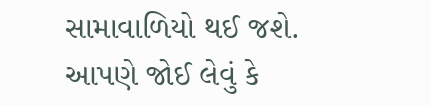સામાવાળિયો થઈ જશે. આપણે જોઈ લેવું કે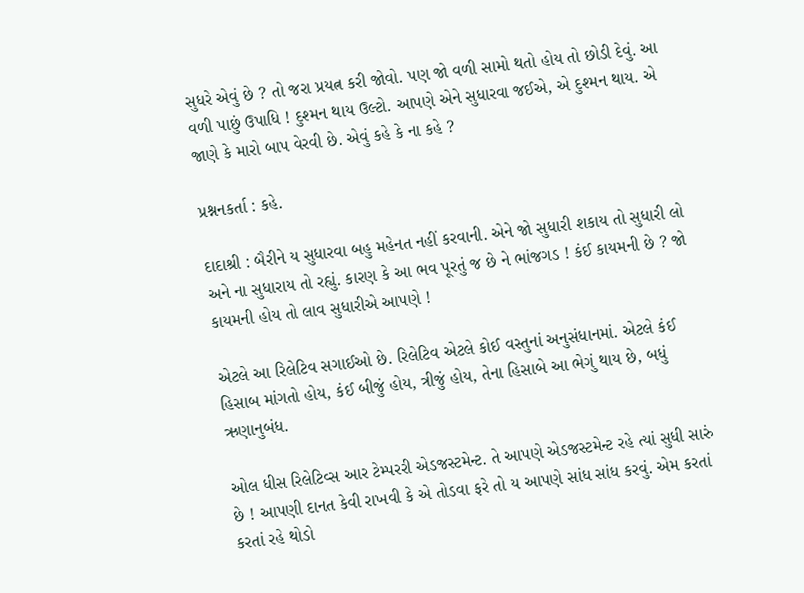સુધરે એવું છે ? તો જરા પ્રયત્ન કરી જોવો. પણ જો વળી સામો થતો હોય તો છોડી દેવું. આ વળી પાછું ઉપાધિ ! દુશ્મન થાય ઉલ્ટો. આપણે એને સુધારવા જઈએ, એ દુશ્મન થાય. એ જાણે કે મારો બાપ વેરવી છે. એવું કહે કે ના કહે ?

પ્રશ્નનકર્તા : કહે.

દાદાશ્રી : બૈરીને ય સુધારવા બહુ મહેનત નહીં કરવાની. એને જો સુધારી શકાય તો સુધારી લો અને ના સુધારાય તો રહ્યું. કારણ કે આ ભવ પૂરતું જ છે ને ભાંજગડ ! કંઈ કાયમની છે ? જો કાયમની હોય તો લાવ સુધારીએ આપણે !

એટલે આ રિલેટિવ સગાઈઓ છે. રિલેટિવ એટલે કોઈ વસ્તુનાં અનુસંધાનમાં. એટલે કંઈ હિસાબ માંગતો હોય, કંઈ બીજું હોય, ત્રીજું હોય, તેના હિસાબે આ ભેગું થાય છે, બધું ઋણાનુબંધ.

ઓલ ધીસ રિલેટિવ્સ આર ટેમ્પરરી એડજસ્ટમેન્ટ. તે આપણે એડજસ્ટમેન્ટ રહે ત્યાં સુધી સારું છે ! આપણી દાનત કેવી રાખવી કે એ તોડવા ફરે તો ય આપણે સાંધ સાંધ કરવું. એમ કરતાં કરતાં રહે થોડો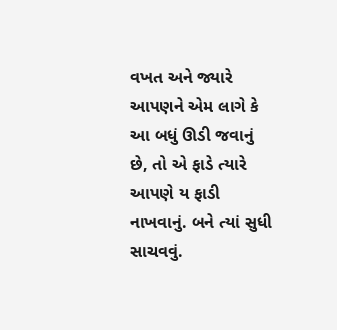વખત અને જ્યારે આપણને એમ લાગે કે આ બધું ઊડી જવાનું છે, તો એ ફાડે ત્યારે આપણે ય ફાડી નાખવાનું. બને ત્યાં સુધી સાચવવું.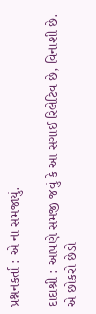પ્રશ્નનકર્તા : એ ના સમજાયું.

દાદાશ્રી : આપણે સમજી જવું કે આ સગાઈ રિલેટિવ છે, વિનાશી છે. એ છોકરો છેડો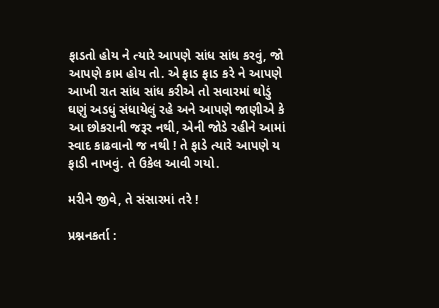ફાડતો હોય ને ત્યારે આપણે સાંધ સાંધ કરવું, જો આપણે કામ હોય તો. એ ફાડ ફાડ કરે ને આપણે આખી રાત સાંધ સાંધ કરીએ તો સવારમાં થોડું ઘણું અડધું સંધાયેલું રહે અને આપણે જાણીએ કે આ છોકરાની જરૂર નથી, એની જોડે રહીને આમાં સ્વાદ કાઢવાનો જ નથી ! તે ફાડે ત્યારે આપણે ય ફાડી નાખવું. તે ઉકેલ આવી ગયો.

મરીને જીવે, તે સંસારમાં તરે !

પ્રશ્નનકર્તા :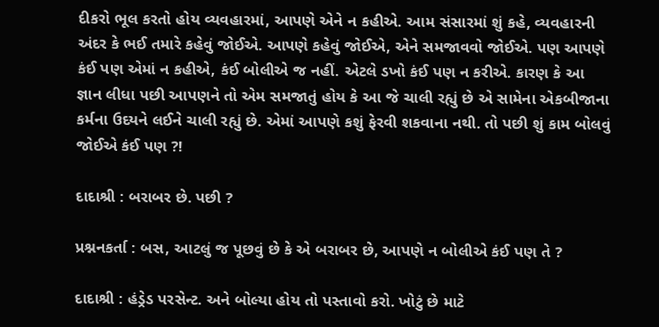દીકરો ભૂલ કરતો હોય વ્યવહારમાં, આપણે એને ન કહીએ. આમ સંસારમાં શું કહે, વ્યવહારની અંદર કે ભઈ તમારે કહેવું જોઈએ. આપણે કહેવું જોઈએ, એને સમજાવવો જોઈએ. પણ આપણે કંઈ પણ એમાં ન કહીએ, કંઈ બોલીએ જ નહીં. એટલે ડખો કંઈ પણ ન કરીએ. કારણ કે આ જ્ઞાન લીધા પછી આપણને તો એમ સમજાતું હોય કે આ જે ચાલી રહ્યું છે એ સામેના એકબીજાના કર્મના ઉદયને લઈને ચાલી રહ્યું છે. એમાં આપણે કશું ફેરવી શકવાના નથી. તો પછી શું કામ બોલવું જોઈએ કંઈ પણ ?!

દાદાશ્રી : બરાબર છે. પછી ?

પ્રશ્નનકર્તા : બસ, આટલું જ પૂછવું છે કે એ બરાબર છે, આપણે ન બોલીએ કંઈ પણ તે ?

દાદાશ્રી : હંડ્રેડ પરસેન્ટ. અને બોલ્યા હોય તો પસ્તાવો કરો. ખોટું છે માટે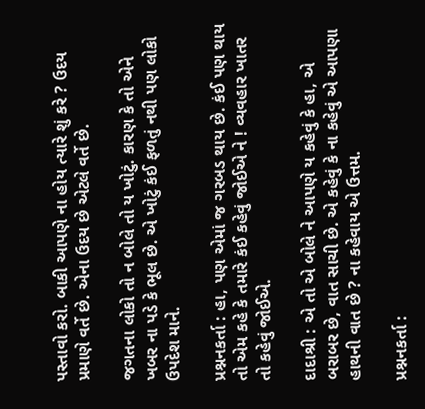પસ્તાવો કરો. બાકી આપણે ના હોય ત્યારે શું કરે ? ઉદય પ્રમાણે વર્તે છે. એના ઉદય છે એટલે વર્તે છે.

જગતના લોકો તો ન બોલે તો ય ખોટું. કારણ કે તો એને ખબર ના પડે કે ભૂલ છે. એ ખોટું કંઈ ફળતું નથી પણ લોકો ઉપદેશ માને.

પ્રશ્નનકર્તા : હા, પણ એમાં જ ગરબડ થાય છે. કંઈ પણ થાય તો એમ કહે કે તમારે કંઈ કહેવું જોઈએ ને ! વ્યવહાર ખાતર તો કહેવું જોઈએ.

દાદાશ્રી : એ તો એ બોલે ને આપણે ય કહેવું કે હા, એ બરાબર છે, વાત સાચી છે. એ કહેવું કે ના કહેવું એ આપણા હાથની વાત છે ? ના કહેવાય એ ઉત્તમ.

પ્રશ્નનકર્તા :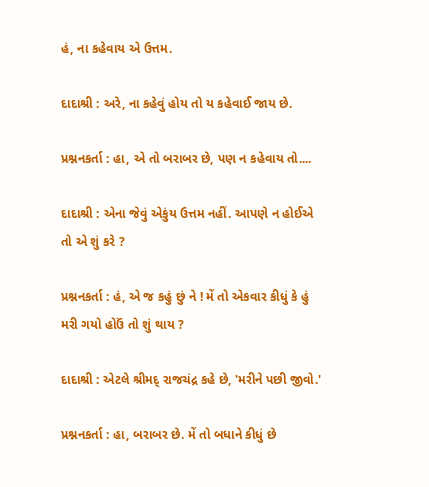હં, ના કહેવાય એ ઉત્તમ.

દાદાશ્રી : અરે, ના કહેવું હોય તો ય કહેવાઈ જાય છે.

પ્રશ્નનકર્તા : હા, એ તો બરાબર છે, પણ ન કહેવાય તો....

દાદાશ્રી : એના જેવું એકુંય ઉત્તમ નહીં. આપણે ન હોઈએ તો એ શું કરે ?

પ્રશ્નનકર્તા : હં, એ જ કહું છું ને ! મેં તો એકવાર કીધું કે હું મરી ગયો હોઉં તો શું થાય ?

દાદાશ્રી : એટલે શ્રીમદ્ રાજચંદ્ર કહે છે, 'મરીને પછી જીવો.'

પ્રશ્નનકર્તા : હા, બરાબર છે. મેં તો બધાને કીધું છે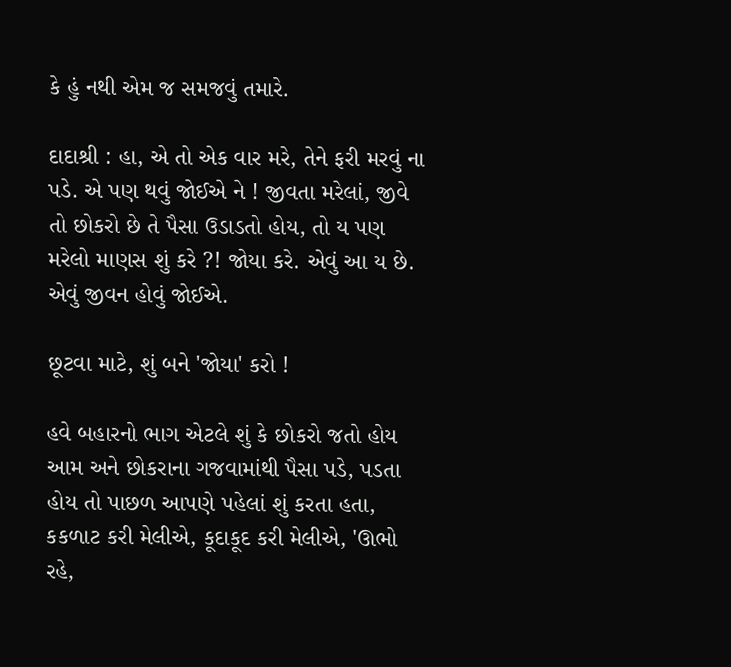કે હું નથી એમ જ સમજવું તમારે.

દાદાશ્રી : હા, એ તો એક વાર મરે, તેને ફરી મરવું ના પડે. એ પણ થવું જોઈએ ને ! જીવતા મરેલાં, જીવે તો છોકરો છે તે પૈસા ઉડાડતો હોય, તો ય પણ મરેલો માણસ શું કરે ?! જોયા કરે. એવું આ ય છે. એવું જીવન હોવું જોઈએ.

છૂટવા માટે, શું બને 'જોયા' કરો !

હવે બહારનો ભાગ એટલે શું કે છોકરો જતો હોય આમ અને છોકરાના ગજવામાંથી પૈસા પડે, પડતા હોય તો પાછળ આપણે પહેલાં શું કરતા હતા, કકળાટ કરી મેલીએ, કૂદાકૂદ કરી મેલીએ, 'ઊભો રહે,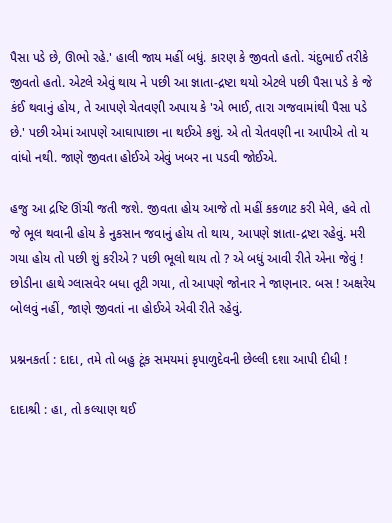પૈસા પડે છે, ઊભો રહે.' હાલી જાય મહીં બધું. કારણ કે જીવતો હતો. ચંદુભાઈ તરીકે જીવતો હતો. એટલે એવું થાય ને પછી આ જ્ઞાતા-દ્રષ્ટા થયો એટલે પછી પૈસા પડે કે જે કંઈ થવાનું હોય, તે આપણે ચેતવણી અપાય કે 'એ ભાઈ, તારા ગજવામાંથી પૈસા પડે છે.' પછી એમાં આપણે આઘાપાછા ના થઈએ કશું. એ તો ચેતવણી ના આપીએ તો ય વાંધો નથી. જાણે જીવતા હોઈએ એવું ખબર ના પડવી જોઈએ.

હજુ આ દ્રષ્ટિ ઊંચી જતી જશે. જીવતા હોય આજે તો મહીં કકળાટ કરી મેલે, હવે તો જે ભૂલ થવાની હોય કે નુકસાન જવાનું હોય તો થાય, આપણે જ્ઞાતા-દ્રષ્ટા રહેવું. મરી ગયા હોય તો પછી શું કરીએ ? પછી ભૂલો થાય તો ? એ બધું આવી રીતે એના જેવું ! છોડીના હાથે ગ્લાસવેર બધા તૂટી ગયા, તો આપણે જોનાર ને જાણનાર. બસ ! અક્ષરેય બોલવું નહીં, જાણે જીવતાં ના હોઈએ એવી રીતે રહેવું.

પ્રશ્નનકર્તા : દાદા, તમે તો બહુ ટૂંક સમયમાં કૃપાળુદેવની છેલ્લી દશા આપી દીધી !

દાદાશ્રી : હા, તો કલ્યાણ થઈ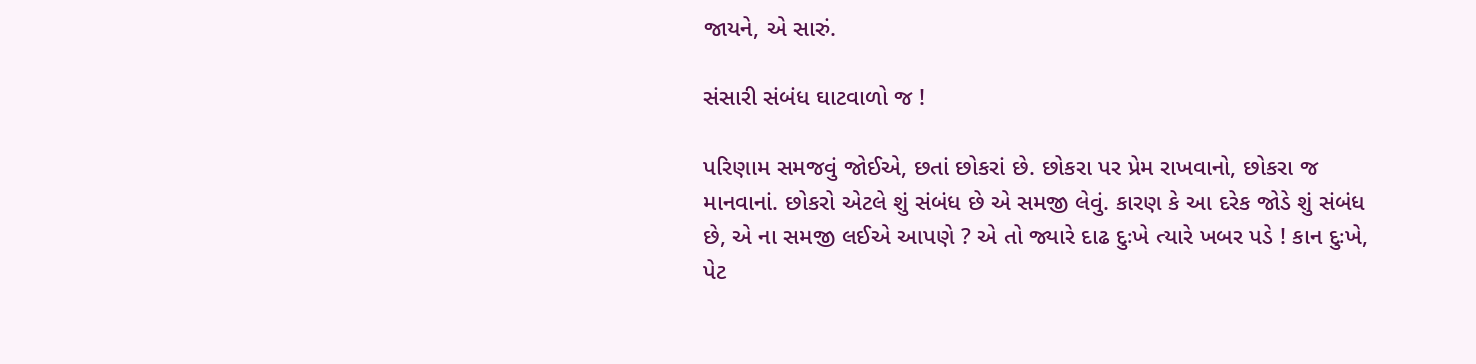જાયને, એ સારું.

સંસારી સંબંધ ઘાટવાળો જ !

પરિણામ સમજવું જોઈએ, છતાં છોકરાં છે. છોકરા પર પ્રેમ રાખવાનો, છોકરા જ માનવાનાં. છોકરો એટલે શું સંબંધ છે એ સમજી લેવું. કારણ કે આ દરેક જોડે શું સંબંધ છે, એ ના સમજી લઈએ આપણે ? એ તો જ્યારે દાઢ દુઃખે ત્યારે ખબર પડે ! કાન દુઃખે, પેટ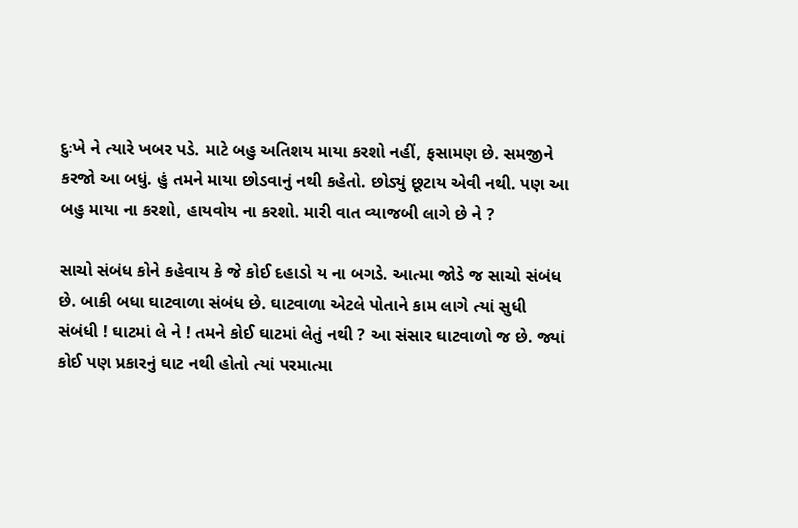દુઃખે ને ત્યારે ખબર પડે. માટે બહુ અતિશય માયા કરશો નહીં, ફસામણ છે. સમજીને કરજો આ બધું. હું તમને માયા છોડવાનું નથી કહેતો. છોડ્યું છૂટાય એવી નથી. પણ આ બહુ માયા ના કરશો, હાયવોય ના કરશો. મારી વાત વ્યાજબી લાગે છે ને ?

સાચો સંબંધ કોને કહેવાય કે જે કોઈ દહાડો ય ના બગડે. આત્મા જોડે જ સાચો સંબંધ છે. બાકી બધા ઘાટવાળા સંબંધ છે. ઘાટવાળા એટલે પોતાને કામ લાગે ત્યાં સુધી સંબંધી ! ઘાટમાં લે ને ! તમને કોઈ ઘાટમાં લેતું નથી ? આ સંસાર ઘાટવાળો જ છે. જ્યાં કોઈ પણ પ્રકારનું ઘાટ નથી હોતો ત્યાં પરમાત્મા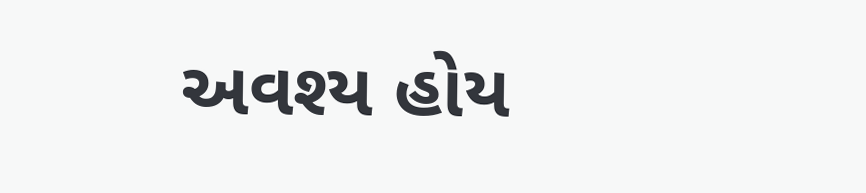અવશ્ય હોય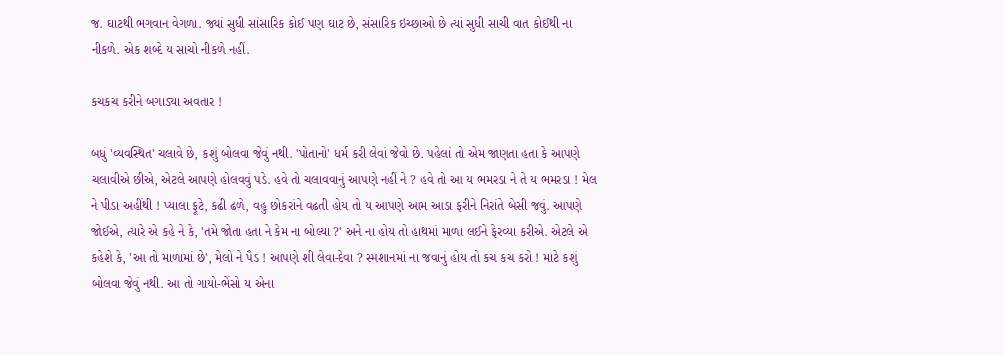જ. ઘાટથી ભગવાન વેગળા. જ્યાં સુધી સાંસારિક કોઈ પણ ઘાટ છે, સંસારિક ઇચ્છાઓ છે ત્યાં સુધી સાચી વાત કોઈથી ના નીકળે. એક શબ્દે ય સાચો નીકળે નહીં.

કચકચ કરીને બગાડ્યા અવતાર !

બધું 'વ્યવસ્થિત' ચલાવે છે, કશું બોલવા જેવું નથી. 'પોતાનો' ધર્મ કરી લેવાં જેવો છે. પહેલાં તો એમ જાણતા હતા કે આપણે ચલાવીએ છીએ, એટલે આપણે હોલવવું પડે. હવે તો ચલાવવાનું આપણે નહીં ને ? હવે તો આ ય ભમરડા ને તે ય ભમરડા ! મેલ ને પીડા અહીંથી ! પ્યાલા ફૂટે, કઢી ઢળે, વહુ છોકરાંને વઢતી હોય તો ય આપણે આમ આડા ફરીને નિરાંતે બેસી જવું. આપણે જોઈએ, ત્યારે એ કહે ને કે, 'તમે જોતા હતા ને કેમ ના બોલ્યા ?' અને ના હોય તો હાથમાં માળા લઈને ફેરવ્યા કરીએ. એટલે એ કહેશે કે, 'આ તો માળામાં છે', મેલો ને પૈડ ! આપણે શી લેવા-દેવા ? સ્મશાનમાં ના જવાનું હોય તો કચ કચ કરો ! માટે કશું બોલવા જેવું નથી. આ તો ગાયો-ભેંસો ય એના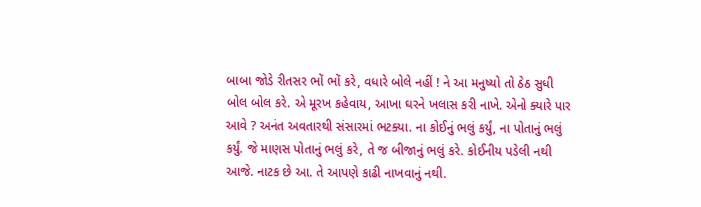બાબા જોડે રીતસર ભોં ભોં કરે, વધારે બોલે નહીં ! ને આ મનુષ્યો તો ઠેઠ સુધી બોલ બોલ કરે. એ મૂરખ કહેવાય, આખા ઘરને ખલાસ કરી નાખે. એનો ક્યારે પાર આવે ? અનંત અવતારથી સંસારમાં ભટક્યા. ના કોઈનું ભલું કર્યું, ના પોતાનું ભલું કર્યું. જે માણસ પોતાનું ભલું કરે, તે જ બીજાનું ભલું કરે. કોઈનીય પડેલી નથી આજે. નાટક છે આ. તે આપણે કાઢી નાખવાનું નથી.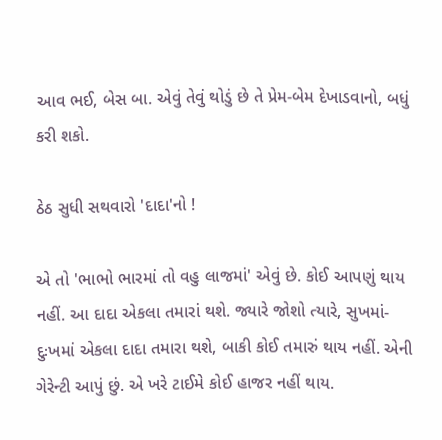આવ ભઈ, બેસ બા. એવું તેવું થોડું છે તે પ્રેમ-બેમ દેખાડવાનો, બધું કરી શકો.

ઠેઠ સુધી સથવારો 'દાદા'નો !

એ તો 'ભાભો ભારમાં તો વહુ લાજમાં' એવું છે. કોઈ આપણું થાય નહીં. આ દાદા એકલા તમારાં થશે. જ્યારે જોશો ત્યારે, સુખમાં-દુઃખમાં એકલા દાદા તમારા થશે, બાકી કોઈ તમારું થાય નહીં. એની ગેરેન્ટી આપું છું. એ ખરે ટાઈમે કોઈ હાજર નહીં થાય.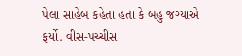પેલા સાહેબ કહેતા હતા કે બહુ જગ્યાએ ફર્યો. વીસ-પચ્ચીસ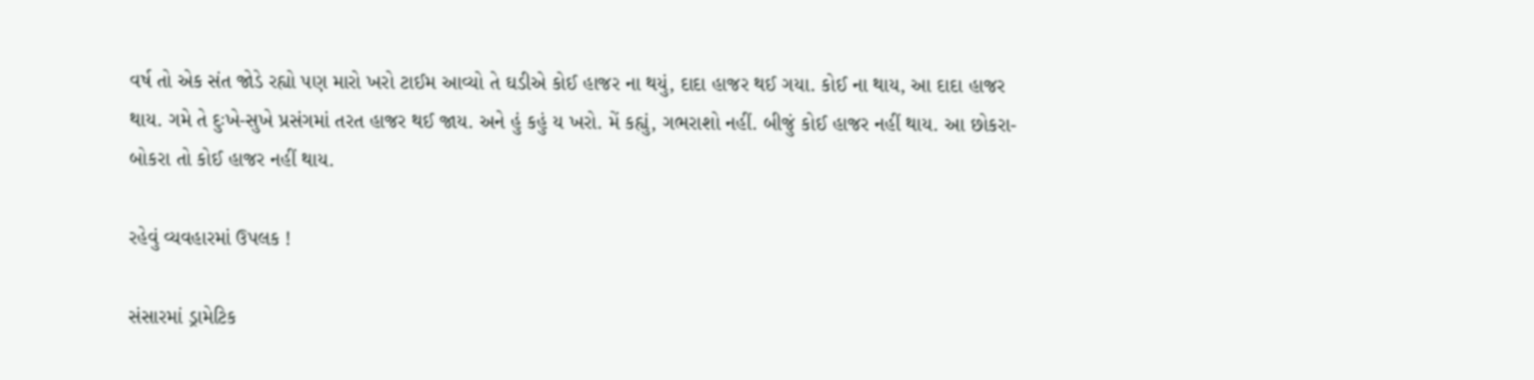વર્ષ તો એક સંત જોડે રહ્યો પણ મારો ખરો ટાઈમ આવ્યો તે ઘડીએ કોઈ હાજર ના થયું, દાદા હાજર થઈ ગયા. કોઈ ના થાય, આ દાદા હાજર થાય. ગમે તે દુઃખે-સુખે પ્રસંગમાં તરત હાજર થઈ જાય. અને હું કહું ય ખરો. મેં કહ્યું, ગભરાશો નહીં. બીજું કોઈ હાજર નહીં થાય. આ છોકરા-બોકરા તો કોઈ હાજર નહીં થાય.

રહેવું વ્યવહારમાં ઉપલક !

સંસારમાં ડ્રામેટિક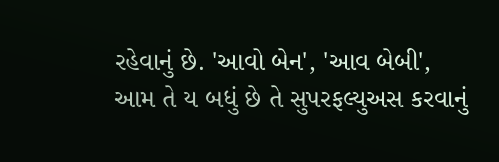રહેવાનું છે. 'આવો બેન', 'આવ બેબી', આમ તે ય બધું છે તે સુપરફલ્યુઅસ કરવાનું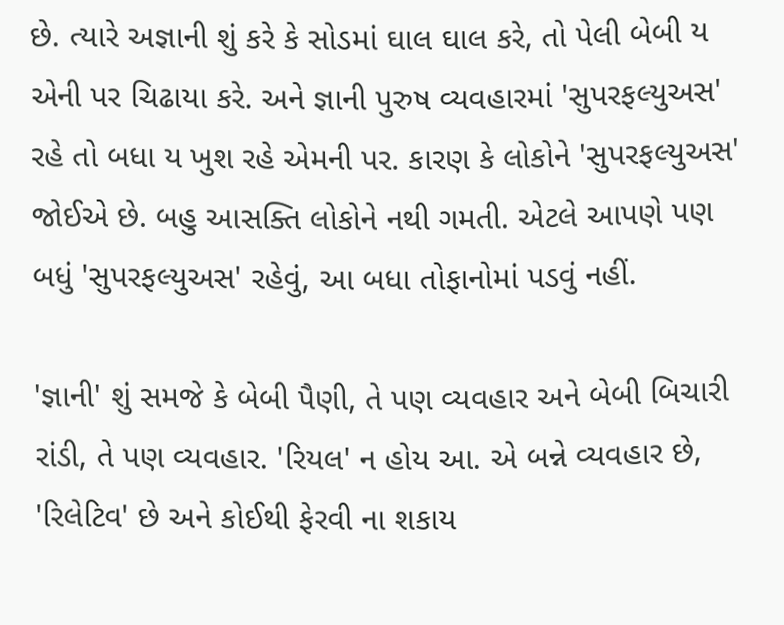છે. ત્યારે અજ્ઞાની શું કરે કે સોડમાં ઘાલ ઘાલ કરે, તો પેલી બેબી ય એની પર ચિઢાયા કરે. અને જ્ઞાની પુરુષ વ્યવહારમાં 'સુપરફલ્યુઅસ' રહે તો બધા ય ખુશ રહે એમની પર. કારણ કે લોકોને 'સુપરફલ્યુઅસ' જોઈએ છે. બહુ આસક્તિ લોકોને નથી ગમતી. એટલે આપણે પણ બધું 'સુપરફલ્યુઅસ' રહેવું, આ બધા તોફાનોમાં પડવું નહીં.

'જ્ઞાની' શું સમજે કે બેબી પૈણી, તે પણ વ્યવહાર અને બેબી બિચારી રાંડી, તે પણ વ્યવહાર. 'રિયલ' ન હોય આ. એ બન્ને વ્યવહાર છે, 'રિલેટિવ' છે અને કોઈથી ફેરવી ના શકાય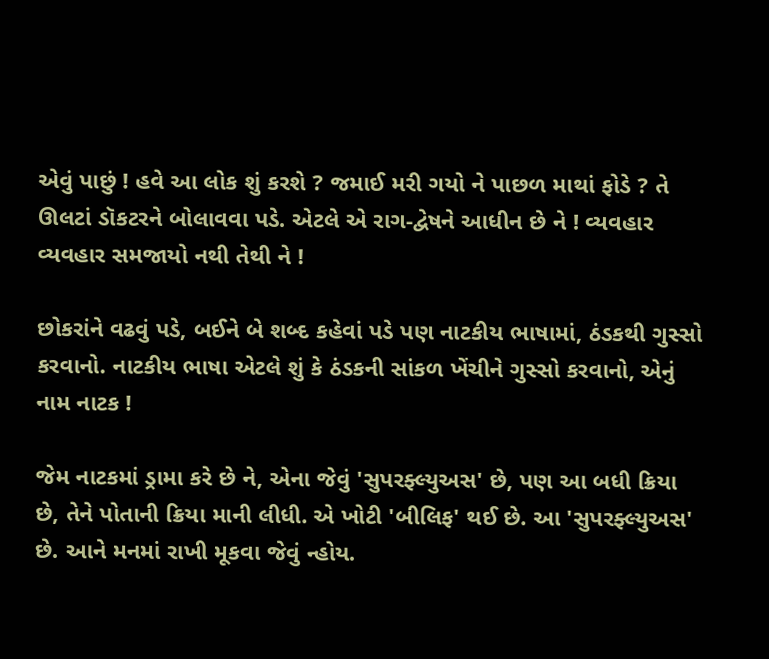એવું પાછું ! હવે આ લોક શું કરશે ? જમાઈ મરી ગયો ને પાછળ માથાં ફોડે ? તે ઊલટાં ડૉકટરને બોલાવવા પડે. એટલે એ રાગ-દ્વેષને આધીન છે ને ! વ્યવહાર વ્યવહાર સમજાયો નથી તેથી ને !

છોકરાંને વઢવું પડે, બઈને બે શબ્દ કહેવાં પડે પણ નાટકીય ભાષામાં, ઠંડકથી ગુસ્સો કરવાનો. નાટકીય ભાષા એટલે શું કે ઠંડકની સાંકળ ખેંચીને ગુસ્સો કરવાનો, એનું નામ નાટક !

જેમ નાટકમાં ડ્રામા કરે છે ને, એના જેવું 'સુપરફ્લ્યુઅસ' છે, પણ આ બધી ક્રિયા છે, તેને પોતાની ક્રિયા માની લીધી. એ ખોટી 'બીલિફ' થઈ છે. આ 'સુપરફ્લ્યુઅસ' છે. આને મનમાં રાખી મૂકવા જેવું ન્હોય.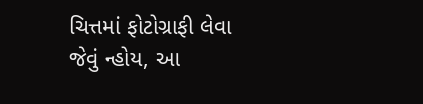ચિત્તમાં ફોટોગ્રાફી લેવા જેવું ન્હોય, આ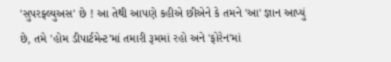'સુપરફ્લ્યુઅસ' છે ! આ તેથી આપણે કહીએ છીએને કે તમને 'આ' જ્ઞાન આપ્યું છે, તમે 'હોમ ડીપાર્ટમેન્ટ'માં તમારી રૂમમાં રહો અને 'ફોરેન'માં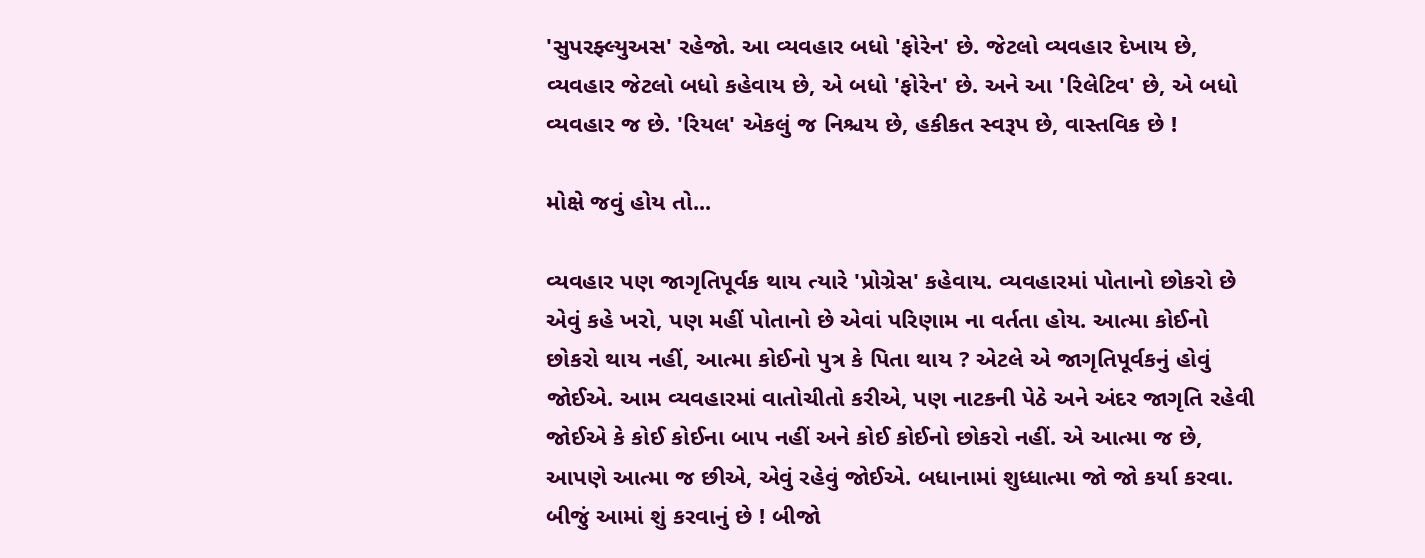'સુપરફ્લ્યુઅસ' રહેજો. આ વ્યવહાર બધો 'ફોરેન' છે. જેટલો વ્યવહાર દેખાય છે, વ્યવહાર જેટલો બધો કહેવાય છે, એ બધો 'ફોરેન' છે. અને આ 'રિલેટિવ' છે, એ બધો વ્યવહાર જ છે. 'રિયલ' એકલું જ નિશ્ચય છે, હકીકત સ્વરૂપ છે, વાસ્તવિક છે !

મોક્ષે જવું હોય તો...

વ્યવહાર પણ જાગૃતિપૂર્વક થાય ત્યારે 'પ્રોગ્રેસ' કહેવાય. વ્યવહારમાં પોતાનો છોકરો છે એવું કહે ખરો, પણ મહીં પોતાનો છે એવાં પરિણામ ના વર્તતા હોય. આત્મા કોઈનો છોકરો થાય નહીં, આત્મા કોઈનો પુત્ર કે પિતા થાય ? એટલે એ જાગૃતિપૂર્વકનું હોવું જોઈએ. આમ વ્યવહારમાં વાતોચીતો કરીએ, પણ નાટકની પેઠે અને અંદર જાગૃતિ રહેવી જોઈએ કે કોઈ કોઈના બાપ નહીં અને કોઈ કોઈનો છોકરો નહીં. એ આત્મા જ છે, આપણે આત્મા જ છીએ, એવું રહેવું જોઈએ. બધાનામાં શુધ્ધાત્મા જો જો કર્યા કરવા. બીજું આમાં શું કરવાનું છે ! બીજો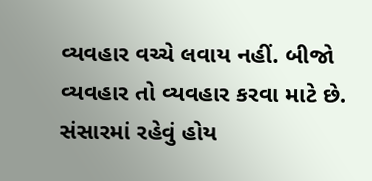વ્યવહાર વચ્ચે લવાય નહીં. બીજો વ્યવહાર તો વ્યવહાર કરવા માટે છે. સંસારમાં રહેવું હોય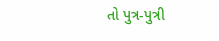તો પુત્ર-પુત્રી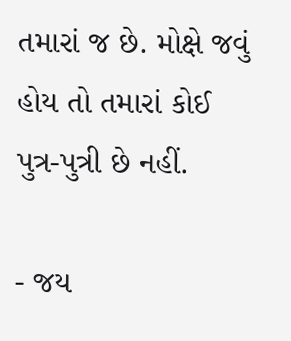તમારાં જ છે. મોક્ષે જવું હોય તો તમારાં કોઈ પુત્ર-પુત્રી છે નહીં.

- જય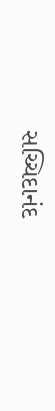સચ્ચિદાનંદ